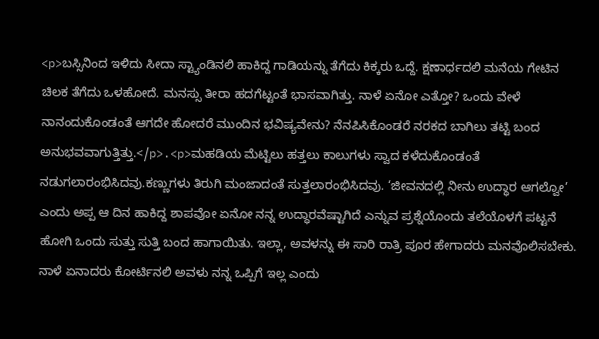<p>ಬಸ್ಸಿನಿಂದ ಇಳಿದು ಸೀದಾ ಸ್ಟ್ಯಾಂಡಿನಲಿ ಹಾಕಿದ್ದ ಗಾಡಿಯನ್ನು ತೆಗೆದು ಕಿಕ್ಕರು ಒದ್ದೆ. ಕ್ಷಣಾರ್ಧದಲಿ ಮನೆಯ ಗೇಟಿನ ಚಿಲಕ ತೆಗೆದು ಒಳಹೋದೆ. ಮನಸ್ಸು ತೀರಾ ಹದಗೆಟ್ಟಂತೆ ಭಾಸವಾಗಿತ್ತು. ನಾಳೆ ಏನೋ ಎತ್ತೋ? ಒಂದು ವೇಳೆ ನಾನಂದುಕೊಂಡಂತೆ ಆಗದೇ ಹೋದರೆ ಮುಂದಿನ ಭವಿಷ್ಯವೇನು? ನೆನಪಿಸಿಕೊಂಡರೆ ನರಕದ ಬಾಗಿಲು ತಟ್ಟಿ ಬಂದ ಅನುಭವವಾಗುತ್ತಿತ್ತು.</p>.<p>ಮಹಡಿಯ ಮೆಟ್ಟಿಲು ಹತ್ತಲು ಕಾಲುಗಳು ಸ್ವಾದ ಕಳೆದುಕೊಂಡಂತೆ ನಡುಗಲಾರಂಭಿಸಿದವು.ಕಣ್ಣುಗಳು ತಿರುಗಿ ಮಂಜಾದಂತೆ ಸುತ್ತಲಾರಂಭಿಸಿದವು. ‘ಜೀವನದಲ್ಲಿ ನೀನು ಉದ್ಧಾರ ಆಗಲ್ವೋ’ ಎಂದು ಅಪ್ಪ ಆ ದಿನ ಹಾಕಿದ್ದ ಶಾಪವೋ ಏನೋ ನನ್ನ ಉದ್ಧಾರವೆಷ್ಟಾಗಿದೆ ಎನ್ನುವ ಪ್ರಶ್ನೆಯೊಂದು ತಲೆಯೊಳಗೆ ಪಟ್ಟನೆ ಹೋಗಿ ಒಂದು ಸುತ್ತು ಸುತ್ತಿ ಬಂದ ಹಾಗಾಯಿತು. ಇಲ್ಲಾ, ಅವಳನ್ನು ಈ ಸಾರಿ ರಾತ್ರಿ ಪೂರ ಹೇಗಾದರು ಮನವೊಲಿಸಬೇಕು. ನಾಳೆ ಏನಾದರು ಕೋರ್ಟಿನಲಿ ಅವಳು ನನ್ನ ಒಪ್ಪಿಗೆ ಇಲ್ಲ ಎಂದು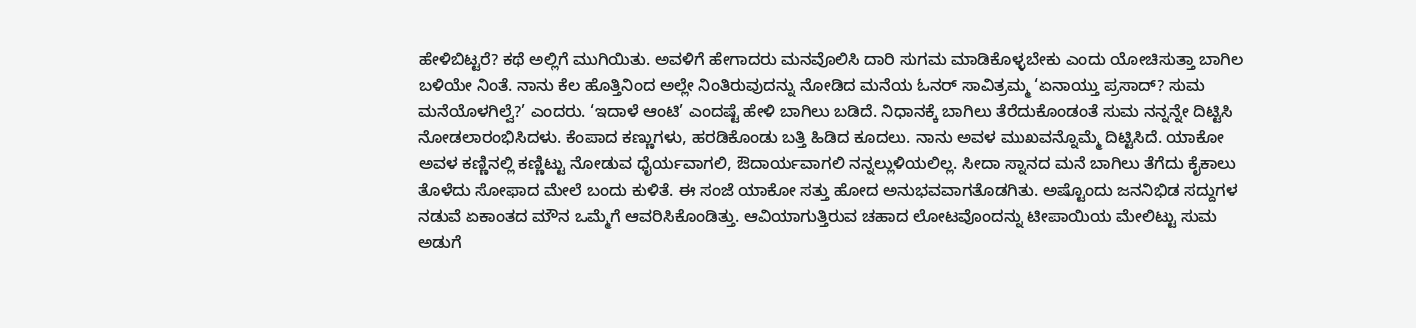ಹೇಳಿಬಿಟ್ಟರೆ? ಕಥೆ ಅಲ್ಲಿಗೆ ಮುಗಿಯಿತು. ಅವಳಿಗೆ ಹೇಗಾದರು ಮನವೊಲಿಸಿ ದಾರಿ ಸುಗಮ ಮಾಡಿಕೊಳ್ಳಬೇಕು ಎಂದು ಯೋಚಿಸುತ್ತಾ ಬಾಗಿಲ ಬಳಿಯೇ ನಿಂತೆ. ನಾನು ಕೆಲ ಹೊತ್ತಿನಿಂದ ಅಲ್ಲೇ ನಿಂತಿರುವುದನ್ನು ನೋಡಿದ ಮನೆಯ ಓನರ್ ಸಾವಿತ್ರಮ್ಮ ‘ಏನಾಯ್ತು ಪ್ರಸಾದ್? ಸುಮ ಮನೆಯೊಳಗಿಲ್ವೆ?’ ಎಂದರು. ‘ಇದಾಳೆ ಆಂಟಿ’ ಎಂದಷ್ಟೆ ಹೇಳಿ ಬಾಗಿಲು ಬಡಿದೆ. ನಿಧಾನಕ್ಕೆ ಬಾಗಿಲು ತೆರೆದುಕೊಂಡಂತೆ ಸುಮ ನನ್ನನ್ನೇ ದಿಟ್ಟಿಸಿ ನೋಡಲಾರಂಭಿಸಿದಳು. ಕೆಂಪಾದ ಕಣ್ಣುಗಳು, ಹರಡಿಕೊಂಡು ಬತ್ತಿ ಹಿಡಿದ ಕೂದಲು. ನಾನು ಅವಳ ಮುಖವನ್ನೊಮ್ಮೆ ದಿಟ್ಟಿಸಿದೆ. ಯಾಕೋ ಅವಳ ಕಣ್ಣಿನಲ್ಲಿ ಕಣ್ಣಿಟ್ಟು ನೋಡುವ ಧೈರ್ಯವಾಗಲಿ, ಔದಾರ್ಯವಾಗಲಿ ನನ್ನಲ್ಲುಳಿಯಲಿಲ್ಲ. ಸೀದಾ ಸ್ನಾನದ ಮನೆ ಬಾಗಿಲು ತೆಗೆದು ಕೈಕಾಲು ತೊಳೆದು ಸೋಫಾದ ಮೇಲೆ ಬಂದು ಕುಳಿತೆ. ಈ ಸಂಜೆ ಯಾಕೋ ಸತ್ತು ಹೋದ ಅನುಭವವಾಗತೊಡಗಿತು. ಅಷ್ಟೊಂದು ಜನನಿಭಿಡ ಸದ್ದುಗಳ ನಡುವೆ ಏಕಾಂತದ ಮೌನ ಒಮ್ಮೆಗೆ ಆವರಿಸಿಕೊಂಡಿತ್ತು. ಆವಿಯಾಗುತ್ತಿರುವ ಚಹಾದ ಲೋಟವೊಂದನ್ನು ಟೀಪಾಯಿಯ ಮೇಲಿಟ್ಟು ಸುಮ ಅಡುಗೆ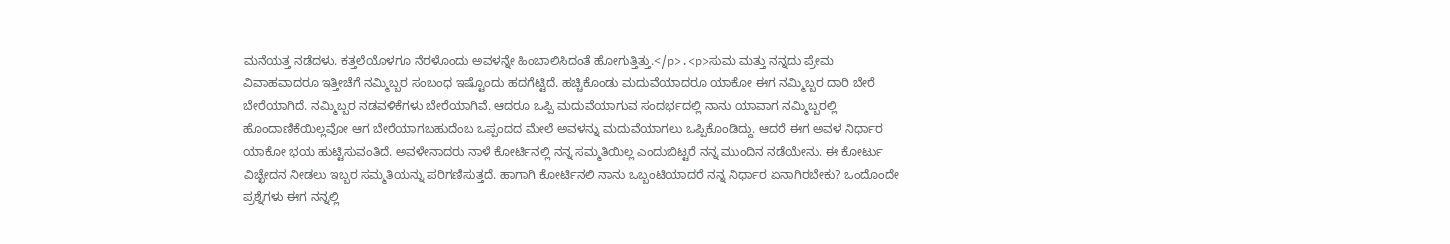ಮನೆಯತ್ತ ನಡೆದಳು. ಕತ್ತಲೆಯೊಳಗೂ ನೆರಳೊಂದು ಅವಳನ್ನೇ ಹಿಂಬಾಲಿಸಿದಂತೆ ಹೋಗುತ್ತಿತ್ತು.</p>.<p>ಸುಮ ಮತ್ತು ನನ್ನದು ಪ್ರೇಮ ವಿವಾಹವಾದರೂ ಇತ್ತೀಚೆಗೆ ನಮ್ಮಿಬ್ಬರ ಸಂಬಂಧ ಇಷ್ಟೊಂದು ಹದಗೆಟ್ಟಿದೆ. ಹಚ್ಚಿಕೊಂಡು ಮದುವೆಯಾದರೂ ಯಾಕೋ ಈಗ ನಮ್ಮಿಬ್ಬರ ದಾರಿ ಬೇರೆ ಬೇರೆಯಾಗಿದೆ. ನಮ್ಮಿಬ್ಬರ ನಡವಳಿಕೆಗಳು ಬೇರೆಯಾಗಿವೆ. ಆದರೂ ಒಪ್ಪಿ ಮದುವೆಯಾಗುವ ಸಂದರ್ಭದಲ್ಲಿ ನಾನು ಯಾವಾಗ ನಮ್ಮಿಬ್ಬರಲ್ಲಿ ಹೊಂದಾಣಿಕೆಯಿಲ್ಲವೋ ಆಗ ಬೇರೆಯಾಗಬಹುದೆಂಬ ಒಪ್ಪಂದದ ಮೇಲೆ ಅವಳನ್ನು ಮದುವೆಯಾಗಲು ಒಪ್ಪಿಕೊಂಡಿದ್ದು. ಆದರೆ ಈಗ ಅವಳ ನಿರ್ಧಾರ ಯಾಕೋ ಭಯ ಹುಟ್ಟಿಸುವಂತಿದೆ. ಅವಳೇನಾದರು ನಾಳೆ ಕೋರ್ಟಿನಲ್ಲಿ ನನ್ನ ಸಮ್ಮತಿಯಿಲ್ಲ ಎಂದುಬಿಟ್ಟರೆ ನನ್ನ ಮುಂದಿನ ನಡೆಯೇನು. ಈ ಕೋರ್ಟು ವಿಚ್ಛೇದನ ನೀಡಲು ಇಬ್ಬರ ಸಮ್ಮತಿಯನ್ನು ಪರಿಗಣಿಸುತ್ತದೆ. ಹಾಗಾಗಿ ಕೋರ್ಟಿನಲಿ ನಾನು ಒಬ್ಬಂಟಿಯಾದರೆ ನನ್ನ ನಿರ್ಧಾರ ಏನಾಗಿರಬೇಕು? ಒಂದೊಂದೇ ಪ್ರಶ್ನೆಗಳು ಈಗ ನನ್ನಲ್ಲಿ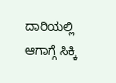ದಾರಿಯಲ್ಲಿ ಆಗಾಗ್ಗೆ ಸಿಕ್ಕಿ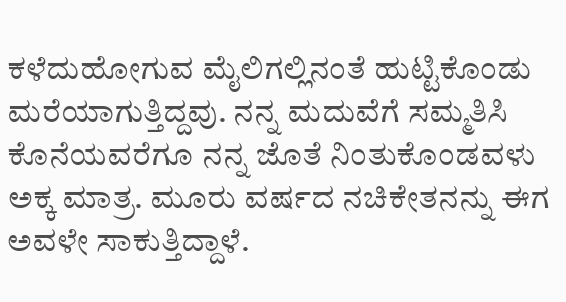ಕಳೆದುಹೋಗುವ ಮೈಲಿಗಲ್ಲಿನಂತೆ ಹುಟ್ಟಿಕೊಂಡು ಮರೆಯಾಗುತ್ತಿದ್ದವು. ನನ್ನ ಮದುವೆಗೆ ಸಮ್ಮತಿಸಿ ಕೊನೆಯವರೆಗೂ ನನ್ನ ಜೊತೆ ನಿಂತುಕೊಂಡವಳು ಅಕ್ಕ ಮಾತ್ರ. ಮೂರು ವರ್ಷದ ನಚಿಕೇತನನ್ನು ಈಗ ಅವಳೇ ಸಾಕುತ್ತಿದ್ದಾಳೆ.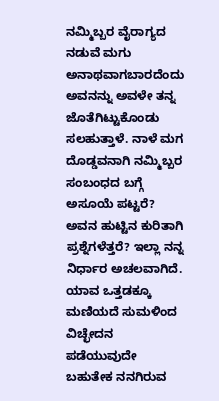ನಮ್ಮಿಬ್ಬರ ವೈರಾಗ್ಯದ ನಡುವೆ ಮಗು ಅನಾಥವಾಗಬಾರದೆಂದು ಅವನನ್ನು ಅವಳೇ ತನ್ನ ಜೊತೆಗಿಟ್ಟುಕೊಂಡು ಸಲಹುತ್ತಾಳೆ. ನಾಳೆ ಮಗ ದೊಡ್ಡವನಾಗಿ ನಮ್ಮಿಬ್ಬರ ಸಂಬಂಧದ ಬಗ್ಗೆ ಅಸೂಯೆ ಪಟ್ಟರೆ? ಅವನ ಹುಟ್ಟಿನ ಕುರಿತಾಗಿ ಪ್ರಶ್ನೆಗಳೆತ್ತರೆ? ಇಲ್ಲಾ ನನ್ನ ನಿರ್ಧಾರ ಅಚಲವಾಗಿದೆ. ಯಾವ ಒತ್ತಡಕ್ಕೂ ಮಣಿಯದೆ ಸುಮಳಿಂದ ವಿಚ್ಛೇದನ ಪಡೆಯುವುದೇ ಬಹುತೇಕ ನನಗಿರುವ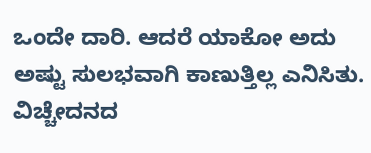ಒಂದೇ ದಾರಿ. ಆದರೆ ಯಾಕೋ ಅದು ಅಷ್ಟು ಸುಲಭವಾಗಿ ಕಾಣುತ್ತಿಲ್ಲ ಎನಿಸಿತು. ವಿಚ್ಚೇದನದ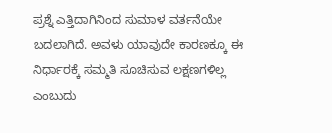ಪ್ರಶ್ನೆ ಎತ್ತಿದಾಗಿನಿಂದ ಸುಮಾಳ ವರ್ತನೆಯೇ ಬದಲಾಗಿದೆ. ಅವಳು ಯಾವುದೇ ಕಾರಣಕ್ಕೂ ಈ ನಿರ್ಧಾರಕ್ಕೆ ಸಮ್ಮತಿ ಸೂಚಿಸುವ ಲಕ್ಷಣಗಳಿಲ್ಲ ಎಂಬುದು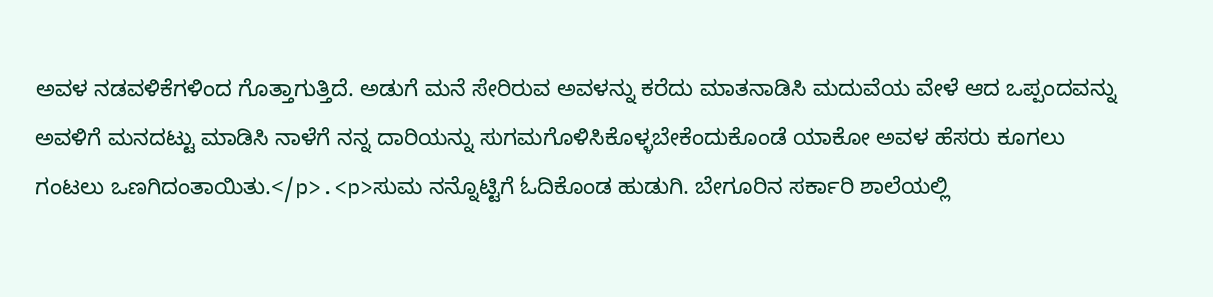ಅವಳ ನಡವಳಿಕೆಗಳಿಂದ ಗೊತ್ತಾಗುತ್ತಿದೆ. ಅಡುಗೆ ಮನೆ ಸೇರಿರುವ ಅವಳನ್ನು ಕರೆದು ಮಾತನಾಡಿಸಿ ಮದುವೆಯ ವೇಳೆ ಆದ ಒಪ್ಪಂದವನ್ನು ಅವಳಿಗೆ ಮನದಟ್ಟು ಮಾಡಿಸಿ ನಾಳೆಗೆ ನನ್ನ ದಾರಿಯನ್ನು ಸುಗಮಗೊಳಿಸಿಕೊಳ್ಳಬೇಕೆಂದುಕೊಂಡೆ ಯಾಕೋ ಅವಳ ಹೆಸರು ಕೂಗಲು ಗಂಟಲು ಒಣಗಿದಂತಾಯಿತು.</p>.<p>ಸುಮ ನನ್ನೊಟ್ಟಿಗೆ ಓದಿಕೊಂಡ ಹುಡುಗಿ. ಬೇಗೂರಿನ ಸರ್ಕಾರಿ ಶಾಲೆಯಲ್ಲಿ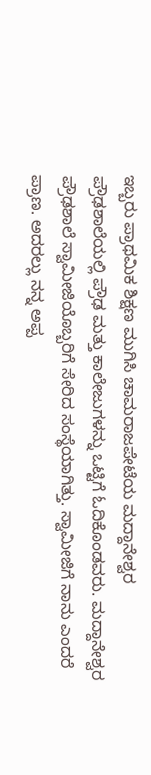ಇಬ್ಬರು ಪ್ರಾಥಮಿಕ ಶಿಕ್ಷಣ ಮುಗಿಸಿ ಚಾಮರಾಜಪೇಟೆಯ ಮದ್ದಾನೇಶ್ವರ ಪ್ರೌಢಶಾಲೆಯಲ್ಲಿ ಪ್ರೌಢ ಮತ್ತು ಕಾಲೇಜುಗಳನ್ನು ಒಟ್ಟಿಗೆ ಓದಿಕೊಂಡವರು. ಮದ್ದಾನೇಶ್ವರ ಪ್ರೌಢಶಾಲೆ ಸ್ವಾಮೀಜಿಯೊಬ್ಬರಿಗೆ ಸೇರಿದ ಸಂಸ್ಥೆಯಾಗಿತ್ತು. ಸ್ವಾಮೀಜಿಗೆ ನಾನು ಎಂದರೆ ಪ್ರಾಣ. ಅದರಲ್ಲು ನನ್ನ ಅಪ್ಪ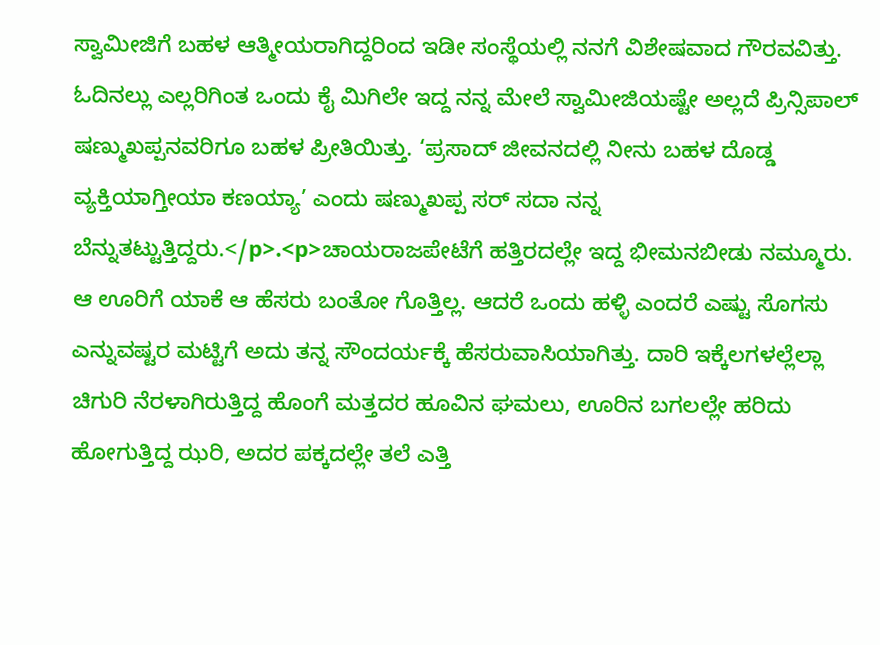ಸ್ವಾಮೀಜಿಗೆ ಬಹಳ ಆತ್ಮೀಯರಾಗಿದ್ದರಿಂದ ಇಡೀ ಸಂಸ್ಥೆಯಲ್ಲಿ ನನಗೆ ವಿಶೇಷವಾದ ಗೌರವವಿತ್ತು. ಓದಿನಲ್ಲು ಎಲ್ಲರಿಗಿಂತ ಒಂದು ಕೈ ಮಿಗಿಲೇ ಇದ್ದ ನನ್ನ ಮೇಲೆ ಸ್ವಾಮೀಜಿಯಷ್ಟೇ ಅಲ್ಲದೆ ಪ್ರಿನ್ಸಿಪಾಲ್ ಷಣ್ಮುಖಪ್ಪನವರಿಗೂ ಬಹಳ ಪ್ರೀತಿಯಿತ್ತು. ‘ಪ್ರಸಾದ್ ಜೀವನದಲ್ಲಿ ನೀನು ಬಹಳ ದೊಡ್ಡ ವ್ಯಕ್ತಿಯಾಗ್ತೀಯಾ ಕಣಯ್ಯಾ’ ಎಂದು ಷಣ್ಮುಖಪ್ಪ ಸರ್ ಸದಾ ನನ್ನ ಬೆನ್ನುತಟ್ಟುತ್ತಿದ್ದರು.</p>.<p>ಚಾಯರಾಜಪೇಟೆಗೆ ಹತ್ತಿರದಲ್ಲೇ ಇದ್ದ ಭೀಮನಬೀಡು ನಮ್ಮೂರು. ಆ ಊರಿಗೆ ಯಾಕೆ ಆ ಹೆಸರು ಬಂತೋ ಗೊತ್ತಿಲ್ಲ. ಆದರೆ ಒಂದು ಹಳ್ಳಿ ಎಂದರೆ ಎಷ್ಟು ಸೊಗಸು ಎನ್ನುವಷ್ಟರ ಮಟ್ಟಿಗೆ ಅದು ತನ್ನ ಸೌಂದರ್ಯಕ್ಕೆ ಹೆಸರುವಾಸಿಯಾಗಿತ್ತು. ದಾರಿ ಇಕ್ಕೆಲಗಳಲ್ಲೆಲ್ಲಾ ಚಿಗುರಿ ನೆರಳಾಗಿರುತ್ತಿದ್ದ ಹೊಂಗೆ ಮತ್ತದರ ಹೂವಿನ ಘಮಲು, ಊರಿನ ಬಗಲಲ್ಲೇ ಹರಿದು ಹೋಗುತ್ತಿದ್ದ ಝರಿ, ಅದರ ಪಕ್ಕದಲ್ಲೇ ತಲೆ ಎತ್ತಿ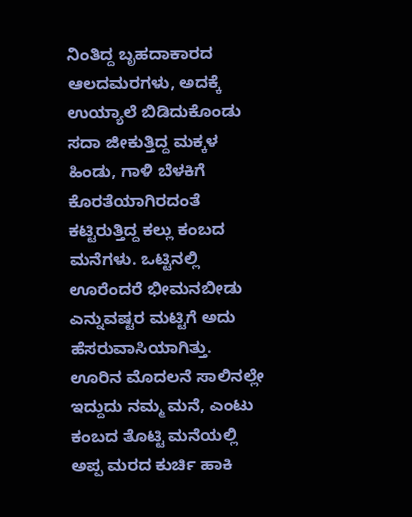ನಿಂತಿದ್ದ ಬೃಹದಾಕಾರದ ಆಲದಮರಗಳು, ಅದಕ್ಕೆ ಉಯ್ಯಾಲೆ ಬಿಡಿದುಕೊಂಡು ಸದಾ ಜೀಕುತ್ತಿದ್ದ ಮಕ್ಕಳ ಹಿಂಡು, ಗಾಳಿ ಬೆಳಕಿಗೆ ಕೊರತೆಯಾಗಿರದಂತೆ ಕಟ್ಟಿರುತ್ತಿದ್ದ ಕಲ್ಲು ಕಂಬದ ಮನೆಗಳು. ಒಟ್ಟಿನಲ್ಲಿ ಊರೆಂದರೆ ಭೀಮನಬೀಡು ಎನ್ನುವಷ್ಟರ ಮಟ್ಟಿಗೆ ಅದು ಹೆಸರುವಾಸಿಯಾಗಿತ್ತು. ಊರಿನ ಮೊದಲನೆ ಸಾಲಿನಲ್ಲೇ ಇದ್ದುದು ನಮ್ಮ ಮನೆ, ಎಂಟು ಕಂಬದ ತೊಟ್ಟಿ ಮನೆಯಲ್ಲಿ ಅಪ್ಪ ಮರದ ಕುರ್ಚಿ ಹಾಕಿ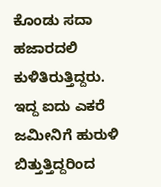ಕೊಂಡು ಸದಾ ಹಜಾರದಲಿ ಕುಳಿತಿರುತ್ತಿದ್ದರು. ಇದ್ದ ಐದು ಎಕರೆ ಜಮೀನಿಗೆ ಹುರುಳಿ ಬಿತ್ತುತ್ತಿದ್ದರಿಂದ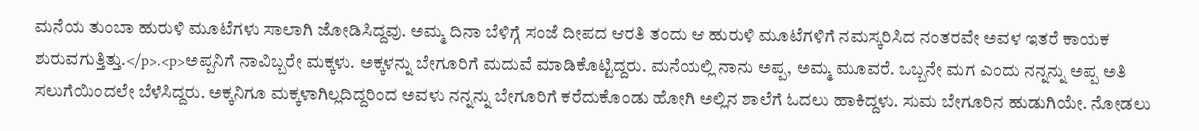ಮನೆಯ ತುಂಬಾ ಹುರುಳಿ ಮೂಟೆಗಳು ಸಾಲಾಗಿ ಜೋಡಿಸಿದ್ದವು. ಅಮ್ಮ ದಿನಾ ಬೆಳಿಗ್ಗೆ ಸಂಜೆ ದೀಪದ ಆರತಿ ತಂದು ಆ ಹುರುಳಿ ಮೂಟೆಗಳಿಗೆ ನಮಸ್ಕರಿಸಿದ ನಂತರವೇ ಅವಳ ಇತರೆ ಕಾಯಕ ಶುರುವಗುತ್ತಿತ್ತು.</p>.<p>ಅಪ್ಪನಿಗೆ ನಾವಿಬ್ಬರೇ ಮಕ್ಕಳು. ಅಕ್ಕಳನ್ನು ಬೇಗೂರಿಗೆ ಮದುವೆ ಮಾಡಿಕೊಟ್ಟಿದ್ದರು. ಮನೆಯಲ್ಲಿ ನಾನು ಅಪ್ಪ, ಅಮ್ಮ ಮೂವರೆ. ಒಬ್ಬನೇ ಮಗ ಎಂದು ನನ್ನನ್ನು ಅಪ್ಪ ಅತಿ ಸಲುಗೆಯಿಂದಲೇ ಬೆಳೆಸಿದ್ದರು. ಅಕ್ಕನಿಗೂ ಮಕ್ಕಳಾಗಿಲ್ಲದಿದ್ದರಿಂದ ಅವಳು ನನ್ನನ್ನು ಬೇಗೂರಿಗೆ ಕರೆದುಕೊಂಡು ಹೋಗಿ ಅಲ್ಲಿನ ಶಾಲೆಗೆ ಓದಲು ಹಾಕಿದ್ದಳು. ಸುಮ ಬೇಗೂರಿನ ಹುಡುಗಿಯೇ. ನೋಡಲು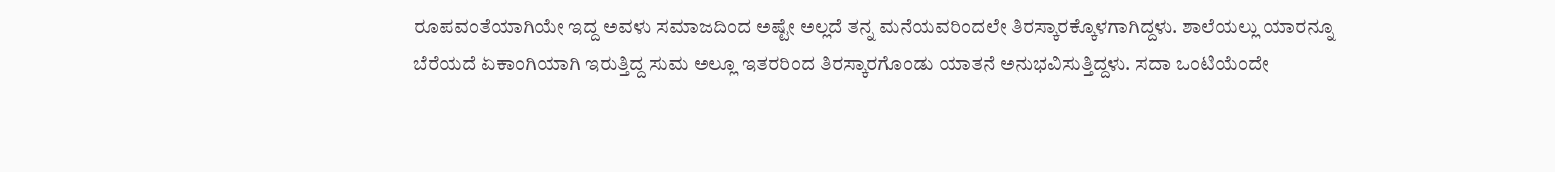ರೂಪವಂತೆಯಾಗಿಯೇ ಇದ್ದ ಅವಳು ಸಮಾಜದಿಂದ ಅಷ್ಟೇ ಅಲ್ಲದೆ ತನ್ನ ಮನೆಯವರಿಂದಲೇ ತಿರಸ್ಕಾರಕ್ಕೊಳಗಾಗಿದ್ದಳು. ಶಾಲೆಯಲ್ಲು ಯಾರನ್ನೂ ಬೆರೆಯದೆ ಏಕಾಂಗಿಯಾಗಿ ಇರುತ್ತಿದ್ದ ಸುಮ ಅಲ್ಲೂ ಇತರರಿಂದ ತಿರಸ್ಕಾರಗೊಂಡು ಯಾತನೆ ಅನುಭವಿಸುತ್ತಿದ್ದಳು. ಸದಾ ಒಂಟಿಯೆಂದೇ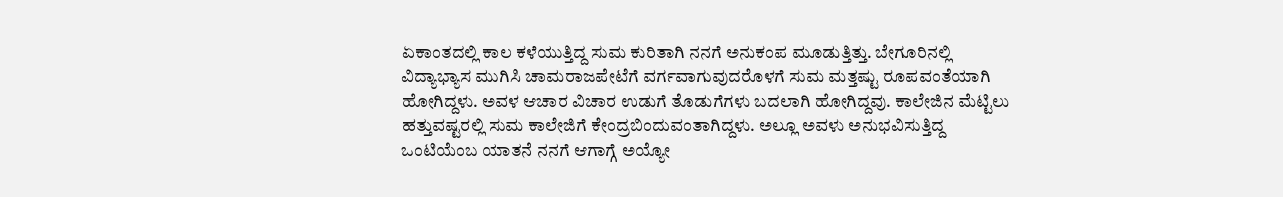ಏಕಾಂತದಲ್ಲಿ ಕಾಲ ಕಳೆಯುತ್ತಿದ್ದ ಸುಮ ಕುರಿತಾಗಿ ನನಗೆ ಅನುಕಂಪ ಮೂಡುತ್ತಿತ್ತು. ಬೇಗೂರಿನಲ್ಲಿ ವಿದ್ಯಾಭ್ಯಾಸ ಮುಗಿಸಿ ಚಾಮರಾಜಪೇಟೆಗೆ ವರ್ಗವಾಗುವುದರೊಳಗೆ ಸುಮ ಮತ್ತಷ್ಟು ರೂಪವಂತೆಯಾಗಿ ಹೋಗಿದ್ದಳು. ಅವಳ ಆಚಾರ ವಿಚಾರ ಉಡುಗೆ ತೊಡುಗೆಗಳು ಬದಲಾಗಿ ಹೋಗಿದ್ದವು. ಕಾಲೇಜಿನ ಮೆಟ್ಟಿಲು ಹತ್ತುವಷ್ಟರಲ್ಲಿ ಸುಮ ಕಾಲೇಜಿಗೆ ಕೇಂದ್ರಬಿಂದುವಂತಾಗಿದ್ದಳು. ಅಲ್ಲೂ ಅವಳು ಅನುಭವಿಸುತ್ತಿದ್ದ ಒಂಟಿಯೆಂಬ ಯಾತನೆ ನನಗೆ ಆಗಾಗ್ಗೆ ಅಯ್ಯೋ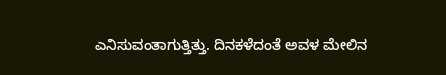ಎನಿಸುವಂತಾಗುತ್ತಿತ್ತು. ದಿನಕಳೆದಂತೆ ಅವಳ ಮೇಲಿನ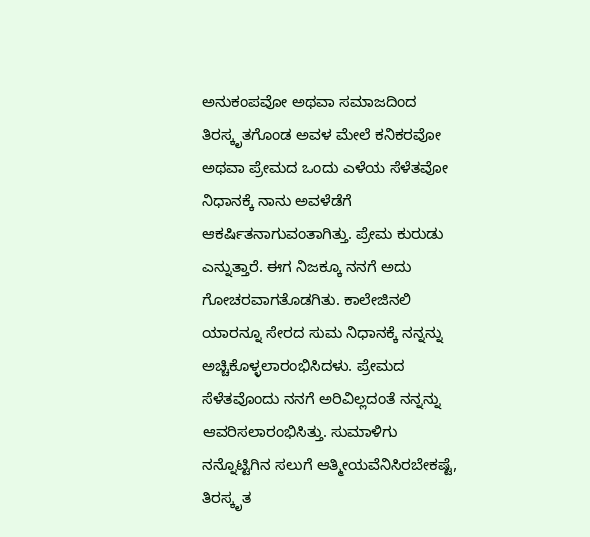ಅನುಕಂಪವೋ ಅಥವಾ ಸಮಾಜದಿಂದ ತಿರಸ್ಕೃತಗೊಂಡ ಅವಳ ಮೇಲೆ ಕನಿಕರವೋ ಅಥವಾ ಪ್ರೇಮದ ಒಂದು ಎಳೆಯ ಸೆಳೆತವೋ ನಿಧಾನಕ್ಕೆ ನಾನು ಅವಳೆಡೆಗೆ ಆಕರ್ಷಿತನಾಗುವಂತಾಗಿತ್ತು. ಪ್ರೇಮ ಕುರುಡು ಎನ್ನುತ್ತಾರೆ. ಈಗ ನಿಜಕ್ಕೂ ನನಗೆ ಅದು ಗೋಚರವಾಗತೊಡಗಿತು. ಕಾಲೇಜಿನಲಿ ಯಾರನ್ನೂ ಸೇರದ ಸುಮ ನಿಧಾನಕ್ಕೆ ನನ್ನನ್ನು ಅಚ್ಚಿಕೊಳ್ಳಲಾರಂಭಿಸಿದಳು. ಪ್ರೇಮದ ಸೆಳೆತವೊಂದು ನನಗೆ ಅರಿವಿಲ್ಲದಂತೆ ನನ್ನನ್ನು ಆವರಿಸಲಾರಂಭಿಸಿತ್ತು. ಸುಮಾಳಿಗು ನನ್ನೊಟ್ಟಿಗಿನ ಸಲುಗೆ ಆತ್ಮೀಯವೆನಿಸಿರಬೇಕಷ್ಟೆ, ತಿರಸ್ಕೃತ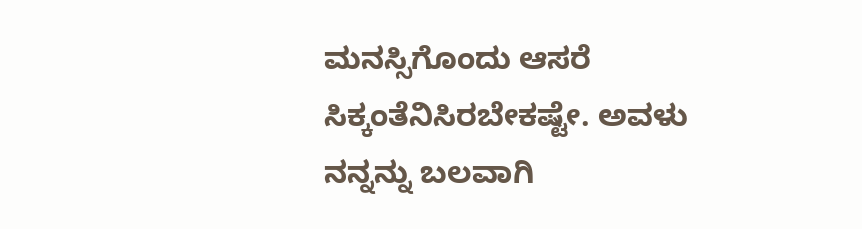ಮನಸ್ಸಿಗೊಂದು ಆಸರೆ ಸಿಕ್ಕಂತೆನಿಸಿರಬೇಕಷ್ಟೇ. ಅವಳು ನನ್ನನ್ನು ಬಲವಾಗಿ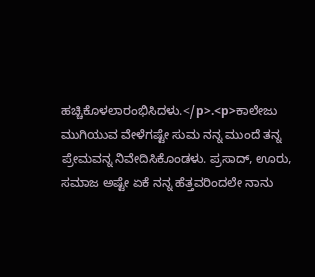ಹಚ್ಚಿಕೊಳಲಾರಂಭಿಸಿದಳು.</p>.<p>ಕಾಲೇಜು ಮುಗಿಯುವ ವೇಳೆಗಷ್ಟೇ ಸುಮ ನನ್ನ ಮುಂದೆ ತನ್ನ ಪ್ರೇಮವನ್ನ ನಿವೇದಿಸಿಕೊಂಡಳು. ಪ್ರಸಾದ್, ಊರು, ಸಮಾಜ ಅಷ್ಟೇ ಏಕೆ ನನ್ನ ಹೆತ್ತವರಿಂದಲೇ ನಾನು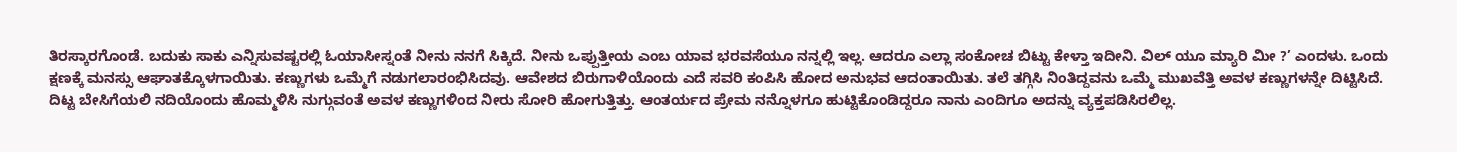ತಿರಸ್ಕಾರಗೊಂಡೆ. ಬದುಕು ಸಾಕು ಎನ್ನಿಸುವಷ್ಟರಲ್ಲಿ ಓಯಾಸೀಸ್ನಂತೆ ನೀನು ನನಗೆ ಸಿಕ್ಕಿದೆ. ನೀನು ಒಪ್ಪುತ್ತೀಯ ಎಂಬ ಯಾವ ಭರವಸೆಯೂ ನನ್ನಲ್ಲಿ ಇಲ್ಲ. ಆದರೂ ಎಲ್ಲಾ ಸಂಕೋಚ ಬಿಟ್ಟು ಕೇಳ್ತಾ ಇದೀನಿ. ವಿಲ್ ಯೂ ಮ್ಯಾರಿ ಮೀ ?’ ಎಂದಳು. ಒಂದು ಕ್ಷಣಕ್ಕೆ ಮನಸ್ಸು ಆಘಾತಕ್ಕೊಳಗಾಯಿತು. ಕಣ್ಣುಗಳು ಒಮ್ಮೆಗೆ ನಡುಗಲಾರಂಭಿಸಿದವು. ಆವೇಶದ ಬಿರುಗಾಳಿಯೊಂದು ಎದೆ ಸವರಿ ಕಂಪಿಸಿ ಹೋದ ಅನುಭವ ಆದಂತಾಯಿತು. ತಲೆ ತಗ್ಗಿಸಿ ನಿಂತಿದ್ದವನು ಒಮ್ಮೆ ಮುಖವೆತ್ತಿ ಅವಳ ಕಣ್ಣುಗಳನ್ನೇ ದಿಟ್ಟಿಸಿದೆ. ದಿಟ್ಟ ಬೇಸಿಗೆಯಲಿ ನದಿಯೊಂದು ಹೊಮ್ಮಳಿಸಿ ನುಗ್ಗುವಂತೆ ಅವಳ ಕಣ್ಣುಗಳಿಂದ ನೀರು ಸೋರಿ ಹೋಗುತ್ತಿತ್ತು. ಆಂತರ್ಯದ ಪ್ರೇಮ ನನ್ನೊಳಗೂ ಹುಟ್ಟಿಕೊಂಡಿದ್ದರೂ ನಾನು ಎಂದಿಗೂ ಅದನ್ನು ವ್ಯಕ್ತಪಡಿಸಿರಲಿಲ್ಲ.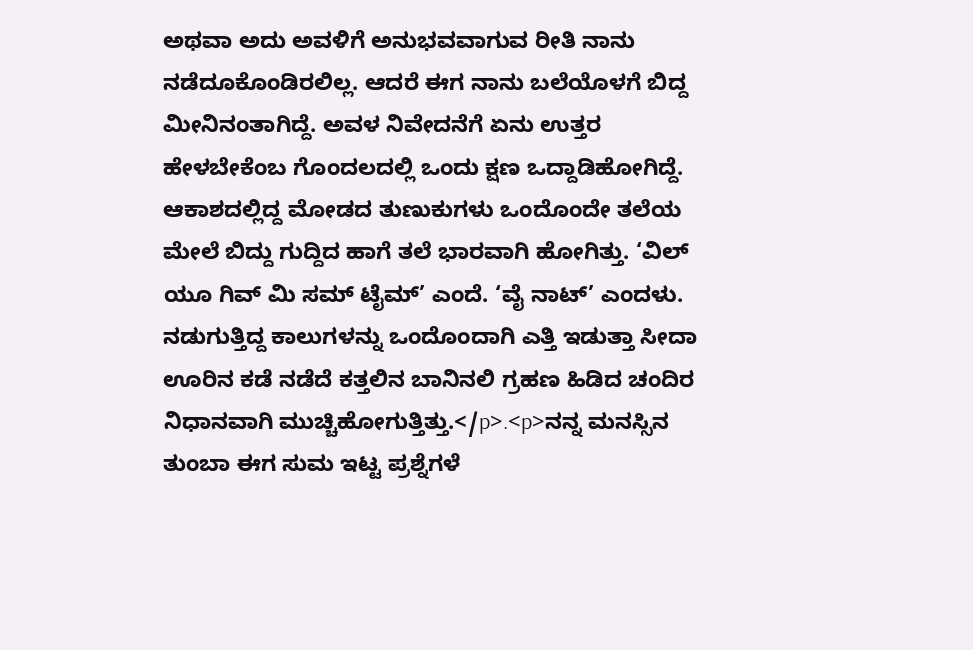ಅಥವಾ ಅದು ಅವಳಿಗೆ ಅನುಭವವಾಗುವ ರೀತಿ ನಾನು ನಡೆದೂಕೊಂಡಿರಲಿಲ್ಲ. ಆದರೆ ಈಗ ನಾನು ಬಲೆಯೊಳಗೆ ಬಿದ್ದ ಮೀನಿನಂತಾಗಿದ್ದೆ. ಅವಳ ನಿವೇದನೆಗೆ ಏನು ಉತ್ತರ ಹೇಳಬೇಕೆಂಬ ಗೊಂದಲದಲ್ಲಿ ಒಂದು ಕ್ಷಣ ಒದ್ದಾಡಿಹೋಗಿದ್ದೆ. ಆಕಾಶದಲ್ಲಿದ್ದ ಮೋಡದ ತುಣುಕುಗಳು ಒಂದೊಂದೇ ತಲೆಯ ಮೇಲೆ ಬಿದ್ದು ಗುದ್ದಿದ ಹಾಗೆ ತಲೆ ಭಾರವಾಗಿ ಹೋಗಿತ್ತು. ‘ವಿಲ್ ಯೂ ಗಿವ್ ಮಿ ಸಮ್ ಟೈಮ್’ ಎಂದೆ. ‘ವೈ ನಾಟ್’ ಎಂದಳು. ನಡುಗುತ್ತಿದ್ದ ಕಾಲುಗಳನ್ನು ಒಂದೊಂದಾಗಿ ಎತ್ತಿ ಇಡುತ್ತಾ ಸೀದಾ ಊರಿನ ಕಡೆ ನಡೆದೆ ಕತ್ತಲಿನ ಬಾನಿನಲಿ ಗ್ರಹಣ ಹಿಡಿದ ಚಂದಿರ ನಿಧಾನವಾಗಿ ಮುಚ್ಚಿಹೋಗುತ್ತಿತ್ತು.</p>.<p>ನನ್ನ ಮನಸ್ಸಿನ ತುಂಬಾ ಈಗ ಸುಮ ಇಟ್ಟ ಪ್ರಶ್ನೆಗಳೆ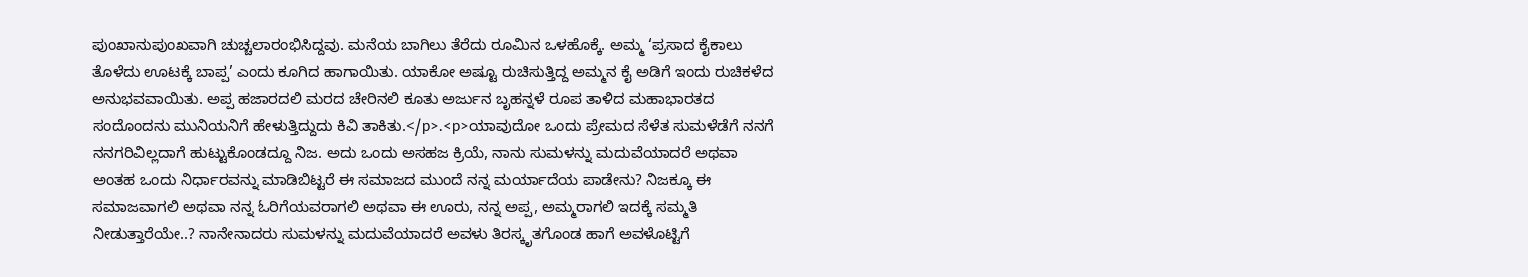ಪುಂಖಾನುಪುಂಖವಾಗಿ ಚುಚ್ಚಲಾರಂಭಿಸಿದ್ದವು. ಮನೆಯ ಬಾಗಿಲು ತೆರೆದು ರೂಮಿನ ಒಳಹೊಕ್ಕೆ. ಅಮ್ಮ ‘ಪ್ರಸಾದ ಕೈಕಾಲು ತೊಳೆದು ಊಟಕ್ಕೆ ಬಾಪ್ಪ’ ಎಂದು ಕೂಗಿದ ಹಾಗಾಯಿತು. ಯಾಕೋ ಅಷ್ಟೂ ರುಚಿಸುತ್ತಿದ್ದ ಅಮ್ಮನ ಕೈ ಅಡಿಗೆ ಇಂದು ರುಚಿಕಳೆದ ಅನುಭವವಾಯಿತು. ಅಪ್ಪ ಹಜಾರದಲಿ ಮರದ ಚೇರಿನಲಿ ಕೂತು ಅರ್ಜುನ ಬೃಹನ್ನಳೆ ರೂಪ ತಾಳಿದ ಮಹಾಭಾರತದ ಸಂದೊಂದನು ಮುನಿಯನಿಗೆ ಹೇಳುತ್ತಿದ್ದುದು ಕಿವಿ ತಾಕಿತು.</p>.<p>ಯಾವುದೋ ಒಂದು ಪ್ರೇಮದ ಸೆಳೆತ ಸುಮಳೆಡೆಗೆ ನನಗೆ ನನಗರಿವಿಲ್ಲದಾಗೆ ಹುಟ್ಟುಕೊಂಡದ್ದೂ ನಿಜ. ಅದು ಒಂದು ಅಸಹಜ ಕ್ರಿಯೆ, ನಾನು ಸುಮಳನ್ನು ಮದುವೆಯಾದರೆ ಅಥವಾ ಅಂತಹ ಒಂದು ನಿರ್ಧಾರವನ್ನು ಮಾಡಿಬಿಟ್ಟರೆ ಈ ಸಮಾಜದ ಮುಂದೆ ನನ್ನ ಮರ್ಯಾದೆಯ ಪಾಡೇನು? ನಿಜಕ್ಕೂ ಈ ಸಮಾಜವಾಗಲಿ ಅಥವಾ ನನ್ನ ಓರಿಗೆಯವರಾಗಲಿ ಅಥವಾ ಈ ಊರು, ನನ್ನ ಅಪ್ಪ, ಅಮ್ಮರಾಗಲಿ ಇದಕ್ಕೆ ಸಮ್ಮತಿ ನೀಡುತ್ತಾರೆಯೇ..? ನಾನೇನಾದರು ಸುಮಳನ್ನು ಮದುವೆಯಾದರೆ ಅವಳು ತಿರಸ್ಕೃತಗೊಂಡ ಹಾಗೆ ಅವಳೊಟ್ಟಿಗೆ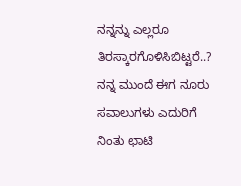ನನ್ನನ್ನು ಎಲ್ಲರೂ ತಿರಸ್ಕಾರಗೊಳಿಸಿಬಿಟ್ಟರೆ..? ನನ್ನ ಮುಂದೆ ಈಗ ನೂರು ಸವಾಲುಗಳು ಎದುರಿಗೆ ನಿಂತು ಛಾಟಿ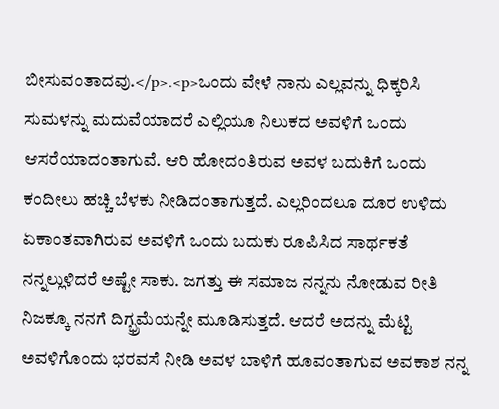ಬೀಸುವಂತಾದವು.</p>.<p>ಒಂದು ವೇಳೆ ನಾನು ಎಲ್ಲವನ್ನು ಧಿಕ್ಕರಿಸಿ ಸುಮಳನ್ನು ಮದುವೆಯಾದರೆ ಎಲ್ಲಿಯೂ ನಿಲುಕದ ಅವಳಿಗೆ ಒಂದು ಆಸರೆಯಾದಂತಾಗುವೆ. ಆರಿ ಹೋದಂತಿರುವ ಅವಳ ಬದುಕಿಗೆ ಒಂದು ಕಂದೀಲು ಹಚ್ಚಿ ಬೆಳಕು ನೀಡಿದಂತಾಗುತ್ತದೆ. ಎಲ್ಲರಿಂದಲೂ ದೂರ ಉಳಿದು ಏಕಾಂತವಾಗಿರುವ ಅವಳಿಗೆ ಒಂದು ಬದುಕು ರೂಪಿಸಿದ ಸಾರ್ಥಕತೆ ನನ್ನಲ್ಲುಳಿದರೆ ಅಷ್ಟೇ ಸಾಕು. ಜಗತ್ತು ಈ ಸಮಾಜ ನನ್ನನು ನೋಡುವ ರೀತಿ ನಿಜಕ್ಕೂ ನನಗೆ ದಿಗ್ಭ್ರಮೆಯನ್ನೇ ಮೂಡಿಸುತ್ತದೆ. ಆದರೆ ಅದನ್ನು ಮೆಟ್ಟಿ ಅವಳಿಗೊಂದು ಭರವಸೆ ನೀಡಿ ಅವಳ ಬಾಳಿಗೆ ಹೂವಂತಾಗುವ ಅವಕಾಶ ನನ್ನ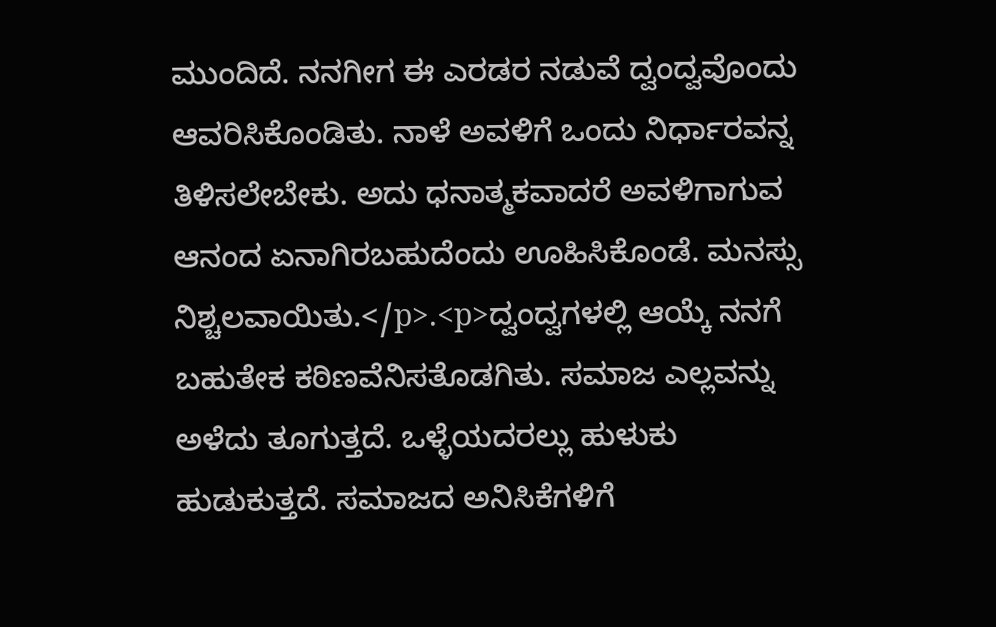ಮುಂದಿದೆ. ನನಗೀಗ ಈ ಎರಡರ ನಡುವೆ ದ್ವಂದ್ವವೊಂದು ಆವರಿಸಿಕೊಂಡಿತು. ನಾಳೆ ಅವಳಿಗೆ ಒಂದು ನಿರ್ಧಾರವನ್ನ ತಿಳಿಸಲೇಬೇಕು. ಅದು ಧನಾತ್ಮಕವಾದರೆ ಅವಳಿಗಾಗುವ ಆನಂದ ಏನಾಗಿರಬಹುದೆಂದು ಊಹಿಸಿಕೊಂಡೆ. ಮನಸ್ಸು ನಿಶ್ಚಲವಾಯಿತು.</p>.<p>ದ್ವಂದ್ವಗಳಲ್ಲಿ ಆಯ್ಕೆ ನನಗೆ ಬಹುತೇಕ ಕಠಿಣವೆನಿಸತೊಡಗಿತು. ಸಮಾಜ ಎಲ್ಲವನ್ನು ಅಳೆದು ತೂಗುತ್ತದೆ. ಒಳ್ಳೆಯದರಲ್ಲು ಹುಳುಕು ಹುಡುಕುತ್ತದೆ. ಸಮಾಜದ ಅನಿಸಿಕೆಗಳಿಗೆ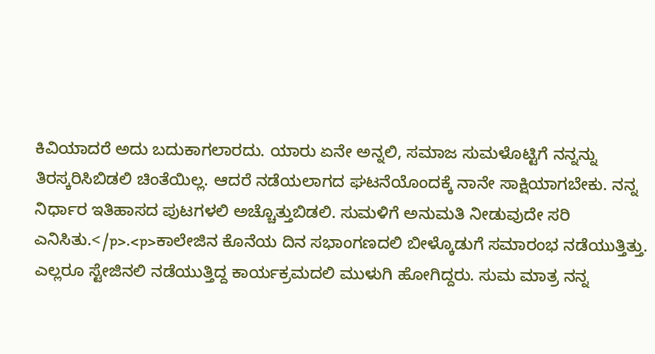ಕಿವಿಯಾದರೆ ಅದು ಬದುಕಾಗಲಾರದು. ಯಾರು ಏನೇ ಅನ್ನಲಿ, ಸಮಾಜ ಸುಮಳೊಟ್ಟಿಗೆ ನನ್ನನ್ನು ತಿರಸ್ಕರಿಸಿಬಿಡಲಿ ಚಿಂತೆಯಿಲ್ಲ. ಆದರೆ ನಡೆಯಲಾಗದ ಘಟನೆಯೊಂದಕ್ಕೆ ನಾನೇ ಸಾಕ್ಷಿಯಾಗಬೇಕು. ನನ್ನ ನಿರ್ಧಾರ ಇತಿಹಾಸದ ಪುಟಗಳಲಿ ಅಚ್ಚೊತ್ತುಬಿಡಲಿ. ಸುಮಳಿಗೆ ಅನುಮತಿ ನೀಡುವುದೇ ಸರಿ ಎನಿಸಿತು.</p>.<p>ಕಾಲೇಜಿನ ಕೊನೆಯ ದಿನ ಸಭಾಂಗಣದಲಿ ಬೀಳ್ಕೊಡುಗೆ ಸಮಾರಂಭ ನಡೆಯುತ್ತಿತ್ತು. ಎಲ್ಲರೂ ಸ್ಟೇಜಿನಲಿ ನಡೆಯುತ್ತಿದ್ದ ಕಾರ್ಯಕ್ರಮದಲಿ ಮುಳುಗಿ ಹೋಗಿದ್ದರು. ಸುಮ ಮಾತ್ರ ನನ್ನ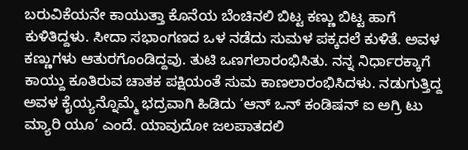ಬರುವಿಕೆಯನೇ ಕಾಯುತ್ತಾ ಕೊನೆಯ ಬೆಂಚಿನಲಿ ಬಿಟ್ಟ ಕಣ್ಣು ಬಿಟ್ಟ ಹಾಗೆ ಕುಳಿತಿದ್ದಳು. ಸೀದಾ ಸಭಾಂಗಣದ ಒಳ ನಡೆದು ಸುಮಳ ಪಕ್ಕದಲೆ ಕುಳಿತೆ. ಅವಳ ಕಣ್ಣುಗಳು ಆತುರಗೊಂಡಿದ್ದವು. ತುಟಿ ಒಣಗಲಾರಂಭಿಸಿತು. ನನ್ನ ನಿರ್ಧಾರಕ್ಕಾಗೆ ಕಾಯ್ದು ಕೂತಿರುವ ಚಾತಕ ಪಕ್ಷಿಯಂತೆ ಸುಮ ಕಾಣಲಾರಂಭಿಸಿದಳು. ನಡುಗುತ್ತಿದ್ದ ಅವಳ ಕೈಯ್ಯನ್ನೊಮ್ಮೆ ಭದ್ರವಾಗಿ ಹಿಡಿದು ‘ಆನ್ ಒನ್ ಕಂಡಿಷನ್ ಐ ಅಗ್ರಿ ಟು ಮ್ಯಾರಿ ಯೂ’ ಎಂದೆ. ಯಾವುದೋ ಜಲಪಾತದಲಿ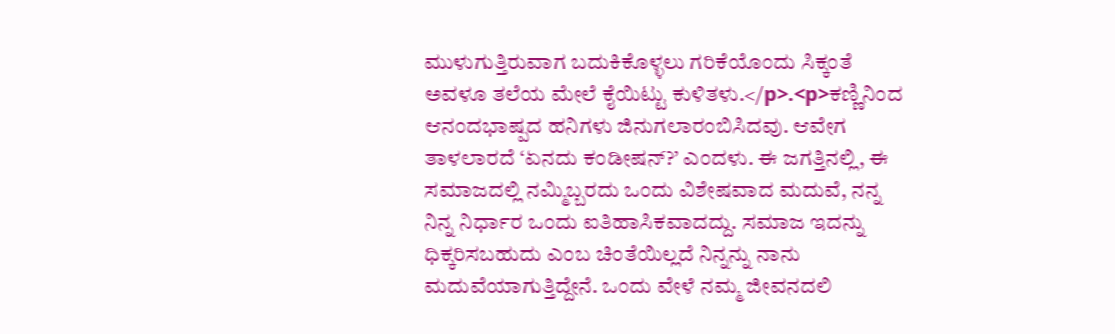ಮುಳುಗುತ್ತಿರುವಾಗ ಬದುಕಿಕೊಳ್ಳಲು ಗರಿಕೆಯೊಂದು ಸಿಕ್ಕಂತೆ ಅವಳೂ ತಲೆಯ ಮೇಲೆ ಕೈಯಿಟ್ಟು ಕುಳಿತಳು.</p>.<p>ಕಣ್ಣಿನಿಂದ ಆನಂದಭಾಷ್ಪದ ಹನಿಗಳು ಜಿನುಗಲಾರಂಬಿಸಿದವು. ಆವೇಗ ತಾಳಲಾರದೆ ‘ಏನದು ಕಂಡೀಷನ್?’ ಎಂದಳು. ಈ ಜಗತ್ತಿನಲ್ಲಿ, ಈ ಸಮಾಜದಲ್ಲಿ ನಮ್ಮಿಬ್ಬರದು ಒಂದು ವಿಶೇಷವಾದ ಮದುವೆ, ನನ್ನ ನಿನ್ನ ನಿರ್ಧಾರ ಒಂದು ಐತಿಹಾಸಿಕವಾದದ್ದು. ಸಮಾಜ ಇದನ್ನು ಧಿಕ್ಕರಿಸಬಹುದು ಎಂಬ ಚಿಂತೆಯಿಲ್ಲದೆ ನಿನ್ನನ್ನು ನಾನು ಮದುವೆಯಾಗುತ್ತಿದ್ದೇನೆ. ಒಂದು ವೇಳೆ ನಮ್ಮ ಜೀವನದಲಿ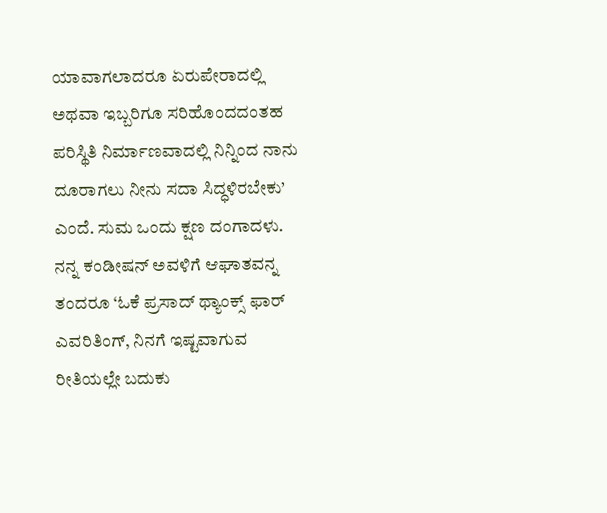ಯಾವಾಗಲಾದರೂ ಏರುಪೇರಾದಲ್ಲಿ ಅಥವಾ ಇಬ್ಬರಿಗೂ ಸರಿಹೊಂದದಂತಹ ಪರಿಸ್ಥಿತಿ ನಿರ್ಮಾಣವಾದಲ್ಲಿ ನಿನ್ನಿಂದ ನಾನು ದೂರಾಗಲು ನೀನು ಸದಾ ಸಿದ್ಧಳಿರಬೇಕು’ ಎಂದೆ. ಸುಮ ಒಂದು ಕ್ಷಣ ದಂಗಾದಳು. ನನ್ನ ಕಂಡೀಷನ್ ಅವಳಿಗೆ ಆಘಾತವನ್ನ ತಂದರೂ ‘ಓಕೆ ಪ್ರಸಾದ್ ಥ್ಯಾಂಕ್ಸ್ ಫಾರ್ ಎವರಿತಿಂಗ್, ನಿನಗೆ ಇಷ್ಟವಾಗುವ ರೀತಿಯಲ್ಲೇ ಬದುಕು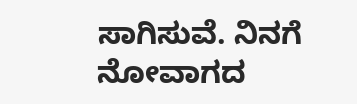ಸಾಗಿಸುವೆ. ನಿನಗೆ ನೋವಾಗದ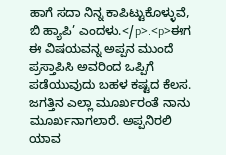ಹಾಗೆ ಸದಾ ನಿನ್ನ ಕಾಪಿಟ್ಟುಕೊಳ್ಳುವೆ, ಬಿ ಹ್ಯಾಪಿ’ ಎಂದಳು.</p>.<p>ಈಗ ಈ ವಿಷಯವನ್ನ ಅಪ್ಪನ ಮುಂದೆ ಪ್ರಸ್ತಾಪಿಸಿ ಅವರಿಂದ ಒಪ್ಪಿಗೆ ಪಡೆಯುವುದು ಬಹಳ ಕಷ್ಟದ ಕೆಲಸ. ಜಗತ್ತಿನ ಎಲ್ಲಾ ಮೂರ್ಖರಂತೆ ನಾನು ಮೂರ್ಖನಾಗಲಾರೆ. ಅಪ್ಪನಿರಲಿ ಯಾವ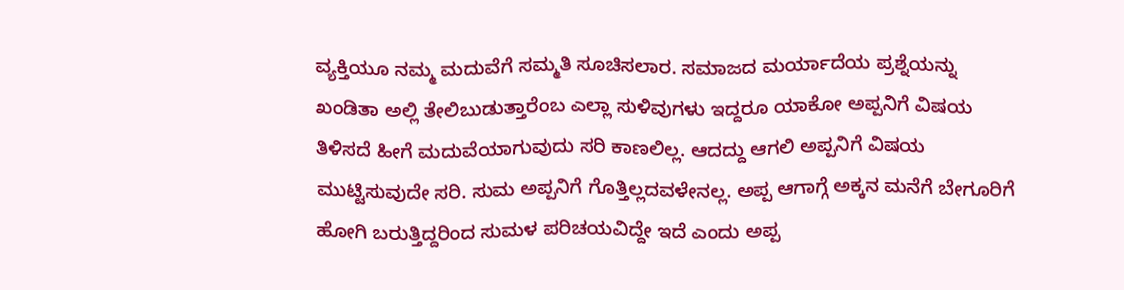ವ್ಯಕ್ತಿಯೂ ನಮ್ಮ ಮದುವೆಗೆ ಸಮ್ಮತಿ ಸೂಚಿಸಲಾರ. ಸಮಾಜದ ಮರ್ಯಾದೆಯ ಪ್ರಶ್ನೆಯನ್ನು ಖಂಡಿತಾ ಅಲ್ಲಿ ತೇಲಿಬುಡುತ್ತಾರೆಂಬ ಎಲ್ಲಾ ಸುಳಿವುಗಳು ಇದ್ದರೂ ಯಾಕೋ ಅಪ್ಪನಿಗೆ ವಿಷಯ ತಿಳಿಸದೆ ಹೀಗೆ ಮದುವೆಯಾಗುವುದು ಸರಿ ಕಾಣಲಿಲ್ಲ. ಆದದ್ದು ಆಗಲಿ ಅಪ್ಪನಿಗೆ ವಿಷಯ ಮುಟ್ಟಿಸುವುದೇ ಸರಿ. ಸುಮ ಅಪ್ಪನಿಗೆ ಗೊತ್ತಿಲ್ಲದವಳೇನಲ್ಲ. ಅಪ್ಪ ಆಗಾಗ್ಗೆ ಅಕ್ಕನ ಮನೆಗೆ ಬೇಗೂರಿಗೆ ಹೋಗಿ ಬರುತ್ತಿದ್ದರಿಂದ ಸುಮಳ ಪರಿಚಯವಿದ್ದೇ ಇದೆ ಎಂದು ಅಪ್ಪ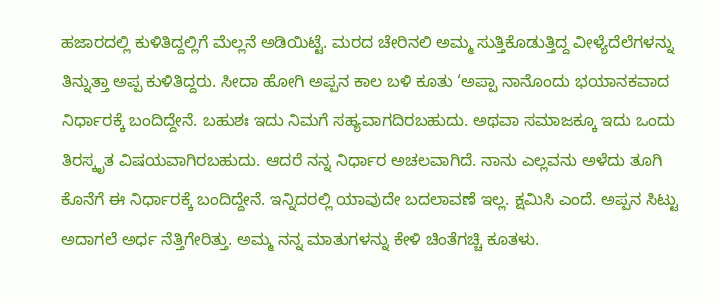ಹಜಾರದಲ್ಲಿ ಕುಳಿತಿದ್ದಲ್ಲಿಗೆ ಮೆಲ್ಲನೆ ಅಡಿಯಿಟ್ಟೆ. ಮರದ ಚೇರಿನಲಿ ಅಮ್ಮ ಸುತ್ತಿಕೊಡುತ್ತಿದ್ದ ವೀಳ್ಯೆದೆಲೆಗಳನ್ನು ತಿನ್ನುತ್ತಾ ಅಪ್ಪ ಕುಳಿತಿದ್ದರು. ಸೀದಾ ಹೋಗಿ ಅಪ್ಪನ ಕಾಲ ಬಳಿ ಕೂತು ‘ಅಪ್ಪಾ ನಾನೊಂದು ಭಯಾನಕವಾದ ನಿರ್ಧಾರಕ್ಕೆ ಬಂದಿದ್ದೇನೆ. ಬಹುಶಃ ಇದು ನಿಮಗೆ ಸಹ್ಯವಾಗದಿರಬಹುದು. ಅಥವಾ ಸಮಾಜಕ್ಕೂ ಇದು ಒಂದು ತಿರಸ್ಕೃತ ವಿಷಯವಾಗಿರಬಹುದು. ಆದರೆ ನನ್ನ ನಿರ್ಧಾರ ಅಚಲವಾಗಿದೆ. ನಾನು ಎಲ್ಲವನು ಅಳೆದು ತೂಗಿ ಕೊನೆಗೆ ಈ ನಿರ್ಧಾರಕ್ಕೆ ಬಂದಿದ್ದೇನೆ. ಇನ್ನಿದರಲ್ಲಿ ಯಾವುದೇ ಬದಲಾವಣೆ ಇಲ್ಲ. ಕ್ಷಮಿಸಿ ಎಂದೆ. ಅಪ್ಪನ ಸಿಟ್ಟು ಅದಾಗಲೆ ಅರ್ಧ ನೆತ್ತಿಗೇರಿತ್ತು. ಅಮ್ಮ ನನ್ನ ಮಾತುಗಳನ್ನು ಕೇಳಿ ಚಿಂತೆಗಚ್ಚಿ ಕೂತಳು.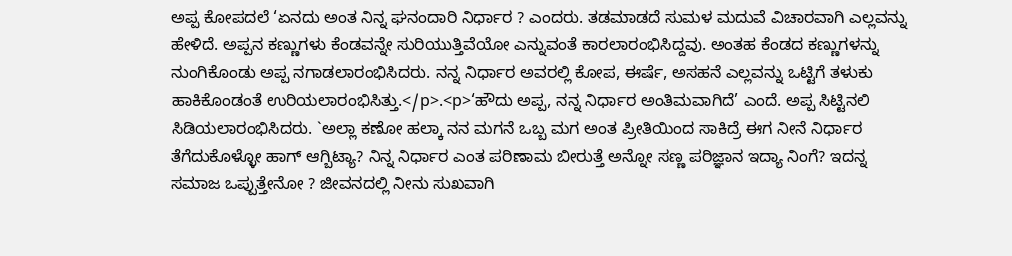ಅಪ್ಪ ಕೋಪದಲೆ ‘ಏನದು ಅಂತ ನಿನ್ನ ಘನಂದಾರಿ ನಿರ್ಧಾರ ? ಎಂದರು. ತಡಮಾಡದೆ ಸುಮಳ ಮದುವೆ ವಿಚಾರವಾಗಿ ಎಲ್ಲವನ್ನು ಹೇಳಿದೆ. ಅಪ್ಪನ ಕಣ್ಣುಗಳು ಕೆಂಡವನ್ನೇ ಸುರಿಯುತ್ತಿವೆಯೋ ಎನ್ನುವಂತೆ ಕಾರಲಾರಂಭಿಸಿದ್ದವು. ಅಂತಹ ಕೆಂಡದ ಕಣ್ಣುಗಳನ್ನು ನುಂಗಿಕೊಂಡು ಅಪ್ಪ ನಗಾಡಲಾರಂಭಿಸಿದರು. ನನ್ನ ನಿರ್ಧಾರ ಅವರಲ್ಲಿ ಕೋಪ, ಈರ್ಷೆ, ಅಸಹನೆ ಎಲ್ಲವನ್ನು ಒಟ್ಟಿಗೆ ತಳುಕು ಹಾಕಿಕೊಂಡಂತೆ ಉರಿಯಲಾರಂಭಿಸಿತ್ತು.</p>.<p>‘ಹೌದು ಅಪ್ಪ, ನನ್ನ ನಿರ್ಧಾರ ಅಂತಿಮವಾಗಿದೆ’ ಎಂದೆ. ಅಪ್ಪ ಸಿಟ್ಟಿನಲಿ ಸಿಡಿಯಲಾರಂಭಿಸಿದರು. `ಅಲ್ಲಾ ಕಣೋ ಹಲ್ಕಾ ನನ ಮಗನೆ ಒಬ್ಬ ಮಗ ಅಂತ ಪ್ರೀತಿಯಿಂದ ಸಾಕಿದ್ರೆ ಈಗ ನೀನೆ ನಿರ್ಧಾರ ತೆಗೆದುಕೊಳ್ಳೋ ಹಾಗ್ ಆಗ್ಬಿಟ್ಯಾ? ನಿನ್ನ ನಿರ್ಧಾರ ಎಂತ ಪರಿಣಾಮ ಬೀರುತ್ತೆ ಅನ್ನೋ ಸಣ್ಣ ಪರಿಜ್ಞಾನ ಇದ್ಯಾ ನಿಂಗೆ? ಇದನ್ನ ಸಮಾಜ ಒಪ್ಪುತ್ತೇನೋ ? ಜೀವನದಲ್ಲಿ ನೀನು ಸುಖವಾಗಿ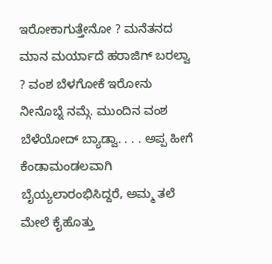ಇರೋಕಾಗುತ್ತೇನೋ ? ಮನೆತನದ ಮಾನ ಮರ್ಯಾದೆ ಹರಾಜಿಗ್ ಬರಲ್ವಾ ? ವಂಶ ಬೆಳಗೋಕೆ ಇರೋನು ನೀನೊಬ್ನೆ ನಮ್ಗೆ. ಮುಂದಿನ ವಂಶ ಬೆಳೆಯೋದ್ ಬ್ಯಾಡ್ವಾ. . . . ಅಪ್ಪ ಹೀಗೆ ಕೆಂಡಾಮಂಡಲವಾಗಿ ಬೈಯ್ಯಲಾರಂಭಿಸಿದ್ದರೆ, ಅಮ್ಮ ತಲೆ ಮೇಲೆ ಕೈಹೊತ್ತು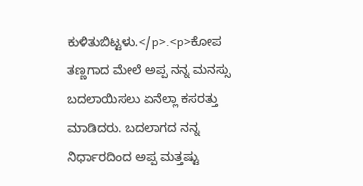ಕುಳಿತುಬಿಟ್ಟಳು.</p>.<p>ಕೋಪ ತಣ್ಣಗಾದ ಮೇಲೆ ಅಪ್ಪ ನನ್ನ ಮನಸ್ಸು ಬದಲಾಯಿಸಲು ಏನೆಲ್ಲಾ ಕಸರತ್ತು ಮಾಡಿದರು. ಬದಲಾಗದ ನನ್ನ ನಿರ್ಧಾರದಿಂದ ಅಪ್ಪ ಮತ್ತಷ್ಟು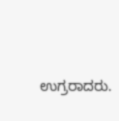ಉಗ್ರರಾದರು.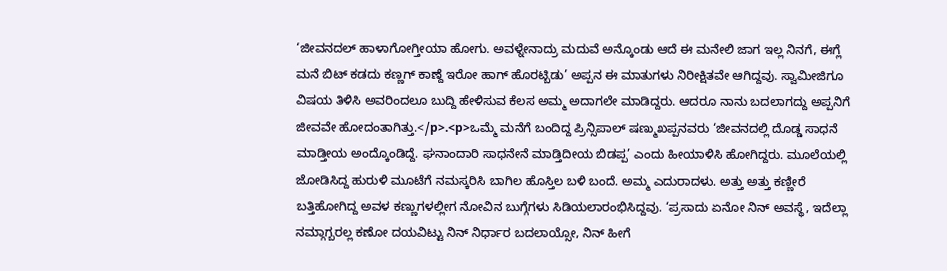‘ಜೀವನದಲ್ ಹಾಳಾಗೋಗ್ತೀಯಾ ಹೋಗು. ಅವಳ್ನೇನಾದ್ರು ಮದುವೆ ಅನ್ಕೊಂಡು ಆದೆ ಈ ಮನೇಲಿ ಜಾಗ ಇಲ್ಲ ನಿನಗೆ, ಈಗ್ಲೆ ಮನೆ ಬಿಟ್ ಕಡದು ಕಣ್ಣಗ್ ಕಾಣ್ದೆ ಇರೋ ಹಾಗ್ ಹೊರಟ್ಬಿಡು’ ಅಪ್ಪನ ಈ ಮಾತುಗಳು ನಿರೀಕ್ಷಿತವೇ ಆಗಿದ್ದವು. ಸ್ವಾಮೀಜಿಗೂ ವಿಷಯ ತಿಳಿಸಿ ಅವರಿಂದಲೂ ಬುದ್ದಿ ಹೇಳಿಸುವ ಕೆಲಸ ಅಮ್ಮ ಅದಾಗಲೇ ಮಾಡಿದ್ದರು. ಆದರೂ ನಾನು ಬದಲಾಗದ್ದು ಅಪ್ಪನಿಗೆ ಜೀವವೇ ಹೋದಂತಾಗಿತ್ತು.</p>.<p>ಒಮ್ಮೆ ಮನೆಗೆ ಬಂದಿದ್ದ ಪ್ರಿನ್ಸಿಪಾಲ್ ಷಣ್ಮುಖಪ್ಪನವರು ‘ಜೀವನದಲ್ಲಿ ದೊಡ್ಡ ಸಾಧನೆ ಮಾಡ್ತೀಯ ಅಂದ್ಕೊಂಡಿದ್ದೆ. ಘನಾಂದಾರಿ ಸಾಧನೇನೆ ಮಾಡ್ತಿದೀಯ ಬಿಡಪ್ಪ’ ಎಂದು ಹೀಯಾಳಿಸಿ ಹೋಗಿದ್ದರು. ಮೂಲೆಯಲ್ಲಿ ಜೋಡಿಸಿದ್ದ ಹುರುಳಿ ಮೂಟೆಗೆ ನಮಸ್ಕರಿಸಿ ಬಾಗಿಲ ಹೊಸ್ತಿಲ ಬಳಿ ಬಂದೆ. ಅಮ್ಮ ಎದುರಾದಳು. ಅತ್ತು ಅತ್ತು ಕಣ್ಣೀರೆ ಬತ್ತಿಹೋಗಿದ್ದ ಅವಳ ಕಣ್ಣುಗಳಲ್ಲೀಗ ನೋವಿನ ಬುಗ್ಗೆಗಳು ಸಿಡಿಯಲಾರಂಭಿಸಿದ್ದವು. ‘ಪ್ರಸಾದು ಏನೋ ನಿನ್ ಅವಸ್ಥೆ, ಇದೆಲ್ಲಾ ನಮ್ಗಾಗ್ಬರಲ್ಲ ಕಣೋ ದಯವಿಟ್ಟು ನಿನ್ ನಿರ್ಧಾರ ಬದಲಾಯ್ಸೋ, ನಿನ್ ಹೀಗೆ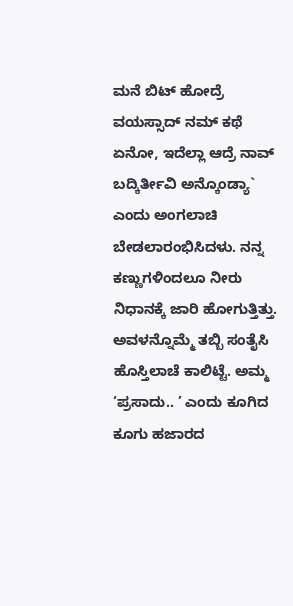ಮನೆ ಬಿಟ್ ಹೋದ್ರೆ ವಯಸ್ಸಾದ್ ನಮ್ ಕಥೆ ಏನೋ, ಇದೆಲ್ಲಾ ಆದ್ರೆ ನಾವ್ ಬದ್ಕಿರ್ತೀವಿ ಅನ್ಕೊಂಡ್ಯಾ` ಎಂದು ಅಂಗಲಾಚಿ ಬೇಡಲಾರಂಭಿಸಿದಳು. ನನ್ನ ಕಣ್ಣುಗಳಿಂದಲೂ ನೀರು ನಿಧಾನಕ್ಕೆ ಜಾರಿ ಹೋಗುತ್ತಿತ್ತು. ಅವಳನ್ನೊಮ್ಮೆ ತಬ್ಬಿ ಸಂತೈಸಿ ಹೊಸ್ತಿಲಾಚೆ ಕಾಲಿಟ್ಟೆ. ಅಮ್ಮ ‘ಪ್ರಸಾದು.. ’ ಎಂದು ಕೂಗಿದ ಕೂಗು ಹಜಾರದ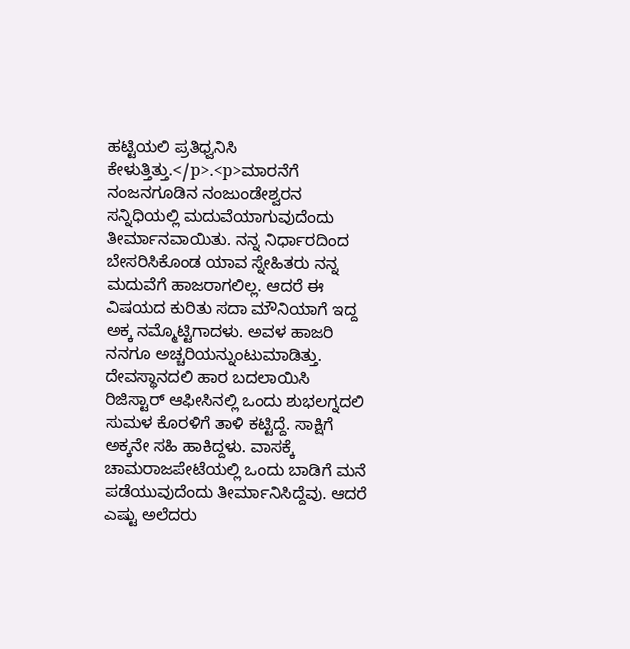ಹಟ್ಟಿಯಲಿ ಪ್ರತಿಧ್ವನಿಸಿ ಕೇಳುತ್ತಿತ್ತು.</p>.<p>ಮಾರನೆಗೆ ನಂಜನಗೂಡಿನ ನಂಜುಂಡೇಶ್ವರನ ಸನ್ನಿಧಿಯಲ್ಲಿ ಮದುವೆಯಾಗುವುದೆಂದು ತೀರ್ಮಾನವಾಯಿತು. ನನ್ನ ನಿರ್ಧಾರದಿಂದ ಬೇಸರಿಸಿಕೊಂಡ ಯಾವ ಸ್ನೇಹಿತರು ನನ್ನ ಮದುವೆಗೆ ಹಾಜರಾಗಲಿಲ್ಲ. ಆದರೆ ಈ ವಿಷಯದ ಕುರಿತು ಸದಾ ಮೌನಿಯಾಗೆ ಇದ್ದ ಅಕ್ಕ ನಮ್ಮೊಟ್ಟಿಗಾದಳು. ಅವಳ ಹಾಜರಿ ನನಗೂ ಅಚ್ಚರಿಯನ್ನುಂಟುಮಾಡಿತ್ತು. ದೇವಸ್ಥಾನದಲಿ ಹಾರ ಬದಲಾಯಿಸಿ ರಿಜಿಸ್ಟಾರ್ ಆಫೀಸಿನಲ್ಲಿ ಒಂದು ಶುಭಲಗ್ನದಲಿ ಸುಮಳ ಕೊರಳಿಗೆ ತಾಳಿ ಕಟ್ಟಿದ್ದೆ. ಸಾಕ್ಷಿಗೆ ಅಕ್ಕನೇ ಸಹಿ ಹಾಕಿದ್ದಳು. ವಾಸಕ್ಕೆ ಚಾಮರಾಜಪೇಟೆಯಲ್ಲಿ ಒಂದು ಬಾಡಿಗೆ ಮನೆ ಪಡೆಯುವುದೆಂದು ತೀರ್ಮಾನಿಸಿದ್ದೆವು. ಆದರೆ ಎಷ್ಟು ಅಲೆದರು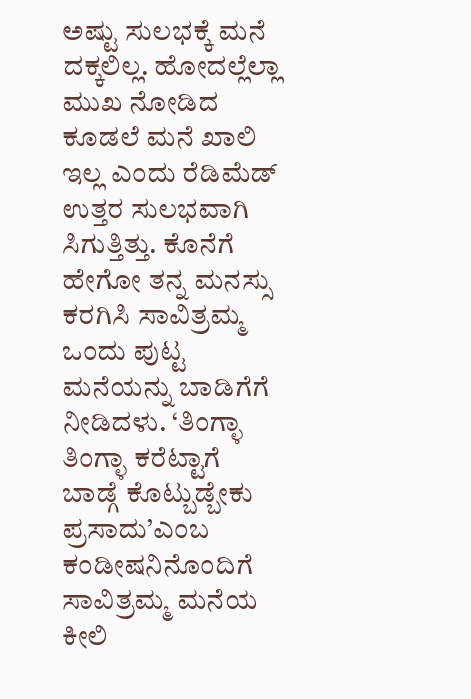ಅಷ್ಟು ಸುಲಭಕ್ಕೆ ಮನೆ ದಕ್ಕಲಿಲ್ಲ. ಹೋದಲ್ಲೆಲ್ಲಾ ಮುಖ ನೋಡಿದ ಕೂಡಲೆ ಮನೆ ಖಾಲಿ ಇಲ್ಲ ಎಂದು ರೆಡಿಮೆಡ್ ಉತ್ತರ ಸುಲಭವಾಗಿ ಸಿಗುತ್ತಿತ್ತು. ಕೊನೆಗೆ ಹೇಗೋ ತನ್ನ ಮನಸ್ಸು ಕರಗಿಸಿ ಸಾವಿತ್ರಮ್ಮ ಒಂದು ಪುಟ್ಟ ಮನೆಯನ್ನು ಬಾಡಿಗೆಗೆ ನೀಡಿದಳು. ‘ತಿಂಗ್ಳಾ ತಿಂಗ್ಳಾ ಕರೆಟ್ಟಾಗೆ ಬಾಡ್ಗೆ ಕೊಟ್ಬುಡ್ಬೇಕು ಪ್ರಸಾದು’ಎಂಬ ಕಂಡೀಷನಿನೊಂದಿಗೆ ಸಾವಿತ್ರಮ್ಮ ಮನೆಯ ಕೀಲಿ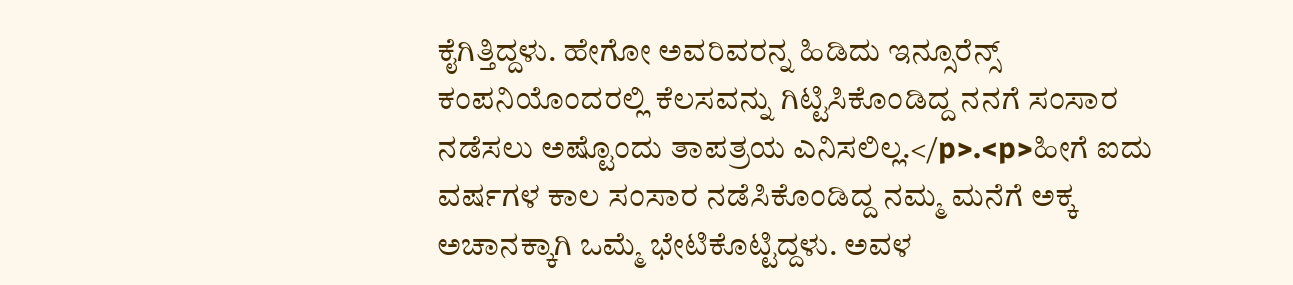ಕೈಗಿತ್ತಿದ್ದಳು. ಹೇಗೋ ಅವರಿವರನ್ನ ಹಿಡಿದು ಇನ್ಸೂರೆನ್ಸ್ ಕಂಪನಿಯೊಂದರಲ್ಲಿ ಕೆಲಸವನ್ನು ಗಿಟ್ಟಿಸಿಕೊಂಡಿದ್ದ ನನಗೆ ಸಂಸಾರ ನಡೆಸಲು ಅಷ್ಟೊಂದು ತಾಪತ್ರಯ ಎನಿಸಲಿಲ್ಲ.</p>.<p>ಹೀಗೆ ಐದು ವರ್ಷಗಳ ಕಾಲ ಸಂಸಾರ ನಡೆಸಿಕೊಂಡಿದ್ದ ನಮ್ಮ ಮನೆಗೆ ಅಕ್ಕ ಅಚಾನಕ್ಕಾಗಿ ಒಮ್ಮೆ ಭೇಟಿಕೊಟ್ಟಿದ್ದಳು. ಅವಳ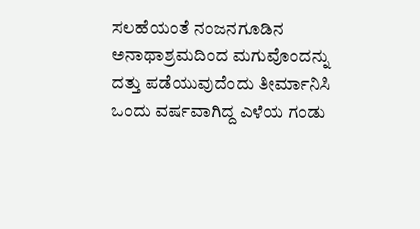ಸಲಹೆಯಂತೆ ನಂಜನಗೂಡಿನ ಅನಾಥಾಶ್ರಮದಿಂದ ಮಗುವೊಂದನ್ನು ದತ್ತು ಪಡೆಯುವುದೆಂದು ತೀರ್ಮಾನಿಸಿ ಒಂದು ವರ್ಷವಾಗಿದ್ದ ಎಳೆಯ ಗಂಡು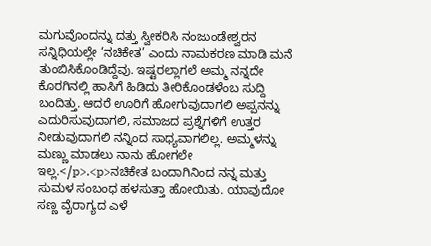ಮಗುವೊಂದನ್ನು ದತ್ತು ಸ್ವೀಕರಿಸಿ ನಂಜುಂಡೇಶ್ವರನ ಸನ್ನಿಧಿಯಲ್ಲೇ ‘ನಚಿಕೇತ’ ಎಂದು ನಾಮಕರಣ ಮಾಡಿ ಮನೆ ತುಂಬಿಸಿಕೊಂಡಿದ್ದೆವು. ಇಷ್ಟರಲ್ಲಾಗಲೆ ಅಮ್ಮ ನನ್ನದೇ ಕೊರಗಿನಲ್ಲಿ ಹಾಸಿಗೆ ಹಿಡಿದು ತೀರಿಕೊಂಡಳೆಂಬ ಸುದ್ದಿ ಬಂದಿತ್ತು. ಆದರೆ ಊರಿಗೆ ಹೋಗುವುದಾಗಲಿ ಅಪ್ಪನನ್ನು ಎದುರಿಸುವುದಾಗಲಿ, ಸಮಾಜದ ಪ್ರಶ್ನೆಗಳಿಗೆ ಉತ್ತರ ನೀಡುವುದಾಗಲಿ ನನ್ನಿಂದ ಸಾಧ್ಯವಾಗಲಿಲ್ಲ. ಅಮ್ಮಳನ್ನು ಮಣ್ಣು ಮಾಡಲು ನಾನು ಹೋಗಲೇ ಇಲ್ಲ.</p>.<p>ನಚಿಕೇತ ಬಂದಾಗಿನಿಂದ ನನ್ನ ಮತ್ತು ಸುಮಳ ಸಂಬಂಧ ಹಳಸುತ್ತಾ ಹೋಯಿತು. ಯಾವುದೋ ಸಣ್ಣ ವೈರಾಗ್ಯದ ಎಳೆ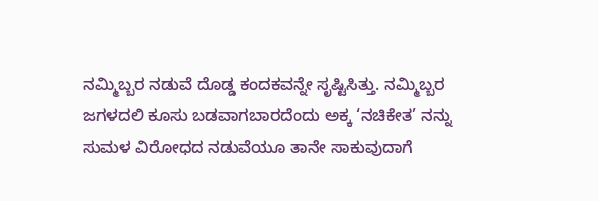ನಮ್ಮಿಬ್ಬರ ನಡುವೆ ದೊಡ್ಡ ಕಂದಕವನ್ನೇ ಸೃಷ್ಟಿಸಿತ್ತು. ನಮ್ಮಿಬ್ಬರ ಜಗಳದಲಿ ಕೂಸು ಬಡವಾಗಬಾರದೆಂದು ಅಕ್ಕ ‘ನಚಿಕೇತ’ ನನ್ನು ಸುಮಳ ವಿರೋಧದ ನಡುವೆಯೂ ತಾನೇ ಸಾಕುವುದಾಗೆ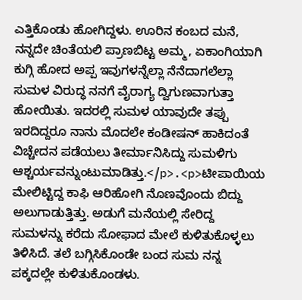ಎತ್ತಿಕೊಂಡು ಹೋಗಿದ್ದಳು. ಊರಿನ ಕಂಬದ ಮನೆ, ನನ್ನದೇ ಚಿಂತೆಯಲಿ ಪ್ರಾಣಬಿಟ್ಟ ಅಮ್ಮ, ಏಕಾಂಗಿಯಾಗಿ ಕುಗ್ಗಿ ಹೋದ ಅಪ್ಪ ಇವುಗಳನ್ನೆಲ್ಲಾ ನೆನೆದಾಗಲೆಲ್ಲಾ ಸುಮಳ ವಿರುದ್ಧ ನನಗೆ ವೈರಾಗ್ಯ ದ್ವಿಗುಣವಾಗುತ್ತಾ ಹೋಯಿತು. ಇದರಲ್ಲಿ ಸುಮಳ ಯಾವುದೇ ತಪ್ಪು ಇರದಿದ್ದರೂ ನಾನು ಮೊದಲೇ ಕಂಡೀಷನ್ ಹಾಕಿದಂತೆ ವಿಚ್ಚೇದನ ಪಡೆಯಲು ತೀರ್ಮಾನಿಸಿದ್ದು ಸುಮಳಿಗು ಆಶ್ಚರ್ಯವನ್ನುಂಟುಮಾಡಿತ್ತು.</p>.<p>ಟೀಪಾಯಿಯ ಮೇಲಿಟ್ಟಿದ್ದ ಕಾಫಿ ಆರಿಹೋಗಿ ನೊಣವೊಂದು ಬಿದ್ದು ಅಲುಗಾಡುತ್ತಿತ್ತು. ಅಡುಗೆ ಮನೆಯಲ್ಲಿ ಸೇರಿದ್ದ ಸುಮಳನ್ನು ಕರೆದು ಸೋಫಾದ ಮೇಲೆ ಕುಳಿತುಕೊಳ್ಳಲು ತಿಳಿಸಿದೆ. ತಲೆ ಬಗ್ಗಿಸಿಕೊಂಡೇ ಬಂದ ಸುಮ ನನ್ನ ಪಕ್ಕದಲ್ಲೇ ಕುಳಿತುಕೊಂಡಳು.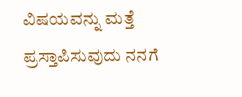ವಿಷಯವನ್ನು ಮತ್ತೆ ಪ್ರಸ್ತಾಪಿಸುವುದು ನನಗೆ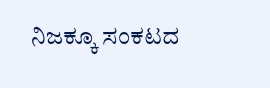ನಿಜಕ್ಕೂ ಸಂಕಟದ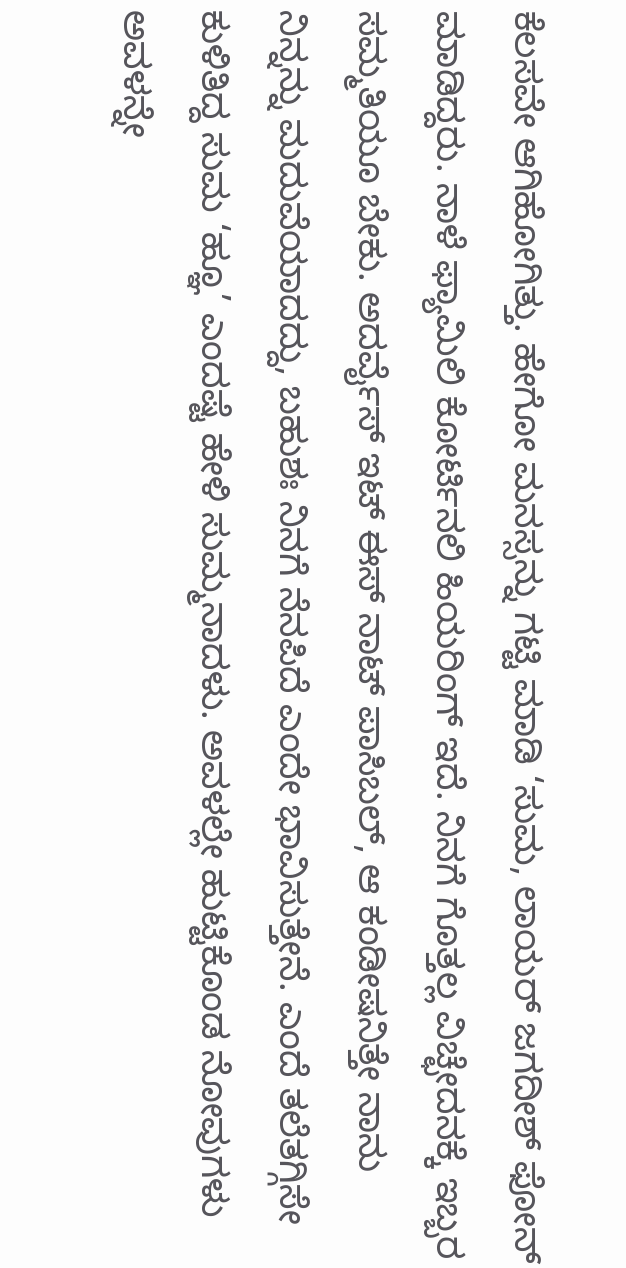ಕೆಲಸವೇ ಆಗಿಹೋಗಿತ್ತು. ಹೇಗೋ ಮನಸ್ಸನ್ನು ಗಟ್ಟಿ ಮಾಡಿ ‘ಸುಮ, ಲಾಯರ್ ಜಗದೀಶ್ ಫೋನ್ ಮಾಡಿದ್ದರು. ನಾಳೆ ಫ್ಯಾಮಿಲಿ ಕೋರ್ಟಿನಲಿ ಹಿಯರಿಂಗ್ ಇದೆ. ನಿನಗೆ ಗೊತ್ತಲ್ಲ ವಿಚ್ಛೇದನಕ್ಕೆ ಇಬ್ಬರ ಸಮ್ಮತಿಯೂ ಬೇಕು. ಅದರ್ವೈಸ್ ಇಟ್ ಈಸ್ ನಾಟ್ ಪಾಸಿಬಲ್, ಆ ಕಂಡೀಷನಿತ್ತೇ ನಾನು ನಿನ್ನನ್ನು ಮದುವೆಯಾದದ್ದು, ಬಹುಶಃ ನಿನಗೆ ನೆನಪಿದೆ ಎಂದೇ ಭಾವಿಸುತ್ತೇನೆ. ಎಂದೆ ತಲೆತಗ್ಗಿಸೇ ಕುಳಿತಿದ್ದ ಸುಮ ‘ಹ್ಞೂ’ ಎಂದಷ್ಟೆ ಹೇಳಿ ಸುಮ್ಮನಾದಳು. ಅವಳಲ್ಲೇ ಹುಟ್ಟಿಕೊಂಡ ನೋವುಗಳು ಅವಳನ್ನೇ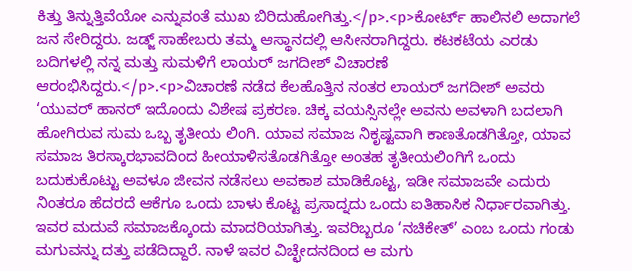ಕಿತ್ತು ತಿನ್ನುತ್ತಿವೆಯೋ ಎನ್ನುವಂತೆ ಮುಖ ಬಿರಿದುಹೋಗಿತ್ತು.</p>.<p>ಕೋರ್ಟ್ ಹಾಲಿನಲಿ ಅದಾಗಲೆ ಜನ ಸೇರಿದ್ದರು. ಜಡ್ಜ್ ಸಾಹೇಬರು ತಮ್ಮ ಆಸ್ಥಾನದಲ್ಲಿ ಆಸೀನರಾಗಿದ್ದರು. ಕಟಕಟೆಯ ಎರಡು ಬದಿಗಳಲ್ಲಿ ನನ್ನ ಮತ್ತು ಸುಮಳಿಗೆ ಲಾಯರ್ ಜಗದೀಶ್ ವಿಚಾರಣೆ ಆರಂಭಿಸಿದ್ದರು.</p>.<p>ವಿಚಾರಣೆ ನಡೆದ ಕೆಲಹೊತ್ತಿನ ನಂತರ ಲಾಯರ್ ಜಗದೀಶ್ ಅವರು ‘ಯುವರ್ ಹಾನರ್ ಇದೊಂದು ವಿಶೇಷ ಪ್ರಕರಣ. ಚಿಕ್ಕ ವಯಸ್ಸಿನಲ್ಲೇ ಅವನು ಅವಳಾಗಿ ಬದಲಾಗಿ ಹೋಗಿರುವ ಸುಮ ಒಬ್ಬ ತೃತೀಯ ಲಿಂಗಿ. ಯಾವ ಸಮಾಜ ನಿಕೃಷ್ಟವಾಗಿ ಕಾಣತೊಡಗಿತ್ತೋ, ಯಾವ ಸಮಾಜ ತಿರಸ್ಕಾರಭಾವದಿಂದ ಹೀಯಾಳಿಸತೊಡಗಿತ್ತೋ ಅಂತಹ ತೃತೀಯಲಿಂಗಿಗೆ ಒಂದು ಬದುಕುಕೊಟ್ಟು ಅವಳೂ ಜೀವನ ನಡೆಸಲು ಅವಕಾಶ ಮಾಡಿಕೊಟ್ಟ, ಇಡೀ ಸಮಾಜವೇ ಎದುರು ನಿಂತರೂ ಹೆದರದೆ ಆಕೆಗೂ ಒಂದು ಬಾಳು ಕೊಟ್ಟ ಪ್ರಸಾದ್ನದು ಒಂದು ಐತಿಹಾಸಿಕ ನಿರ್ಧಾರವಾಗಿತ್ತು. ಇವರ ಮದುವೆ ಸಮಾಜಕ್ಕೊಂದು ಮಾದರಿಯಾಗಿತ್ತು. ಇವರಿಬ್ಬರೂ ‘ನಚಿಕೇತ್’ ಎಂಬ ಒಂದು ಗಂಡು ಮಗುವನ್ನು ದತ್ತು ಪಡೆದಿದ್ದಾರೆ. ನಾಳೆ ಇವರ ವಿಚ್ಛೇದನದಿಂದ ಆ ಮಗು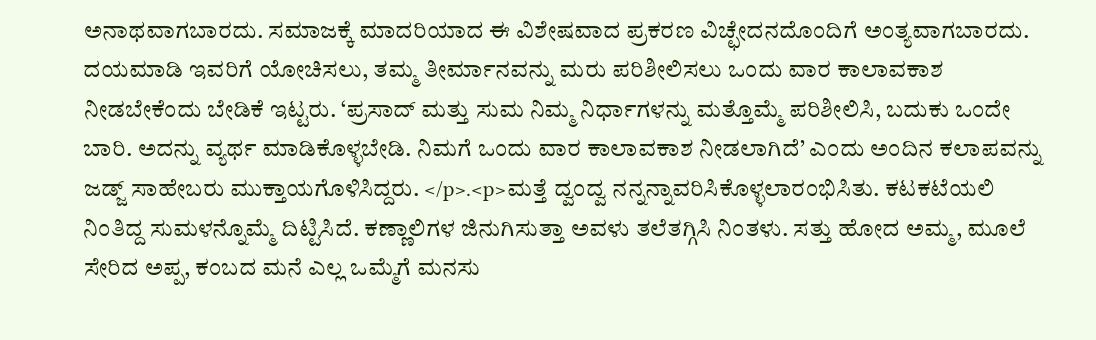ಅನಾಥವಾಗಬಾರದು. ಸಮಾಜಕ್ಕೆ ಮಾದರಿಯಾದ ಈ ವಿಶೇಷವಾದ ಪ್ರಕರಣ ವಿಚ್ಛೇದನದೊಂದಿಗೆ ಅಂತ್ಯವಾಗಬಾರದು. ದಯಮಾಡಿ ಇವರಿಗೆ ಯೋಚಿಸಲು, ತಮ್ಮ ತೀರ್ಮಾನವನ್ನು ಮರು ಪರಿಶೀಲಿಸಲು ಒಂದು ವಾರ ಕಾಲಾವಕಾಶ ನೀಡಬೇಕೆಂದು ಬೇಡಿಕೆ ಇಟ್ಟರು. ‘ಪ್ರಸಾದ್ ಮತ್ತು ಸುಮ ನಿಮ್ಮ ನಿರ್ಧಾಗಳನ್ನು ಮತ್ತೊಮ್ಮೆ ಪರಿಶೀಲಿಸಿ, ಬದುಕು ಒಂದೇ ಬಾರಿ. ಅದನ್ನು ವ್ಯರ್ಥ ಮಾಡಿಕೊಳ್ಳಬೇಡಿ. ನಿಮಗೆ ಒಂದು ವಾರ ಕಾಲಾವಕಾಶ ನೀಡಲಾಗಿದೆ’ ಎಂದು ಅಂದಿನ ಕಲಾಪವನ್ನು ಜಡ್ಜ್ ಸಾಹೇಬರು ಮುಕ್ತಾಯಗೊಳಿಸಿದ್ದರು. </p>.<p>ಮತ್ತೆ ದ್ವಂದ್ವ ನನ್ನನ್ನಾವರಿಸಿಕೊಳ್ಳಲಾರಂಭಿಸಿತು. ಕಟಕಟೆಯಲಿ ನಿಂತಿದ್ದ ಸುಮಳನ್ನೊಮ್ಮೆ ದಿಟ್ಟಿಸಿದೆ. ಕಣ್ಣಾಲಿಗಳ ಜಿನುಗಿಸುತ್ತಾ ಅವಳು ತಲೆತಗ್ಗಿಸಿ ನಿಂತಳು. ಸತ್ತು ಹೋದ ಅಮ್ಮ, ಮೂಲೆ ಸೇರಿದ ಅಪ್ಪ, ಕಂಬದ ಮನೆ ಎಲ್ಲ ಒಮ್ಮೆಗೆ ಮನಸು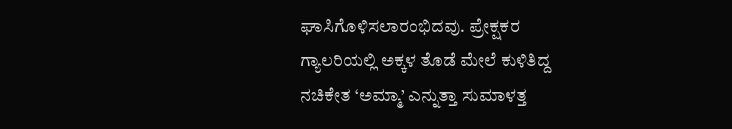ಘಾಸಿಗೊಳಿಸಲಾರಂಭಿದವು. ಪ್ರೇಕ್ಷಕರ ಗ್ಯಾಲರಿಯಲ್ಲಿ ಅಕ್ಕಳ ತೊಡೆ ಮೇಲೆ ಕುಳಿತಿದ್ದ ನಚಿಕೇತ ‘ಅಮ್ಮಾ’ ಎನ್ನುತ್ತಾ ಸುಮಾಳತ್ತ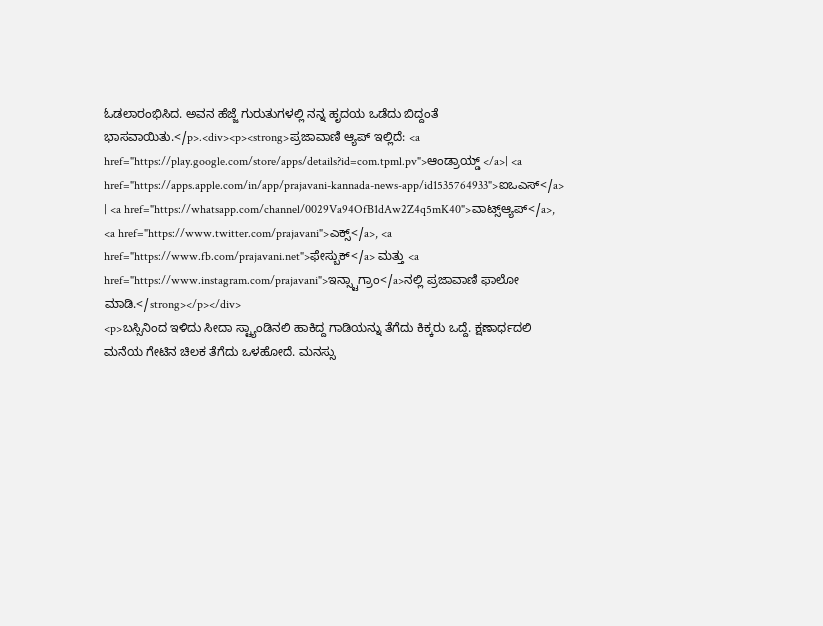ಓಡಲಾರಂಭಿಸಿದ. ಅವನ ಹೆಜ್ಜೆ ಗುರುತುಗಳಲ್ಲಿ ನನ್ನ ಹೃದಯ ಒಡೆದು ಬಿದ್ದಂತೆ ಭಾಸವಾಯಿತು.</p>.<div><p><strong>ಪ್ರಜಾವಾಣಿ ಆ್ಯಪ್ ಇಲ್ಲಿದೆ: <a href="https://play.google.com/store/apps/details?id=com.tpml.pv">ಆಂಡ್ರಾಯ್ಡ್ </a>| <a href="https://apps.apple.com/in/app/prajavani-kannada-news-app/id1535764933">ಐಒಎಸ್</a> | <a href="https://whatsapp.com/channel/0029Va94OfB1dAw2Z4q5mK40">ವಾಟ್ಸ್ಆ್ಯಪ್</a>, <a href="https://www.twitter.com/prajavani">ಎಕ್ಸ್</a>, <a href="https://www.fb.com/prajavani.net">ಫೇಸ್ಬುಕ್</a> ಮತ್ತು <a href="https://www.instagram.com/prajavani">ಇನ್ಸ್ಟಾಗ್ರಾಂ</a>ನಲ್ಲಿ ಪ್ರಜಾವಾಣಿ ಫಾಲೋ ಮಾಡಿ.</strong></p></div>
<p>ಬಸ್ಸಿನಿಂದ ಇಳಿದು ಸೀದಾ ಸ್ಟ್ಯಾಂಡಿನಲಿ ಹಾಕಿದ್ದ ಗಾಡಿಯನ್ನು ತೆಗೆದು ಕಿಕ್ಕರು ಒದ್ದೆ. ಕ್ಷಣಾರ್ಧದಲಿ ಮನೆಯ ಗೇಟಿನ ಚಿಲಕ ತೆಗೆದು ಒಳಹೋದೆ. ಮನಸ್ಸು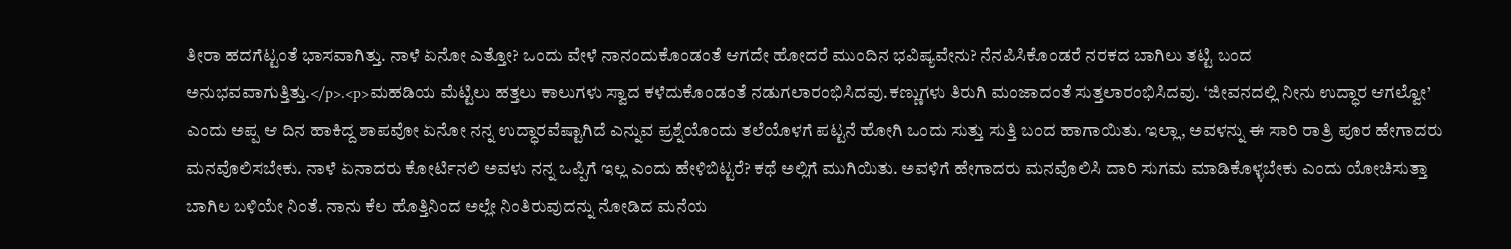ತೀರಾ ಹದಗೆಟ್ಟಂತೆ ಭಾಸವಾಗಿತ್ತು. ನಾಳೆ ಏನೋ ಎತ್ತೋ? ಒಂದು ವೇಳೆ ನಾನಂದುಕೊಂಡಂತೆ ಆಗದೇ ಹೋದರೆ ಮುಂದಿನ ಭವಿಷ್ಯವೇನು? ನೆನಪಿಸಿಕೊಂಡರೆ ನರಕದ ಬಾಗಿಲು ತಟ್ಟಿ ಬಂದ ಅನುಭವವಾಗುತ್ತಿತ್ತು.</p>.<p>ಮಹಡಿಯ ಮೆಟ್ಟಿಲು ಹತ್ತಲು ಕಾಲುಗಳು ಸ್ವಾದ ಕಳೆದುಕೊಂಡಂತೆ ನಡುಗಲಾರಂಭಿಸಿದವು.ಕಣ್ಣುಗಳು ತಿರುಗಿ ಮಂಜಾದಂತೆ ಸುತ್ತಲಾರಂಭಿಸಿದವು. ‘ಜೀವನದಲ್ಲಿ ನೀನು ಉದ್ಧಾರ ಆಗಲ್ವೋ’ ಎಂದು ಅಪ್ಪ ಆ ದಿನ ಹಾಕಿದ್ದ ಶಾಪವೋ ಏನೋ ನನ್ನ ಉದ್ಧಾರವೆಷ್ಟಾಗಿದೆ ಎನ್ನುವ ಪ್ರಶ್ನೆಯೊಂದು ತಲೆಯೊಳಗೆ ಪಟ್ಟನೆ ಹೋಗಿ ಒಂದು ಸುತ್ತು ಸುತ್ತಿ ಬಂದ ಹಾಗಾಯಿತು. ಇಲ್ಲಾ, ಅವಳನ್ನು ಈ ಸಾರಿ ರಾತ್ರಿ ಪೂರ ಹೇಗಾದರು ಮನವೊಲಿಸಬೇಕು. ನಾಳೆ ಏನಾದರು ಕೋರ್ಟಿನಲಿ ಅವಳು ನನ್ನ ಒಪ್ಪಿಗೆ ಇಲ್ಲ ಎಂದು ಹೇಳಿಬಿಟ್ಟರೆ? ಕಥೆ ಅಲ್ಲಿಗೆ ಮುಗಿಯಿತು. ಅವಳಿಗೆ ಹೇಗಾದರು ಮನವೊಲಿಸಿ ದಾರಿ ಸುಗಮ ಮಾಡಿಕೊಳ್ಳಬೇಕು ಎಂದು ಯೋಚಿಸುತ್ತಾ ಬಾಗಿಲ ಬಳಿಯೇ ನಿಂತೆ. ನಾನು ಕೆಲ ಹೊತ್ತಿನಿಂದ ಅಲ್ಲೇ ನಿಂತಿರುವುದನ್ನು ನೋಡಿದ ಮನೆಯ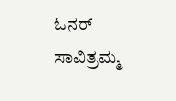ಓನರ್ ಸಾವಿತ್ರಮ್ಮ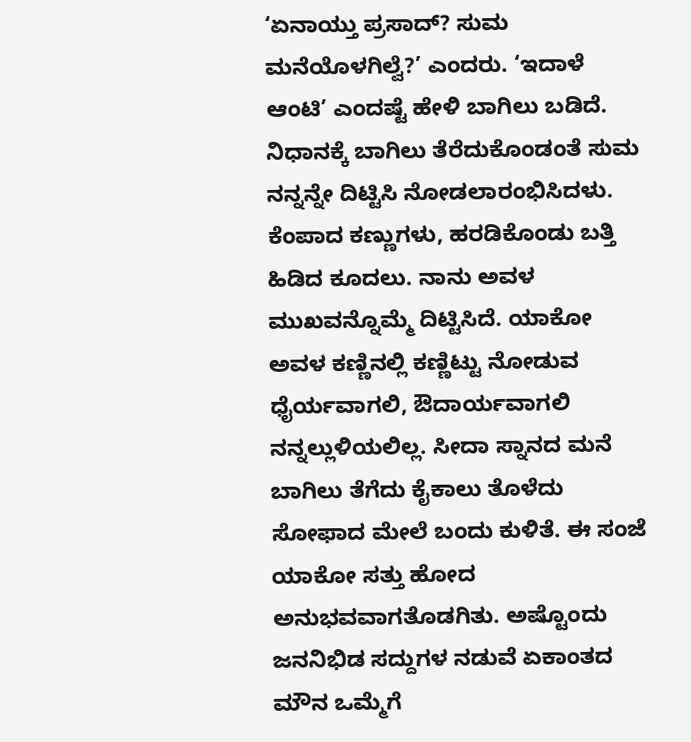‘ಏನಾಯ್ತು ಪ್ರಸಾದ್? ಸುಮ ಮನೆಯೊಳಗಿಲ್ವೆ?’ ಎಂದರು. ‘ಇದಾಳೆ ಆಂಟಿ’ ಎಂದಷ್ಟೆ ಹೇಳಿ ಬಾಗಿಲು ಬಡಿದೆ. ನಿಧಾನಕ್ಕೆ ಬಾಗಿಲು ತೆರೆದುಕೊಂಡಂತೆ ಸುಮ ನನ್ನನ್ನೇ ದಿಟ್ಟಿಸಿ ನೋಡಲಾರಂಭಿಸಿದಳು. ಕೆಂಪಾದ ಕಣ್ಣುಗಳು, ಹರಡಿಕೊಂಡು ಬತ್ತಿ ಹಿಡಿದ ಕೂದಲು. ನಾನು ಅವಳ ಮುಖವನ್ನೊಮ್ಮೆ ದಿಟ್ಟಿಸಿದೆ. ಯಾಕೋ ಅವಳ ಕಣ್ಣಿನಲ್ಲಿ ಕಣ್ಣಿಟ್ಟು ನೋಡುವ ಧೈರ್ಯವಾಗಲಿ, ಔದಾರ್ಯವಾಗಲಿ ನನ್ನಲ್ಲುಳಿಯಲಿಲ್ಲ. ಸೀದಾ ಸ್ನಾನದ ಮನೆ ಬಾಗಿಲು ತೆಗೆದು ಕೈಕಾಲು ತೊಳೆದು ಸೋಫಾದ ಮೇಲೆ ಬಂದು ಕುಳಿತೆ. ಈ ಸಂಜೆ ಯಾಕೋ ಸತ್ತು ಹೋದ ಅನುಭವವಾಗತೊಡಗಿತು. ಅಷ್ಟೊಂದು ಜನನಿಭಿಡ ಸದ್ದುಗಳ ನಡುವೆ ಏಕಾಂತದ ಮೌನ ಒಮ್ಮೆಗೆ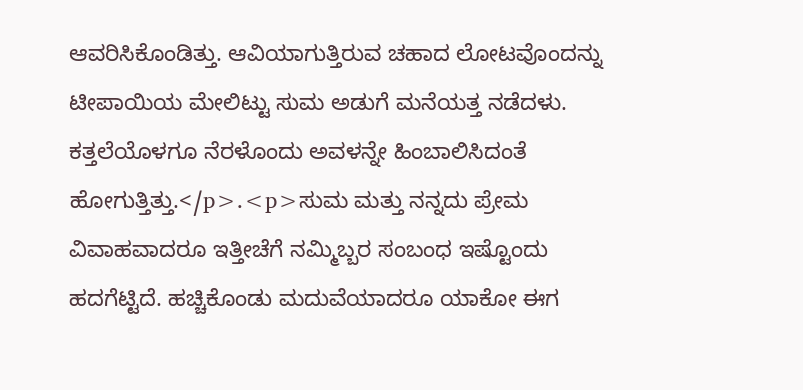ಆವರಿಸಿಕೊಂಡಿತ್ತು. ಆವಿಯಾಗುತ್ತಿರುವ ಚಹಾದ ಲೋಟವೊಂದನ್ನು ಟೀಪಾಯಿಯ ಮೇಲಿಟ್ಟು ಸುಮ ಅಡುಗೆ ಮನೆಯತ್ತ ನಡೆದಳು. ಕತ್ತಲೆಯೊಳಗೂ ನೆರಳೊಂದು ಅವಳನ್ನೇ ಹಿಂಬಾಲಿಸಿದಂತೆ ಹೋಗುತ್ತಿತ್ತು.</p>.<p>ಸುಮ ಮತ್ತು ನನ್ನದು ಪ್ರೇಮ ವಿವಾಹವಾದರೂ ಇತ್ತೀಚೆಗೆ ನಮ್ಮಿಬ್ಬರ ಸಂಬಂಧ ಇಷ್ಟೊಂದು ಹದಗೆಟ್ಟಿದೆ. ಹಚ್ಚಿಕೊಂಡು ಮದುವೆಯಾದರೂ ಯಾಕೋ ಈಗ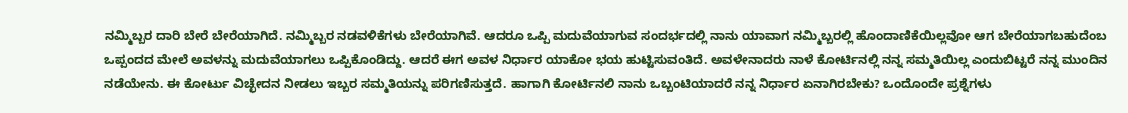ನಮ್ಮಿಬ್ಬರ ದಾರಿ ಬೇರೆ ಬೇರೆಯಾಗಿದೆ. ನಮ್ಮಿಬ್ಬರ ನಡವಳಿಕೆಗಳು ಬೇರೆಯಾಗಿವೆ. ಆದರೂ ಒಪ್ಪಿ ಮದುವೆಯಾಗುವ ಸಂದರ್ಭದಲ್ಲಿ ನಾನು ಯಾವಾಗ ನಮ್ಮಿಬ್ಬರಲ್ಲಿ ಹೊಂದಾಣಿಕೆಯಿಲ್ಲವೋ ಆಗ ಬೇರೆಯಾಗಬಹುದೆಂಬ ಒಪ್ಪಂದದ ಮೇಲೆ ಅವಳನ್ನು ಮದುವೆಯಾಗಲು ಒಪ್ಪಿಕೊಂಡಿದ್ದು. ಆದರೆ ಈಗ ಅವಳ ನಿರ್ಧಾರ ಯಾಕೋ ಭಯ ಹುಟ್ಟಿಸುವಂತಿದೆ. ಅವಳೇನಾದರು ನಾಳೆ ಕೋರ್ಟಿನಲ್ಲಿ ನನ್ನ ಸಮ್ಮತಿಯಿಲ್ಲ ಎಂದುಬಿಟ್ಟರೆ ನನ್ನ ಮುಂದಿನ ನಡೆಯೇನು. ಈ ಕೋರ್ಟು ವಿಚ್ಛೇದನ ನೀಡಲು ಇಬ್ಬರ ಸಮ್ಮತಿಯನ್ನು ಪರಿಗಣಿಸುತ್ತದೆ. ಹಾಗಾಗಿ ಕೋರ್ಟಿನಲಿ ನಾನು ಒಬ್ಬಂಟಿಯಾದರೆ ನನ್ನ ನಿರ್ಧಾರ ಏನಾಗಿರಬೇಕು? ಒಂದೊಂದೇ ಪ್ರಶ್ನೆಗಳು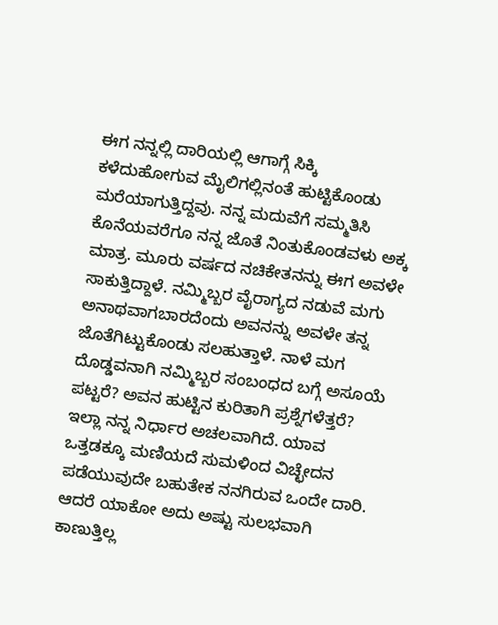ಈಗ ನನ್ನಲ್ಲಿ ದಾರಿಯಲ್ಲಿ ಆಗಾಗ್ಗೆ ಸಿಕ್ಕಿ ಕಳೆದುಹೋಗುವ ಮೈಲಿಗಲ್ಲಿನಂತೆ ಹುಟ್ಟಿಕೊಂಡು ಮರೆಯಾಗುತ್ತಿದ್ದವು. ನನ್ನ ಮದುವೆಗೆ ಸಮ್ಮತಿಸಿ ಕೊನೆಯವರೆಗೂ ನನ್ನ ಜೊತೆ ನಿಂತುಕೊಂಡವಳು ಅಕ್ಕ ಮಾತ್ರ. ಮೂರು ವರ್ಷದ ನಚಿಕೇತನನ್ನು ಈಗ ಅವಳೇ ಸಾಕುತ್ತಿದ್ದಾಳೆ. ನಮ್ಮಿಬ್ಬರ ವೈರಾಗ್ಯದ ನಡುವೆ ಮಗು ಅನಾಥವಾಗಬಾರದೆಂದು ಅವನನ್ನು ಅವಳೇ ತನ್ನ ಜೊತೆಗಿಟ್ಟುಕೊಂಡು ಸಲಹುತ್ತಾಳೆ. ನಾಳೆ ಮಗ ದೊಡ್ಡವನಾಗಿ ನಮ್ಮಿಬ್ಬರ ಸಂಬಂಧದ ಬಗ್ಗೆ ಅಸೂಯೆ ಪಟ್ಟರೆ? ಅವನ ಹುಟ್ಟಿನ ಕುರಿತಾಗಿ ಪ್ರಶ್ನೆಗಳೆತ್ತರೆ? ಇಲ್ಲಾ ನನ್ನ ನಿರ್ಧಾರ ಅಚಲವಾಗಿದೆ. ಯಾವ ಒತ್ತಡಕ್ಕೂ ಮಣಿಯದೆ ಸುಮಳಿಂದ ವಿಚ್ಛೇದನ ಪಡೆಯುವುದೇ ಬಹುತೇಕ ನನಗಿರುವ ಒಂದೇ ದಾರಿ. ಆದರೆ ಯಾಕೋ ಅದು ಅಷ್ಟು ಸುಲಭವಾಗಿ ಕಾಣುತ್ತಿಲ್ಲ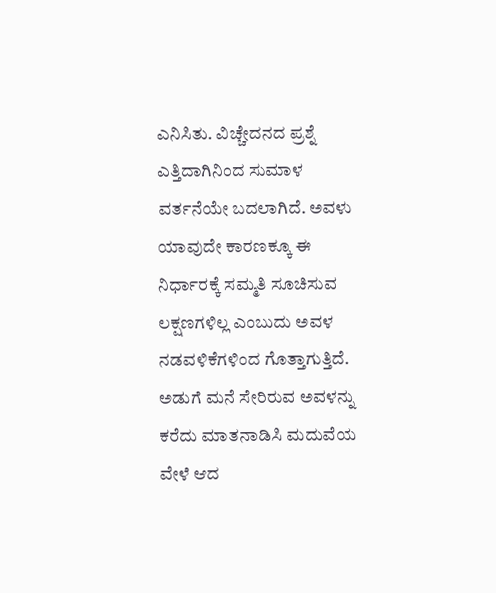ಎನಿಸಿತು. ವಿಚ್ಚೇದನದ ಪ್ರಶ್ನೆ ಎತ್ತಿದಾಗಿನಿಂದ ಸುಮಾಳ ವರ್ತನೆಯೇ ಬದಲಾಗಿದೆ. ಅವಳು ಯಾವುದೇ ಕಾರಣಕ್ಕೂ ಈ ನಿರ್ಧಾರಕ್ಕೆ ಸಮ್ಮತಿ ಸೂಚಿಸುವ ಲಕ್ಷಣಗಳಿಲ್ಲ ಎಂಬುದು ಅವಳ ನಡವಳಿಕೆಗಳಿಂದ ಗೊತ್ತಾಗುತ್ತಿದೆ. ಅಡುಗೆ ಮನೆ ಸೇರಿರುವ ಅವಳನ್ನು ಕರೆದು ಮಾತನಾಡಿಸಿ ಮದುವೆಯ ವೇಳೆ ಆದ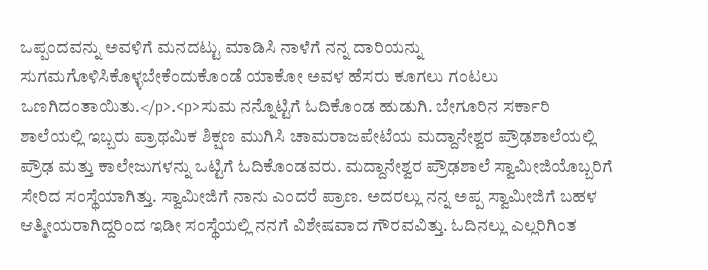ಒಪ್ಪಂದವನ್ನು ಅವಳಿಗೆ ಮನದಟ್ಟು ಮಾಡಿಸಿ ನಾಳೆಗೆ ನನ್ನ ದಾರಿಯನ್ನು ಸುಗಮಗೊಳಿಸಿಕೊಳ್ಳಬೇಕೆಂದುಕೊಂಡೆ ಯಾಕೋ ಅವಳ ಹೆಸರು ಕೂಗಲು ಗಂಟಲು ಒಣಗಿದಂತಾಯಿತು.</p>.<p>ಸುಮ ನನ್ನೊಟ್ಟಿಗೆ ಓದಿಕೊಂಡ ಹುಡುಗಿ. ಬೇಗೂರಿನ ಸರ್ಕಾರಿ ಶಾಲೆಯಲ್ಲಿ ಇಬ್ಬರು ಪ್ರಾಥಮಿಕ ಶಿಕ್ಷಣ ಮುಗಿಸಿ ಚಾಮರಾಜಪೇಟೆಯ ಮದ್ದಾನೇಶ್ವರ ಪ್ರೌಢಶಾಲೆಯಲ್ಲಿ ಪ್ರೌಢ ಮತ್ತು ಕಾಲೇಜುಗಳನ್ನು ಒಟ್ಟಿಗೆ ಓದಿಕೊಂಡವರು. ಮದ್ದಾನೇಶ್ವರ ಪ್ರೌಢಶಾಲೆ ಸ್ವಾಮೀಜಿಯೊಬ್ಬರಿಗೆ ಸೇರಿದ ಸಂಸ್ಥೆಯಾಗಿತ್ತು. ಸ್ವಾಮೀಜಿಗೆ ನಾನು ಎಂದರೆ ಪ್ರಾಣ. ಅದರಲ್ಲು ನನ್ನ ಅಪ್ಪ ಸ್ವಾಮೀಜಿಗೆ ಬಹಳ ಆತ್ಮೀಯರಾಗಿದ್ದರಿಂದ ಇಡೀ ಸಂಸ್ಥೆಯಲ್ಲಿ ನನಗೆ ವಿಶೇಷವಾದ ಗೌರವವಿತ್ತು. ಓದಿನಲ್ಲು ಎಲ್ಲರಿಗಿಂತ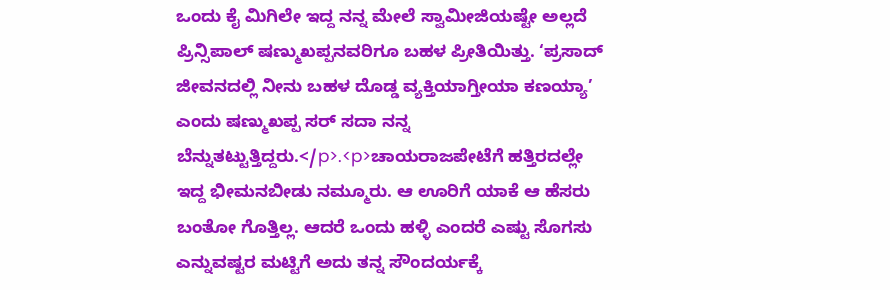ಒಂದು ಕೈ ಮಿಗಿಲೇ ಇದ್ದ ನನ್ನ ಮೇಲೆ ಸ್ವಾಮೀಜಿಯಷ್ಟೇ ಅಲ್ಲದೆ ಪ್ರಿನ್ಸಿಪಾಲ್ ಷಣ್ಮುಖಪ್ಪನವರಿಗೂ ಬಹಳ ಪ್ರೀತಿಯಿತ್ತು. ‘ಪ್ರಸಾದ್ ಜೀವನದಲ್ಲಿ ನೀನು ಬಹಳ ದೊಡ್ಡ ವ್ಯಕ್ತಿಯಾಗ್ತೀಯಾ ಕಣಯ್ಯಾ’ ಎಂದು ಷಣ್ಮುಖಪ್ಪ ಸರ್ ಸದಾ ನನ್ನ ಬೆನ್ನುತಟ್ಟುತ್ತಿದ್ದರು.</p>.<p>ಚಾಯರಾಜಪೇಟೆಗೆ ಹತ್ತಿರದಲ್ಲೇ ಇದ್ದ ಭೀಮನಬೀಡು ನಮ್ಮೂರು. ಆ ಊರಿಗೆ ಯಾಕೆ ಆ ಹೆಸರು ಬಂತೋ ಗೊತ್ತಿಲ್ಲ. ಆದರೆ ಒಂದು ಹಳ್ಳಿ ಎಂದರೆ ಎಷ್ಟು ಸೊಗಸು ಎನ್ನುವಷ್ಟರ ಮಟ್ಟಿಗೆ ಅದು ತನ್ನ ಸೌಂದರ್ಯಕ್ಕೆ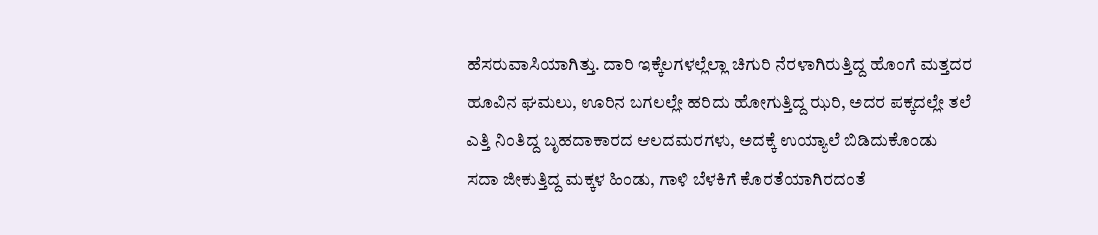ಹೆಸರುವಾಸಿಯಾಗಿತ್ತು. ದಾರಿ ಇಕ್ಕೆಲಗಳಲ್ಲೆಲ್ಲಾ ಚಿಗುರಿ ನೆರಳಾಗಿರುತ್ತಿದ್ದ ಹೊಂಗೆ ಮತ್ತದರ ಹೂವಿನ ಘಮಲು, ಊರಿನ ಬಗಲಲ್ಲೇ ಹರಿದು ಹೋಗುತ್ತಿದ್ದ ಝರಿ, ಅದರ ಪಕ್ಕದಲ್ಲೇ ತಲೆ ಎತ್ತಿ ನಿಂತಿದ್ದ ಬೃಹದಾಕಾರದ ಆಲದಮರಗಳು, ಅದಕ್ಕೆ ಉಯ್ಯಾಲೆ ಬಿಡಿದುಕೊಂಡು ಸದಾ ಜೀಕುತ್ತಿದ್ದ ಮಕ್ಕಳ ಹಿಂಡು, ಗಾಳಿ ಬೆಳಕಿಗೆ ಕೊರತೆಯಾಗಿರದಂತೆ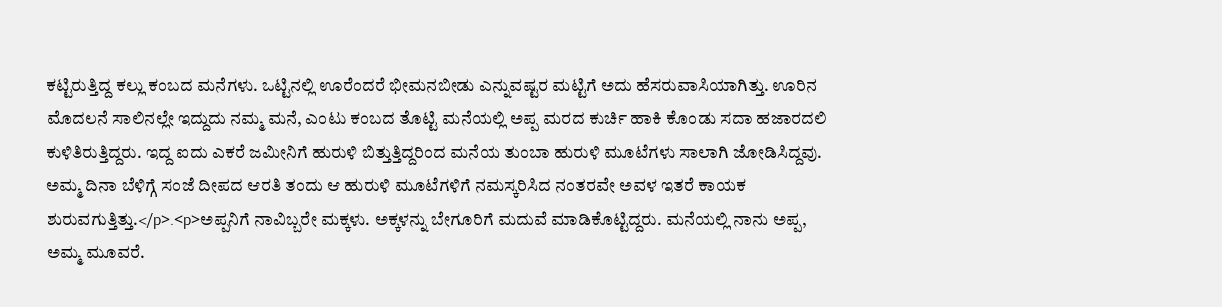ಕಟ್ಟಿರುತ್ತಿದ್ದ ಕಲ್ಲು ಕಂಬದ ಮನೆಗಳು. ಒಟ್ಟಿನಲ್ಲಿ ಊರೆಂದರೆ ಭೀಮನಬೀಡು ಎನ್ನುವಷ್ಟರ ಮಟ್ಟಿಗೆ ಅದು ಹೆಸರುವಾಸಿಯಾಗಿತ್ತು. ಊರಿನ ಮೊದಲನೆ ಸಾಲಿನಲ್ಲೇ ಇದ್ದುದು ನಮ್ಮ ಮನೆ, ಎಂಟು ಕಂಬದ ತೊಟ್ಟಿ ಮನೆಯಲ್ಲಿ ಅಪ್ಪ ಮರದ ಕುರ್ಚಿ ಹಾಕಿ ಕೊಂಡು ಸದಾ ಹಜಾರದಲಿ ಕುಳಿತಿರುತ್ತಿದ್ದರು. ಇದ್ದ ಐದು ಎಕರೆ ಜಮೀನಿಗೆ ಹುರುಳಿ ಬಿತ್ತುತ್ತಿದ್ದರಿಂದ ಮನೆಯ ತುಂಬಾ ಹುರುಳಿ ಮೂಟೆಗಳು ಸಾಲಾಗಿ ಜೋಡಿಸಿದ್ದವು. ಅಮ್ಮ ದಿನಾ ಬೆಳಿಗ್ಗೆ ಸಂಜೆ ದೀಪದ ಆರತಿ ತಂದು ಆ ಹುರುಳಿ ಮೂಟೆಗಳಿಗೆ ನಮಸ್ಕರಿಸಿದ ನಂತರವೇ ಅವಳ ಇತರೆ ಕಾಯಕ ಶುರುವಗುತ್ತಿತ್ತು.</p>.<p>ಅಪ್ಪನಿಗೆ ನಾವಿಬ್ಬರೇ ಮಕ್ಕಳು. ಅಕ್ಕಳನ್ನು ಬೇಗೂರಿಗೆ ಮದುವೆ ಮಾಡಿಕೊಟ್ಟಿದ್ದರು. ಮನೆಯಲ್ಲಿ ನಾನು ಅಪ್ಪ, ಅಮ್ಮ ಮೂವರೆ.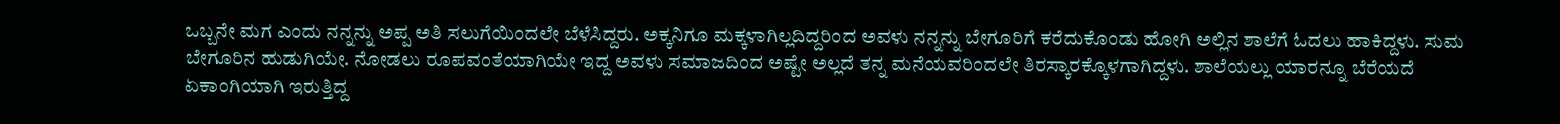ಒಬ್ಬನೇ ಮಗ ಎಂದು ನನ್ನನ್ನು ಅಪ್ಪ ಅತಿ ಸಲುಗೆಯಿಂದಲೇ ಬೆಳೆಸಿದ್ದರು. ಅಕ್ಕನಿಗೂ ಮಕ್ಕಳಾಗಿಲ್ಲದಿದ್ದರಿಂದ ಅವಳು ನನ್ನನ್ನು ಬೇಗೂರಿಗೆ ಕರೆದುಕೊಂಡು ಹೋಗಿ ಅಲ್ಲಿನ ಶಾಲೆಗೆ ಓದಲು ಹಾಕಿದ್ದಳು. ಸುಮ ಬೇಗೂರಿನ ಹುಡುಗಿಯೇ. ನೋಡಲು ರೂಪವಂತೆಯಾಗಿಯೇ ಇದ್ದ ಅವಳು ಸಮಾಜದಿಂದ ಅಷ್ಟೇ ಅಲ್ಲದೆ ತನ್ನ ಮನೆಯವರಿಂದಲೇ ತಿರಸ್ಕಾರಕ್ಕೊಳಗಾಗಿದ್ದಳು. ಶಾಲೆಯಲ್ಲು ಯಾರನ್ನೂ ಬೆರೆಯದೆ ಏಕಾಂಗಿಯಾಗಿ ಇರುತ್ತಿದ್ದ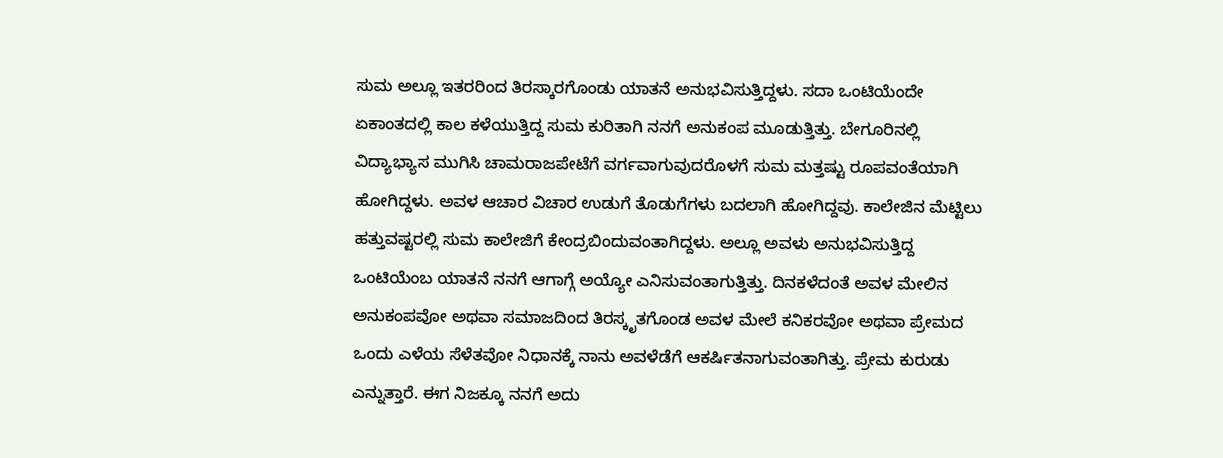ಸುಮ ಅಲ್ಲೂ ಇತರರಿಂದ ತಿರಸ್ಕಾರಗೊಂಡು ಯಾತನೆ ಅನುಭವಿಸುತ್ತಿದ್ದಳು. ಸದಾ ಒಂಟಿಯೆಂದೇ ಏಕಾಂತದಲ್ಲಿ ಕಾಲ ಕಳೆಯುತ್ತಿದ್ದ ಸುಮ ಕುರಿತಾಗಿ ನನಗೆ ಅನುಕಂಪ ಮೂಡುತ್ತಿತ್ತು. ಬೇಗೂರಿನಲ್ಲಿ ವಿದ್ಯಾಭ್ಯಾಸ ಮುಗಿಸಿ ಚಾಮರಾಜಪೇಟೆಗೆ ವರ್ಗವಾಗುವುದರೊಳಗೆ ಸುಮ ಮತ್ತಷ್ಟು ರೂಪವಂತೆಯಾಗಿ ಹೋಗಿದ್ದಳು. ಅವಳ ಆಚಾರ ವಿಚಾರ ಉಡುಗೆ ತೊಡುಗೆಗಳು ಬದಲಾಗಿ ಹೋಗಿದ್ದವು. ಕಾಲೇಜಿನ ಮೆಟ್ಟಿಲು ಹತ್ತುವಷ್ಟರಲ್ಲಿ ಸುಮ ಕಾಲೇಜಿಗೆ ಕೇಂದ್ರಬಿಂದುವಂತಾಗಿದ್ದಳು. ಅಲ್ಲೂ ಅವಳು ಅನುಭವಿಸುತ್ತಿದ್ದ ಒಂಟಿಯೆಂಬ ಯಾತನೆ ನನಗೆ ಆಗಾಗ್ಗೆ ಅಯ್ಯೋ ಎನಿಸುವಂತಾಗುತ್ತಿತ್ತು. ದಿನಕಳೆದಂತೆ ಅವಳ ಮೇಲಿನ ಅನುಕಂಪವೋ ಅಥವಾ ಸಮಾಜದಿಂದ ತಿರಸ್ಕೃತಗೊಂಡ ಅವಳ ಮೇಲೆ ಕನಿಕರವೋ ಅಥವಾ ಪ್ರೇಮದ ಒಂದು ಎಳೆಯ ಸೆಳೆತವೋ ನಿಧಾನಕ್ಕೆ ನಾನು ಅವಳೆಡೆಗೆ ಆಕರ್ಷಿತನಾಗುವಂತಾಗಿತ್ತು. ಪ್ರೇಮ ಕುರುಡು ಎನ್ನುತ್ತಾರೆ. ಈಗ ನಿಜಕ್ಕೂ ನನಗೆ ಅದು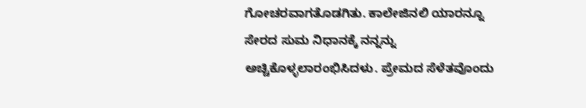ಗೋಚರವಾಗತೊಡಗಿತು. ಕಾಲೇಜಿನಲಿ ಯಾರನ್ನೂ ಸೇರದ ಸುಮ ನಿಧಾನಕ್ಕೆ ನನ್ನನ್ನು ಅಚ್ಚಿಕೊಳ್ಳಲಾರಂಭಿಸಿದಳು. ಪ್ರೇಮದ ಸೆಳೆತವೊಂದು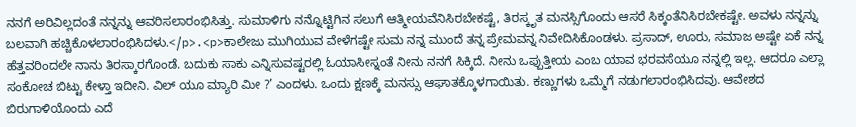ನನಗೆ ಅರಿವಿಲ್ಲದಂತೆ ನನ್ನನ್ನು ಆವರಿಸಲಾರಂಭಿಸಿತ್ತು. ಸುಮಾಳಿಗು ನನ್ನೊಟ್ಟಿಗಿನ ಸಲುಗೆ ಆತ್ಮೀಯವೆನಿಸಿರಬೇಕಷ್ಟೆ, ತಿರಸ್ಕೃತ ಮನಸ್ಸಿಗೊಂದು ಆಸರೆ ಸಿಕ್ಕಂತೆನಿಸಿರಬೇಕಷ್ಟೇ. ಅವಳು ನನ್ನನ್ನು ಬಲವಾಗಿ ಹಚ್ಚಿಕೊಳಲಾರಂಭಿಸಿದಳು.</p>.<p>ಕಾಲೇಜು ಮುಗಿಯುವ ವೇಳೆಗಷ್ಟೇ ಸುಮ ನನ್ನ ಮುಂದೆ ತನ್ನ ಪ್ರೇಮವನ್ನ ನಿವೇದಿಸಿಕೊಂಡಳು. ಪ್ರಸಾದ್, ಊರು, ಸಮಾಜ ಅಷ್ಟೇ ಏಕೆ ನನ್ನ ಹೆತ್ತವರಿಂದಲೇ ನಾನು ತಿರಸ್ಕಾರಗೊಂಡೆ. ಬದುಕು ಸಾಕು ಎನ್ನಿಸುವಷ್ಟರಲ್ಲಿ ಓಯಾಸೀಸ್ನಂತೆ ನೀನು ನನಗೆ ಸಿಕ್ಕಿದೆ. ನೀನು ಒಪ್ಪುತ್ತೀಯ ಎಂಬ ಯಾವ ಭರವಸೆಯೂ ನನ್ನಲ್ಲಿ ಇಲ್ಲ. ಆದರೂ ಎಲ್ಲಾ ಸಂಕೋಚ ಬಿಟ್ಟು ಕೇಳ್ತಾ ಇದೀನಿ. ವಿಲ್ ಯೂ ಮ್ಯಾರಿ ಮೀ ?’ ಎಂದಳು. ಒಂದು ಕ್ಷಣಕ್ಕೆ ಮನಸ್ಸು ಆಘಾತಕ್ಕೊಳಗಾಯಿತು. ಕಣ್ಣುಗಳು ಒಮ್ಮೆಗೆ ನಡುಗಲಾರಂಭಿಸಿದವು. ಆವೇಶದ ಬಿರುಗಾಳಿಯೊಂದು ಎದೆ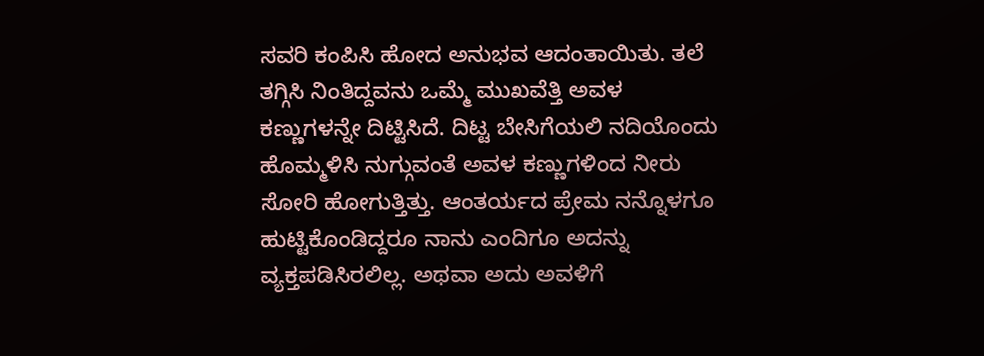ಸವರಿ ಕಂಪಿಸಿ ಹೋದ ಅನುಭವ ಆದಂತಾಯಿತು. ತಲೆ ತಗ್ಗಿಸಿ ನಿಂತಿದ್ದವನು ಒಮ್ಮೆ ಮುಖವೆತ್ತಿ ಅವಳ ಕಣ್ಣುಗಳನ್ನೇ ದಿಟ್ಟಿಸಿದೆ. ದಿಟ್ಟ ಬೇಸಿಗೆಯಲಿ ನದಿಯೊಂದು ಹೊಮ್ಮಳಿಸಿ ನುಗ್ಗುವಂತೆ ಅವಳ ಕಣ್ಣುಗಳಿಂದ ನೀರು ಸೋರಿ ಹೋಗುತ್ತಿತ್ತು. ಆಂತರ್ಯದ ಪ್ರೇಮ ನನ್ನೊಳಗೂ ಹುಟ್ಟಿಕೊಂಡಿದ್ದರೂ ನಾನು ಎಂದಿಗೂ ಅದನ್ನು ವ್ಯಕ್ತಪಡಿಸಿರಲಿಲ್ಲ. ಅಥವಾ ಅದು ಅವಳಿಗೆ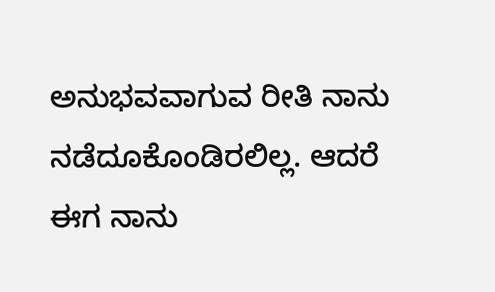ಅನುಭವವಾಗುವ ರೀತಿ ನಾನು ನಡೆದೂಕೊಂಡಿರಲಿಲ್ಲ. ಆದರೆ ಈಗ ನಾನು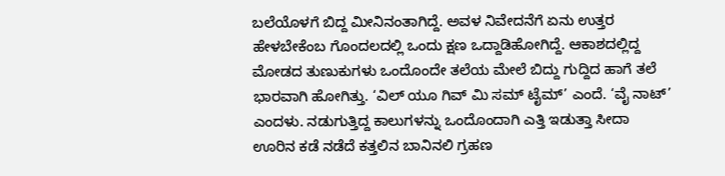ಬಲೆಯೊಳಗೆ ಬಿದ್ದ ಮೀನಿನಂತಾಗಿದ್ದೆ. ಅವಳ ನಿವೇದನೆಗೆ ಏನು ಉತ್ತರ ಹೇಳಬೇಕೆಂಬ ಗೊಂದಲದಲ್ಲಿ ಒಂದು ಕ್ಷಣ ಒದ್ದಾಡಿಹೋಗಿದ್ದೆ. ಆಕಾಶದಲ್ಲಿದ್ದ ಮೋಡದ ತುಣುಕುಗಳು ಒಂದೊಂದೇ ತಲೆಯ ಮೇಲೆ ಬಿದ್ದು ಗುದ್ದಿದ ಹಾಗೆ ತಲೆ ಭಾರವಾಗಿ ಹೋಗಿತ್ತು. ‘ವಿಲ್ ಯೂ ಗಿವ್ ಮಿ ಸಮ್ ಟೈಮ್’ ಎಂದೆ. ‘ವೈ ನಾಟ್’ ಎಂದಳು. ನಡುಗುತ್ತಿದ್ದ ಕಾಲುಗಳನ್ನು ಒಂದೊಂದಾಗಿ ಎತ್ತಿ ಇಡುತ್ತಾ ಸೀದಾ ಊರಿನ ಕಡೆ ನಡೆದೆ ಕತ್ತಲಿನ ಬಾನಿನಲಿ ಗ್ರಹಣ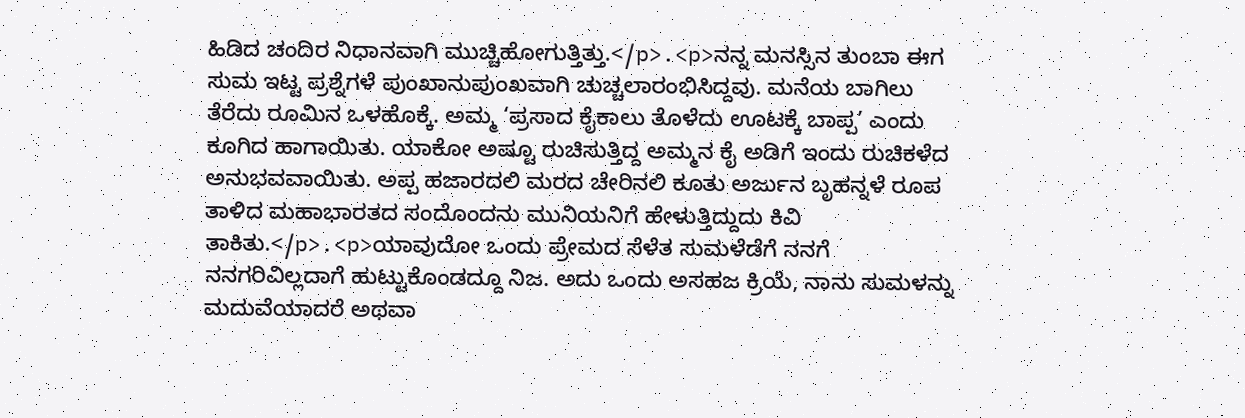ಹಿಡಿದ ಚಂದಿರ ನಿಧಾನವಾಗಿ ಮುಚ್ಚಿಹೋಗುತ್ತಿತ್ತು.</p>.<p>ನನ್ನ ಮನಸ್ಸಿನ ತುಂಬಾ ಈಗ ಸುಮ ಇಟ್ಟ ಪ್ರಶ್ನೆಗಳೆ ಪುಂಖಾನುಪುಂಖವಾಗಿ ಚುಚ್ಚಲಾರಂಭಿಸಿದ್ದವು. ಮನೆಯ ಬಾಗಿಲು ತೆರೆದು ರೂಮಿನ ಒಳಹೊಕ್ಕೆ. ಅಮ್ಮ ‘ಪ್ರಸಾದ ಕೈಕಾಲು ತೊಳೆದು ಊಟಕ್ಕೆ ಬಾಪ್ಪ’ ಎಂದು ಕೂಗಿದ ಹಾಗಾಯಿತು. ಯಾಕೋ ಅಷ್ಟೂ ರುಚಿಸುತ್ತಿದ್ದ ಅಮ್ಮನ ಕೈ ಅಡಿಗೆ ಇಂದು ರುಚಿಕಳೆದ ಅನುಭವವಾಯಿತು. ಅಪ್ಪ ಹಜಾರದಲಿ ಮರದ ಚೇರಿನಲಿ ಕೂತು ಅರ್ಜುನ ಬೃಹನ್ನಳೆ ರೂಪ ತಾಳಿದ ಮಹಾಭಾರತದ ಸಂದೊಂದನು ಮುನಿಯನಿಗೆ ಹೇಳುತ್ತಿದ್ದುದು ಕಿವಿ ತಾಕಿತು.</p>.<p>ಯಾವುದೋ ಒಂದು ಪ್ರೇಮದ ಸೆಳೆತ ಸುಮಳೆಡೆಗೆ ನನಗೆ ನನಗರಿವಿಲ್ಲದಾಗೆ ಹುಟ್ಟುಕೊಂಡದ್ದೂ ನಿಜ. ಅದು ಒಂದು ಅಸಹಜ ಕ್ರಿಯೆ, ನಾನು ಸುಮಳನ್ನು ಮದುವೆಯಾದರೆ ಅಥವಾ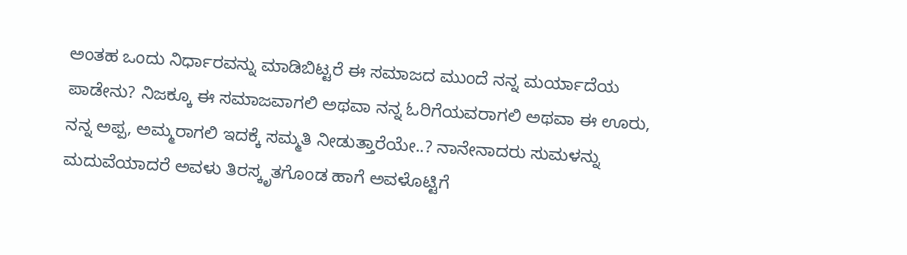ಅಂತಹ ಒಂದು ನಿರ್ಧಾರವನ್ನು ಮಾಡಿಬಿಟ್ಟರೆ ಈ ಸಮಾಜದ ಮುಂದೆ ನನ್ನ ಮರ್ಯಾದೆಯ ಪಾಡೇನು? ನಿಜಕ್ಕೂ ಈ ಸಮಾಜವಾಗಲಿ ಅಥವಾ ನನ್ನ ಓರಿಗೆಯವರಾಗಲಿ ಅಥವಾ ಈ ಊರು, ನನ್ನ ಅಪ್ಪ, ಅಮ್ಮರಾಗಲಿ ಇದಕ್ಕೆ ಸಮ್ಮತಿ ನೀಡುತ್ತಾರೆಯೇ..? ನಾನೇನಾದರು ಸುಮಳನ್ನು ಮದುವೆಯಾದರೆ ಅವಳು ತಿರಸ್ಕೃತಗೊಂಡ ಹಾಗೆ ಅವಳೊಟ್ಟಿಗೆ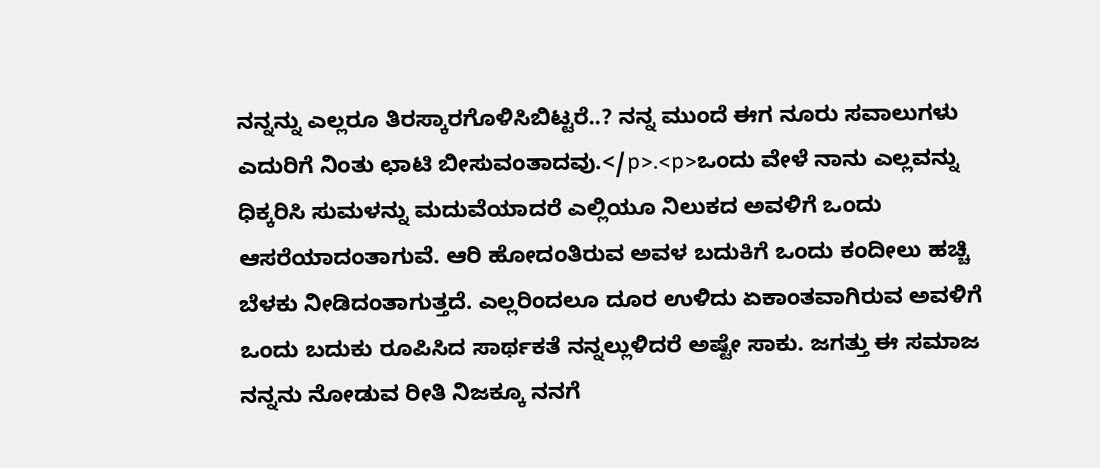ನನ್ನನ್ನು ಎಲ್ಲರೂ ತಿರಸ್ಕಾರಗೊಳಿಸಿಬಿಟ್ಟರೆ..? ನನ್ನ ಮುಂದೆ ಈಗ ನೂರು ಸವಾಲುಗಳು ಎದುರಿಗೆ ನಿಂತು ಛಾಟಿ ಬೀಸುವಂತಾದವು.</p>.<p>ಒಂದು ವೇಳೆ ನಾನು ಎಲ್ಲವನ್ನು ಧಿಕ್ಕರಿಸಿ ಸುಮಳನ್ನು ಮದುವೆಯಾದರೆ ಎಲ್ಲಿಯೂ ನಿಲುಕದ ಅವಳಿಗೆ ಒಂದು ಆಸರೆಯಾದಂತಾಗುವೆ. ಆರಿ ಹೋದಂತಿರುವ ಅವಳ ಬದುಕಿಗೆ ಒಂದು ಕಂದೀಲು ಹಚ್ಚಿ ಬೆಳಕು ನೀಡಿದಂತಾಗುತ್ತದೆ. ಎಲ್ಲರಿಂದಲೂ ದೂರ ಉಳಿದು ಏಕಾಂತವಾಗಿರುವ ಅವಳಿಗೆ ಒಂದು ಬದುಕು ರೂಪಿಸಿದ ಸಾರ್ಥಕತೆ ನನ್ನಲ್ಲುಳಿದರೆ ಅಷ್ಟೇ ಸಾಕು. ಜಗತ್ತು ಈ ಸಮಾಜ ನನ್ನನು ನೋಡುವ ರೀತಿ ನಿಜಕ್ಕೂ ನನಗೆ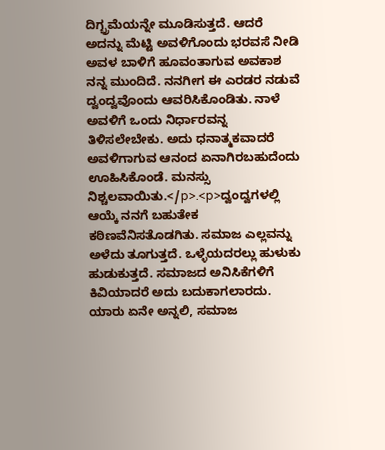ದಿಗ್ಭ್ರಮೆಯನ್ನೇ ಮೂಡಿಸುತ್ತದೆ. ಆದರೆ ಅದನ್ನು ಮೆಟ್ಟಿ ಅವಳಿಗೊಂದು ಭರವಸೆ ನೀಡಿ ಅವಳ ಬಾಳಿಗೆ ಹೂವಂತಾಗುವ ಅವಕಾಶ ನನ್ನ ಮುಂದಿದೆ. ನನಗೀಗ ಈ ಎರಡರ ನಡುವೆ ದ್ವಂದ್ವವೊಂದು ಆವರಿಸಿಕೊಂಡಿತು. ನಾಳೆ ಅವಳಿಗೆ ಒಂದು ನಿರ್ಧಾರವನ್ನ ತಿಳಿಸಲೇಬೇಕು. ಅದು ಧನಾತ್ಮಕವಾದರೆ ಅವಳಿಗಾಗುವ ಆನಂದ ಏನಾಗಿರಬಹುದೆಂದು ಊಹಿಸಿಕೊಂಡೆ. ಮನಸ್ಸು ನಿಶ್ಚಲವಾಯಿತು.</p>.<p>ದ್ವಂದ್ವಗಳಲ್ಲಿ ಆಯ್ಕೆ ನನಗೆ ಬಹುತೇಕ ಕಠಿಣವೆನಿಸತೊಡಗಿತು. ಸಮಾಜ ಎಲ್ಲವನ್ನು ಅಳೆದು ತೂಗುತ್ತದೆ. ಒಳ್ಳೆಯದರಲ್ಲು ಹುಳುಕು ಹುಡುಕುತ್ತದೆ. ಸಮಾಜದ ಅನಿಸಿಕೆಗಳಿಗೆ ಕಿವಿಯಾದರೆ ಅದು ಬದುಕಾಗಲಾರದು. ಯಾರು ಏನೇ ಅನ್ನಲಿ, ಸಮಾಜ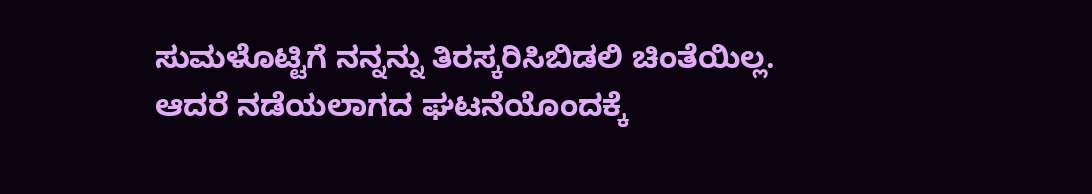ಸುಮಳೊಟ್ಟಿಗೆ ನನ್ನನ್ನು ತಿರಸ್ಕರಿಸಿಬಿಡಲಿ ಚಿಂತೆಯಿಲ್ಲ. ಆದರೆ ನಡೆಯಲಾಗದ ಘಟನೆಯೊಂದಕ್ಕೆ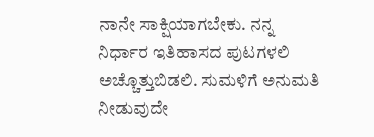ನಾನೇ ಸಾಕ್ಷಿಯಾಗಬೇಕು. ನನ್ನ ನಿರ್ಧಾರ ಇತಿಹಾಸದ ಪುಟಗಳಲಿ ಅಚ್ಚೊತ್ತುಬಿಡಲಿ. ಸುಮಳಿಗೆ ಅನುಮತಿ ನೀಡುವುದೇ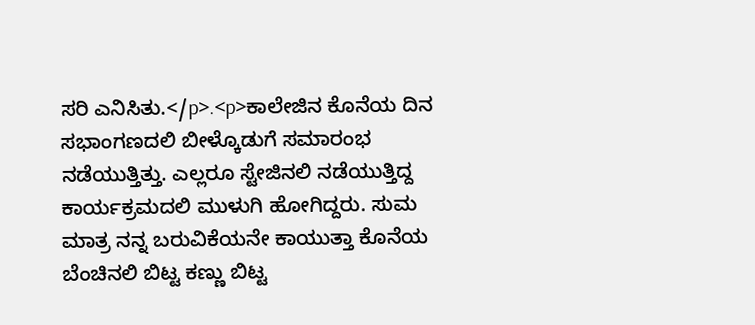ಸರಿ ಎನಿಸಿತು.</p>.<p>ಕಾಲೇಜಿನ ಕೊನೆಯ ದಿನ ಸಭಾಂಗಣದಲಿ ಬೀಳ್ಕೊಡುಗೆ ಸಮಾರಂಭ ನಡೆಯುತ್ತಿತ್ತು. ಎಲ್ಲರೂ ಸ್ಟೇಜಿನಲಿ ನಡೆಯುತ್ತಿದ್ದ ಕಾರ್ಯಕ್ರಮದಲಿ ಮುಳುಗಿ ಹೋಗಿದ್ದರು. ಸುಮ ಮಾತ್ರ ನನ್ನ ಬರುವಿಕೆಯನೇ ಕಾಯುತ್ತಾ ಕೊನೆಯ ಬೆಂಚಿನಲಿ ಬಿಟ್ಟ ಕಣ್ಣು ಬಿಟ್ಟ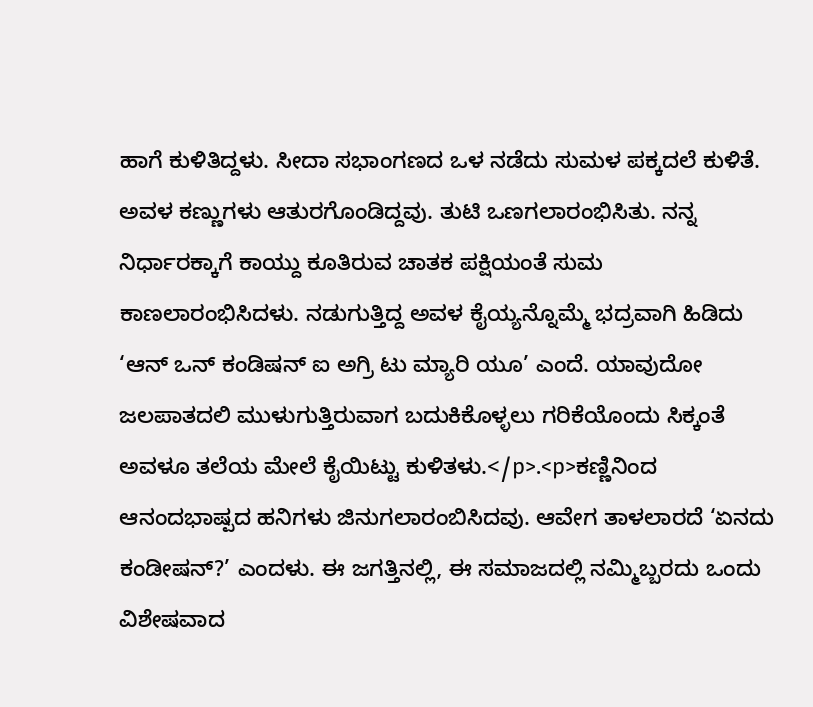ಹಾಗೆ ಕುಳಿತಿದ್ದಳು. ಸೀದಾ ಸಭಾಂಗಣದ ಒಳ ನಡೆದು ಸುಮಳ ಪಕ್ಕದಲೆ ಕುಳಿತೆ. ಅವಳ ಕಣ್ಣುಗಳು ಆತುರಗೊಂಡಿದ್ದವು. ತುಟಿ ಒಣಗಲಾರಂಭಿಸಿತು. ನನ್ನ ನಿರ್ಧಾರಕ್ಕಾಗೆ ಕಾಯ್ದು ಕೂತಿರುವ ಚಾತಕ ಪಕ್ಷಿಯಂತೆ ಸುಮ ಕಾಣಲಾರಂಭಿಸಿದಳು. ನಡುಗುತ್ತಿದ್ದ ಅವಳ ಕೈಯ್ಯನ್ನೊಮ್ಮೆ ಭದ್ರವಾಗಿ ಹಿಡಿದು ‘ಆನ್ ಒನ್ ಕಂಡಿಷನ್ ಐ ಅಗ್ರಿ ಟು ಮ್ಯಾರಿ ಯೂ’ ಎಂದೆ. ಯಾವುದೋ ಜಲಪಾತದಲಿ ಮುಳುಗುತ್ತಿರುವಾಗ ಬದುಕಿಕೊಳ್ಳಲು ಗರಿಕೆಯೊಂದು ಸಿಕ್ಕಂತೆ ಅವಳೂ ತಲೆಯ ಮೇಲೆ ಕೈಯಿಟ್ಟು ಕುಳಿತಳು.</p>.<p>ಕಣ್ಣಿನಿಂದ ಆನಂದಭಾಷ್ಪದ ಹನಿಗಳು ಜಿನುಗಲಾರಂಬಿಸಿದವು. ಆವೇಗ ತಾಳಲಾರದೆ ‘ಏನದು ಕಂಡೀಷನ್?’ ಎಂದಳು. ಈ ಜಗತ್ತಿನಲ್ಲಿ, ಈ ಸಮಾಜದಲ್ಲಿ ನಮ್ಮಿಬ್ಬರದು ಒಂದು ವಿಶೇಷವಾದ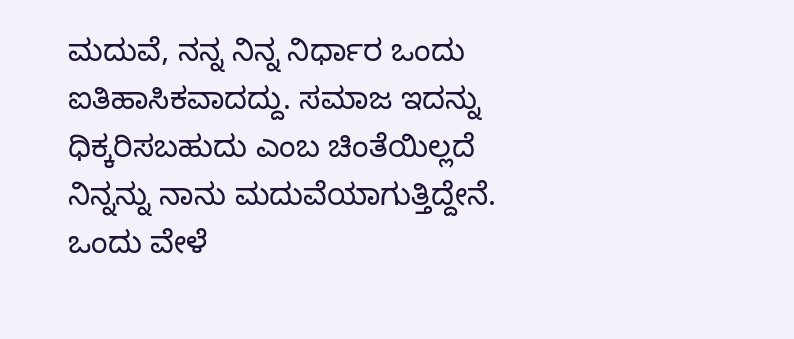ಮದುವೆ, ನನ್ನ ನಿನ್ನ ನಿರ್ಧಾರ ಒಂದು ಐತಿಹಾಸಿಕವಾದದ್ದು. ಸಮಾಜ ಇದನ್ನು ಧಿಕ್ಕರಿಸಬಹುದು ಎಂಬ ಚಿಂತೆಯಿಲ್ಲದೆ ನಿನ್ನನ್ನು ನಾನು ಮದುವೆಯಾಗುತ್ತಿದ್ದೇನೆ. ಒಂದು ವೇಳೆ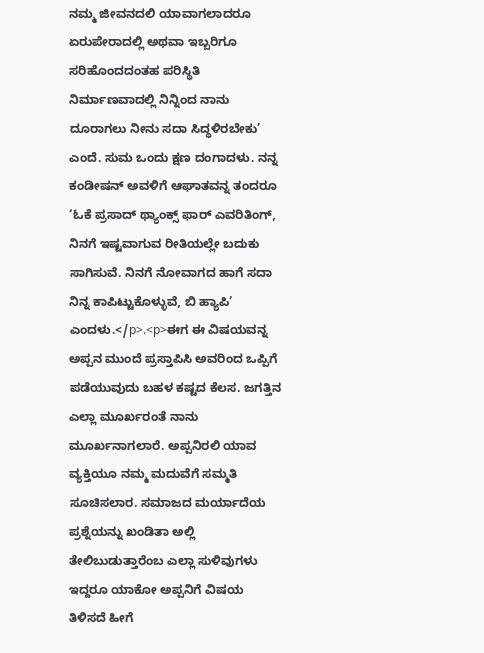ನಮ್ಮ ಜೀವನದಲಿ ಯಾವಾಗಲಾದರೂ ಏರುಪೇರಾದಲ್ಲಿ ಅಥವಾ ಇಬ್ಬರಿಗೂ ಸರಿಹೊಂದದಂತಹ ಪರಿಸ್ಥಿತಿ ನಿರ್ಮಾಣವಾದಲ್ಲಿ ನಿನ್ನಿಂದ ನಾನು ದೂರಾಗಲು ನೀನು ಸದಾ ಸಿದ್ಧಳಿರಬೇಕು’ ಎಂದೆ. ಸುಮ ಒಂದು ಕ್ಷಣ ದಂಗಾದಳು. ನನ್ನ ಕಂಡೀಷನ್ ಅವಳಿಗೆ ಆಘಾತವನ್ನ ತಂದರೂ ‘ಓಕೆ ಪ್ರಸಾದ್ ಥ್ಯಾಂಕ್ಸ್ ಫಾರ್ ಎವರಿತಿಂಗ್, ನಿನಗೆ ಇಷ್ಟವಾಗುವ ರೀತಿಯಲ್ಲೇ ಬದುಕು ಸಾಗಿಸುವೆ. ನಿನಗೆ ನೋವಾಗದ ಹಾಗೆ ಸದಾ ನಿನ್ನ ಕಾಪಿಟ್ಟುಕೊಳ್ಳುವೆ, ಬಿ ಹ್ಯಾಪಿ’ ಎಂದಳು.</p>.<p>ಈಗ ಈ ವಿಷಯವನ್ನ ಅಪ್ಪನ ಮುಂದೆ ಪ್ರಸ್ತಾಪಿಸಿ ಅವರಿಂದ ಒಪ್ಪಿಗೆ ಪಡೆಯುವುದು ಬಹಳ ಕಷ್ಟದ ಕೆಲಸ. ಜಗತ್ತಿನ ಎಲ್ಲಾ ಮೂರ್ಖರಂತೆ ನಾನು ಮೂರ್ಖನಾಗಲಾರೆ. ಅಪ್ಪನಿರಲಿ ಯಾವ ವ್ಯಕ್ತಿಯೂ ನಮ್ಮ ಮದುವೆಗೆ ಸಮ್ಮತಿ ಸೂಚಿಸಲಾರ. ಸಮಾಜದ ಮರ್ಯಾದೆಯ ಪ್ರಶ್ನೆಯನ್ನು ಖಂಡಿತಾ ಅಲ್ಲಿ ತೇಲಿಬುಡುತ್ತಾರೆಂಬ ಎಲ್ಲಾ ಸುಳಿವುಗಳು ಇದ್ದರೂ ಯಾಕೋ ಅಪ್ಪನಿಗೆ ವಿಷಯ ತಿಳಿಸದೆ ಹೀಗೆ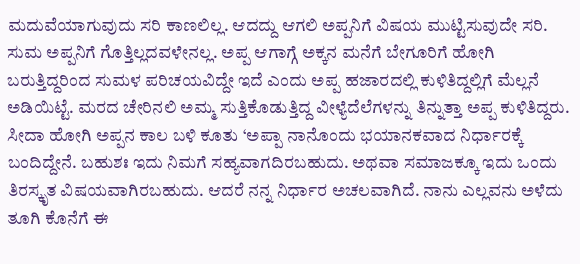ಮದುವೆಯಾಗುವುದು ಸರಿ ಕಾಣಲಿಲ್ಲ. ಆದದ್ದು ಆಗಲಿ ಅಪ್ಪನಿಗೆ ವಿಷಯ ಮುಟ್ಟಿಸುವುದೇ ಸರಿ. ಸುಮ ಅಪ್ಪನಿಗೆ ಗೊತ್ತಿಲ್ಲದವಳೇನಲ್ಲ. ಅಪ್ಪ ಆಗಾಗ್ಗೆ ಅಕ್ಕನ ಮನೆಗೆ ಬೇಗೂರಿಗೆ ಹೋಗಿ ಬರುತ್ತಿದ್ದರಿಂದ ಸುಮಳ ಪರಿಚಯವಿದ್ದೇ ಇದೆ ಎಂದು ಅಪ್ಪ ಹಜಾರದಲ್ಲಿ ಕುಳಿತಿದ್ದಲ್ಲಿಗೆ ಮೆಲ್ಲನೆ ಅಡಿಯಿಟ್ಟೆ. ಮರದ ಚೇರಿನಲಿ ಅಮ್ಮ ಸುತ್ತಿಕೊಡುತ್ತಿದ್ದ ವೀಳ್ಯೆದೆಲೆಗಳನ್ನು ತಿನ್ನುತ್ತಾ ಅಪ್ಪ ಕುಳಿತಿದ್ದರು. ಸೀದಾ ಹೋಗಿ ಅಪ್ಪನ ಕಾಲ ಬಳಿ ಕೂತು ‘ಅಪ್ಪಾ ನಾನೊಂದು ಭಯಾನಕವಾದ ನಿರ್ಧಾರಕ್ಕೆ ಬಂದಿದ್ದೇನೆ. ಬಹುಶಃ ಇದು ನಿಮಗೆ ಸಹ್ಯವಾಗದಿರಬಹುದು. ಅಥವಾ ಸಮಾಜಕ್ಕೂ ಇದು ಒಂದು ತಿರಸ್ಕೃತ ವಿಷಯವಾಗಿರಬಹುದು. ಆದರೆ ನನ್ನ ನಿರ್ಧಾರ ಅಚಲವಾಗಿದೆ. ನಾನು ಎಲ್ಲವನು ಅಳೆದು ತೂಗಿ ಕೊನೆಗೆ ಈ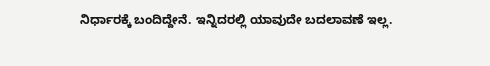ನಿರ್ಧಾರಕ್ಕೆ ಬಂದಿದ್ದೇನೆ. ಇನ್ನಿದರಲ್ಲಿ ಯಾವುದೇ ಬದಲಾವಣೆ ಇಲ್ಲ.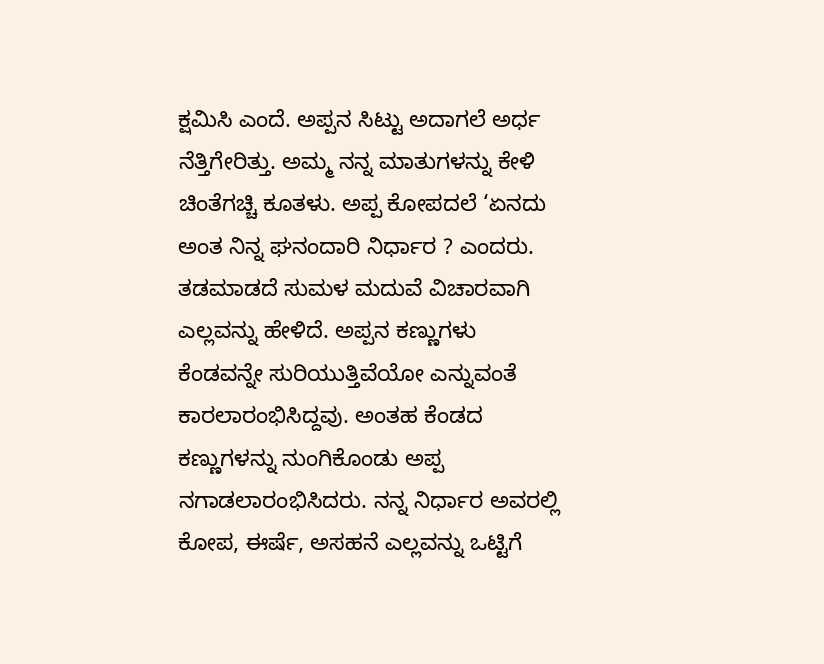ಕ್ಷಮಿಸಿ ಎಂದೆ. ಅಪ್ಪನ ಸಿಟ್ಟು ಅದಾಗಲೆ ಅರ್ಧ ನೆತ್ತಿಗೇರಿತ್ತು. ಅಮ್ಮ ನನ್ನ ಮಾತುಗಳನ್ನು ಕೇಳಿ ಚಿಂತೆಗಚ್ಚಿ ಕೂತಳು. ಅಪ್ಪ ಕೋಪದಲೆ ‘ಏನದು ಅಂತ ನಿನ್ನ ಘನಂದಾರಿ ನಿರ್ಧಾರ ? ಎಂದರು. ತಡಮಾಡದೆ ಸುಮಳ ಮದುವೆ ವಿಚಾರವಾಗಿ ಎಲ್ಲವನ್ನು ಹೇಳಿದೆ. ಅಪ್ಪನ ಕಣ್ಣುಗಳು ಕೆಂಡವನ್ನೇ ಸುರಿಯುತ್ತಿವೆಯೋ ಎನ್ನುವಂತೆ ಕಾರಲಾರಂಭಿಸಿದ್ದವು. ಅಂತಹ ಕೆಂಡದ ಕಣ್ಣುಗಳನ್ನು ನುಂಗಿಕೊಂಡು ಅಪ್ಪ ನಗಾಡಲಾರಂಭಿಸಿದರು. ನನ್ನ ನಿರ್ಧಾರ ಅವರಲ್ಲಿ ಕೋಪ, ಈರ್ಷೆ, ಅಸಹನೆ ಎಲ್ಲವನ್ನು ಒಟ್ಟಿಗೆ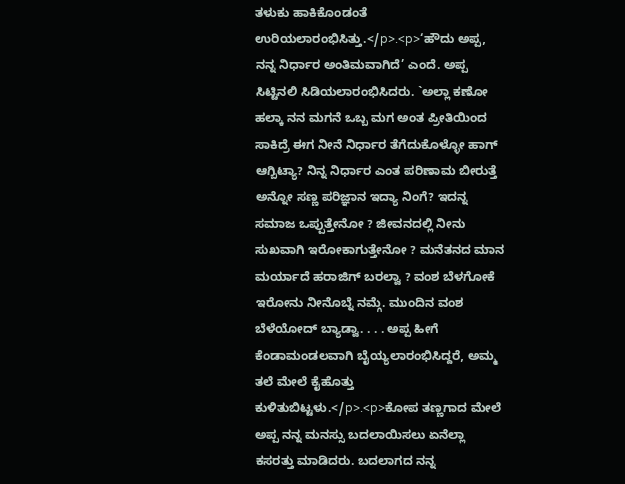ತಳುಕು ಹಾಕಿಕೊಂಡಂತೆ ಉರಿಯಲಾರಂಭಿಸಿತ್ತು.</p>.<p>‘ಹೌದು ಅಪ್ಪ, ನನ್ನ ನಿರ್ಧಾರ ಅಂತಿಮವಾಗಿದೆ’ ಎಂದೆ. ಅಪ್ಪ ಸಿಟ್ಟಿನಲಿ ಸಿಡಿಯಲಾರಂಭಿಸಿದರು. `ಅಲ್ಲಾ ಕಣೋ ಹಲ್ಕಾ ನನ ಮಗನೆ ಒಬ್ಬ ಮಗ ಅಂತ ಪ್ರೀತಿಯಿಂದ ಸಾಕಿದ್ರೆ ಈಗ ನೀನೆ ನಿರ್ಧಾರ ತೆಗೆದುಕೊಳ್ಳೋ ಹಾಗ್ ಆಗ್ಬಿಟ್ಯಾ? ನಿನ್ನ ನಿರ್ಧಾರ ಎಂತ ಪರಿಣಾಮ ಬೀರುತ್ತೆ ಅನ್ನೋ ಸಣ್ಣ ಪರಿಜ್ಞಾನ ಇದ್ಯಾ ನಿಂಗೆ? ಇದನ್ನ ಸಮಾಜ ಒಪ್ಪುತ್ತೇನೋ ? ಜೀವನದಲ್ಲಿ ನೀನು ಸುಖವಾಗಿ ಇರೋಕಾಗುತ್ತೇನೋ ? ಮನೆತನದ ಮಾನ ಮರ್ಯಾದೆ ಹರಾಜಿಗ್ ಬರಲ್ವಾ ? ವಂಶ ಬೆಳಗೋಕೆ ಇರೋನು ನೀನೊಬ್ನೆ ನಮ್ಗೆ. ಮುಂದಿನ ವಂಶ ಬೆಳೆಯೋದ್ ಬ್ಯಾಡ್ವಾ. . . . ಅಪ್ಪ ಹೀಗೆ ಕೆಂಡಾಮಂಡಲವಾಗಿ ಬೈಯ್ಯಲಾರಂಭಿಸಿದ್ದರೆ, ಅಮ್ಮ ತಲೆ ಮೇಲೆ ಕೈಹೊತ್ತು ಕುಳಿತುಬಿಟ್ಟಳು.</p>.<p>ಕೋಪ ತಣ್ಣಗಾದ ಮೇಲೆ ಅಪ್ಪ ನನ್ನ ಮನಸ್ಸು ಬದಲಾಯಿಸಲು ಏನೆಲ್ಲಾ ಕಸರತ್ತು ಮಾಡಿದರು. ಬದಲಾಗದ ನನ್ನ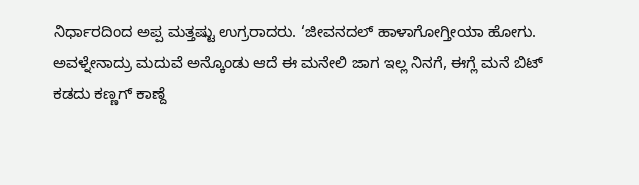ನಿರ್ಧಾರದಿಂದ ಅಪ್ಪ ಮತ್ತಷ್ಟು ಉಗ್ರರಾದರು. ‘ಜೀವನದಲ್ ಹಾಳಾಗೋಗ್ತೀಯಾ ಹೋಗು. ಅವಳ್ನೇನಾದ್ರು ಮದುವೆ ಅನ್ಕೊಂಡು ಆದೆ ಈ ಮನೇಲಿ ಜಾಗ ಇಲ್ಲ ನಿನಗೆ, ಈಗ್ಲೆ ಮನೆ ಬಿಟ್ ಕಡದು ಕಣ್ಣಗ್ ಕಾಣ್ದೆ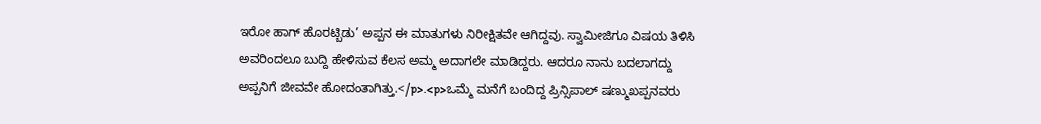ಇರೋ ಹಾಗ್ ಹೊರಟ್ಬಿಡು’ ಅಪ್ಪನ ಈ ಮಾತುಗಳು ನಿರೀಕ್ಷಿತವೇ ಆಗಿದ್ದವು. ಸ್ವಾಮೀಜಿಗೂ ವಿಷಯ ತಿಳಿಸಿ ಅವರಿಂದಲೂ ಬುದ್ದಿ ಹೇಳಿಸುವ ಕೆಲಸ ಅಮ್ಮ ಅದಾಗಲೇ ಮಾಡಿದ್ದರು. ಆದರೂ ನಾನು ಬದಲಾಗದ್ದು ಅಪ್ಪನಿಗೆ ಜೀವವೇ ಹೋದಂತಾಗಿತ್ತು.</p>.<p>ಒಮ್ಮೆ ಮನೆಗೆ ಬಂದಿದ್ದ ಪ್ರಿನ್ಸಿಪಾಲ್ ಷಣ್ಮುಖಪ್ಪನವರು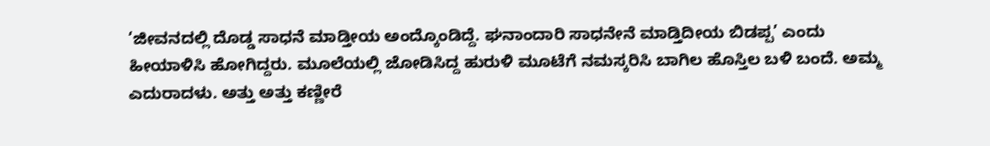‘ಜೀವನದಲ್ಲಿ ದೊಡ್ಡ ಸಾಧನೆ ಮಾಡ್ತೀಯ ಅಂದ್ಕೊಂಡಿದ್ದೆ. ಘನಾಂದಾರಿ ಸಾಧನೇನೆ ಮಾಡ್ತಿದೀಯ ಬಿಡಪ್ಪ’ ಎಂದು ಹೀಯಾಳಿಸಿ ಹೋಗಿದ್ದರು. ಮೂಲೆಯಲ್ಲಿ ಜೋಡಿಸಿದ್ದ ಹುರುಳಿ ಮೂಟೆಗೆ ನಮಸ್ಕರಿಸಿ ಬಾಗಿಲ ಹೊಸ್ತಿಲ ಬಳಿ ಬಂದೆ. ಅಮ್ಮ ಎದುರಾದಳು. ಅತ್ತು ಅತ್ತು ಕಣ್ಣೀರೆ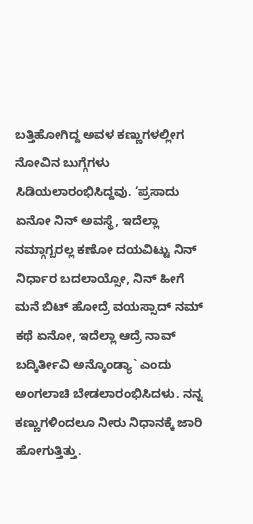ಬತ್ತಿಹೋಗಿದ್ದ ಅವಳ ಕಣ್ಣುಗಳಲ್ಲೀಗ ನೋವಿನ ಬುಗ್ಗೆಗಳು ಸಿಡಿಯಲಾರಂಭಿಸಿದ್ದವು. ‘ಪ್ರಸಾದು ಏನೋ ನಿನ್ ಅವಸ್ಥೆ, ಇದೆಲ್ಲಾ ನಮ್ಗಾಗ್ಬರಲ್ಲ ಕಣೋ ದಯವಿಟ್ಟು ನಿನ್ ನಿರ್ಧಾರ ಬದಲಾಯ್ಸೋ, ನಿನ್ ಹೀಗೆ ಮನೆ ಬಿಟ್ ಹೋದ್ರೆ ವಯಸ್ಸಾದ್ ನಮ್ ಕಥೆ ಏನೋ, ಇದೆಲ್ಲಾ ಆದ್ರೆ ನಾವ್ ಬದ್ಕಿರ್ತೀವಿ ಅನ್ಕೊಂಡ್ಯಾ` ಎಂದು ಅಂಗಲಾಚಿ ಬೇಡಲಾರಂಭಿಸಿದಳು. ನನ್ನ ಕಣ್ಣುಗಳಿಂದಲೂ ನೀರು ನಿಧಾನಕ್ಕೆ ಜಾರಿ ಹೋಗುತ್ತಿತ್ತು.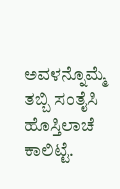ಅವಳನ್ನೊಮ್ಮೆ ತಬ್ಬಿ ಸಂತೈಸಿ ಹೊಸ್ತಿಲಾಚೆ ಕಾಲಿಟ್ಟೆ.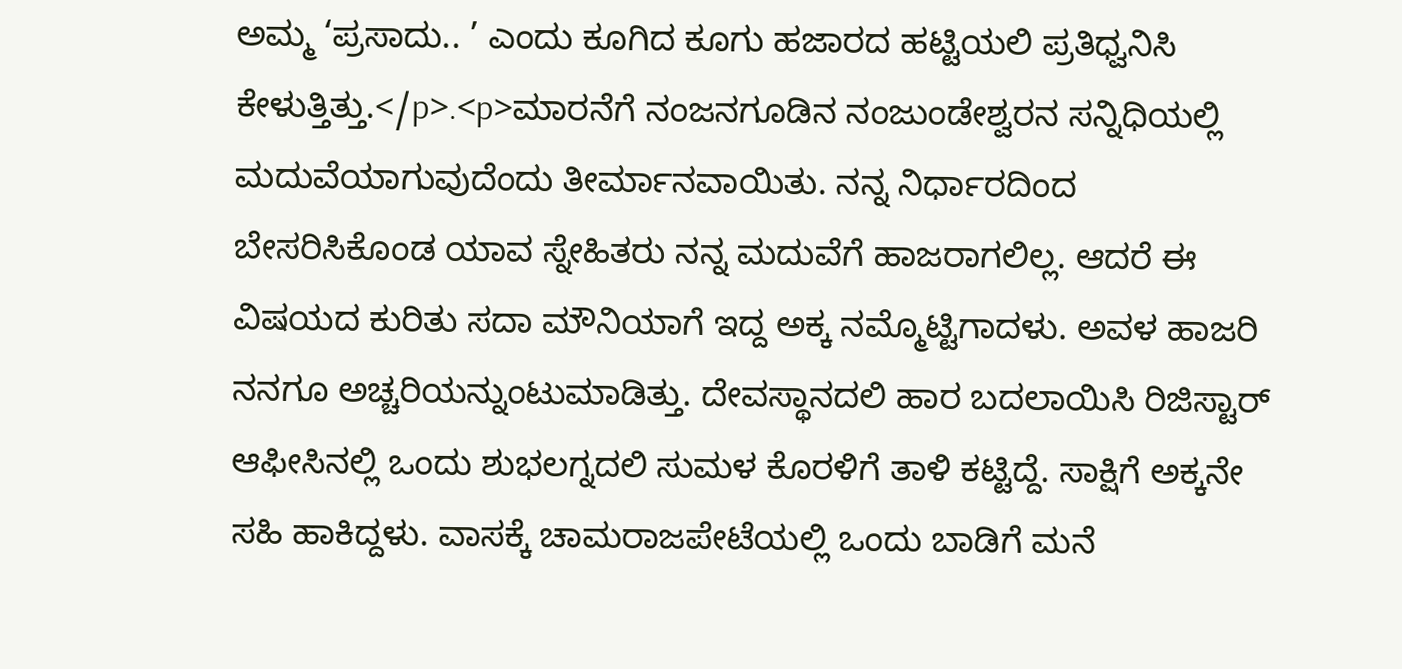ಅಮ್ಮ ‘ಪ್ರಸಾದು.. ’ ಎಂದು ಕೂಗಿದ ಕೂಗು ಹಜಾರದ ಹಟ್ಟಿಯಲಿ ಪ್ರತಿಧ್ವನಿಸಿ ಕೇಳುತ್ತಿತ್ತು.</p>.<p>ಮಾರನೆಗೆ ನಂಜನಗೂಡಿನ ನಂಜುಂಡೇಶ್ವರನ ಸನ್ನಿಧಿಯಲ್ಲಿ ಮದುವೆಯಾಗುವುದೆಂದು ತೀರ್ಮಾನವಾಯಿತು. ನನ್ನ ನಿರ್ಧಾರದಿಂದ ಬೇಸರಿಸಿಕೊಂಡ ಯಾವ ಸ್ನೇಹಿತರು ನನ್ನ ಮದುವೆಗೆ ಹಾಜರಾಗಲಿಲ್ಲ. ಆದರೆ ಈ ವಿಷಯದ ಕುರಿತು ಸದಾ ಮೌನಿಯಾಗೆ ಇದ್ದ ಅಕ್ಕ ನಮ್ಮೊಟ್ಟಿಗಾದಳು. ಅವಳ ಹಾಜರಿ ನನಗೂ ಅಚ್ಚರಿಯನ್ನುಂಟುಮಾಡಿತ್ತು. ದೇವಸ್ಥಾನದಲಿ ಹಾರ ಬದಲಾಯಿಸಿ ರಿಜಿಸ್ಟಾರ್ ಆಫೀಸಿನಲ್ಲಿ ಒಂದು ಶುಭಲಗ್ನದಲಿ ಸುಮಳ ಕೊರಳಿಗೆ ತಾಳಿ ಕಟ್ಟಿದ್ದೆ. ಸಾಕ್ಷಿಗೆ ಅಕ್ಕನೇ ಸಹಿ ಹಾಕಿದ್ದಳು. ವಾಸಕ್ಕೆ ಚಾಮರಾಜಪೇಟೆಯಲ್ಲಿ ಒಂದು ಬಾಡಿಗೆ ಮನೆ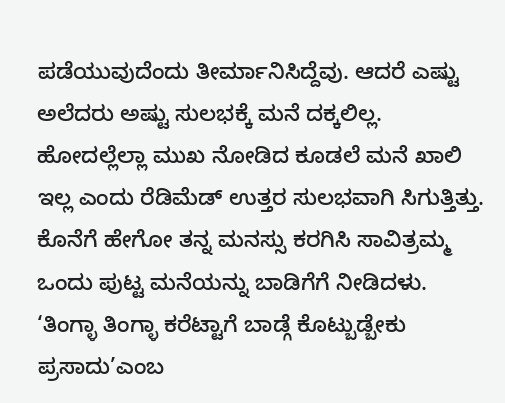ಪಡೆಯುವುದೆಂದು ತೀರ್ಮಾನಿಸಿದ್ದೆವು. ಆದರೆ ಎಷ್ಟು ಅಲೆದರು ಅಷ್ಟು ಸುಲಭಕ್ಕೆ ಮನೆ ದಕ್ಕಲಿಲ್ಲ. ಹೋದಲ್ಲೆಲ್ಲಾ ಮುಖ ನೋಡಿದ ಕೂಡಲೆ ಮನೆ ಖಾಲಿ ಇಲ್ಲ ಎಂದು ರೆಡಿಮೆಡ್ ಉತ್ತರ ಸುಲಭವಾಗಿ ಸಿಗುತ್ತಿತ್ತು. ಕೊನೆಗೆ ಹೇಗೋ ತನ್ನ ಮನಸ್ಸು ಕರಗಿಸಿ ಸಾವಿತ್ರಮ್ಮ ಒಂದು ಪುಟ್ಟ ಮನೆಯನ್ನು ಬಾಡಿಗೆಗೆ ನೀಡಿದಳು. ‘ತಿಂಗ್ಳಾ ತಿಂಗ್ಳಾ ಕರೆಟ್ಟಾಗೆ ಬಾಡ್ಗೆ ಕೊಟ್ಬುಡ್ಬೇಕು ಪ್ರಸಾದು’ಎಂಬ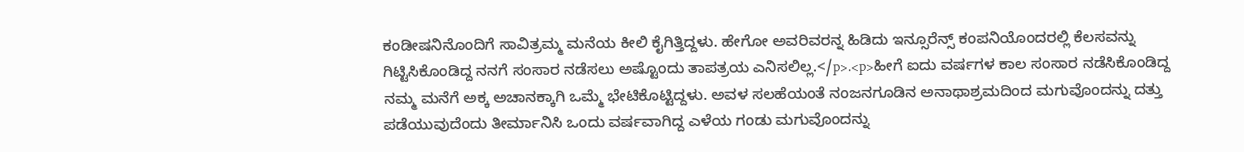ಕಂಡೀಷನಿನೊಂದಿಗೆ ಸಾವಿತ್ರಮ್ಮ ಮನೆಯ ಕೀಲಿ ಕೈಗಿತ್ತಿದ್ದಳು. ಹೇಗೋ ಅವರಿವರನ್ನ ಹಿಡಿದು ಇನ್ಸೂರೆನ್ಸ್ ಕಂಪನಿಯೊಂದರಲ್ಲಿ ಕೆಲಸವನ್ನು ಗಿಟ್ಟಿಸಿಕೊಂಡಿದ್ದ ನನಗೆ ಸಂಸಾರ ನಡೆಸಲು ಅಷ್ಟೊಂದು ತಾಪತ್ರಯ ಎನಿಸಲಿಲ್ಲ.</p>.<p>ಹೀಗೆ ಐದು ವರ್ಷಗಳ ಕಾಲ ಸಂಸಾರ ನಡೆಸಿಕೊಂಡಿದ್ದ ನಮ್ಮ ಮನೆಗೆ ಅಕ್ಕ ಅಚಾನಕ್ಕಾಗಿ ಒಮ್ಮೆ ಭೇಟಿಕೊಟ್ಟಿದ್ದಳು. ಅವಳ ಸಲಹೆಯಂತೆ ನಂಜನಗೂಡಿನ ಅನಾಥಾಶ್ರಮದಿಂದ ಮಗುವೊಂದನ್ನು ದತ್ತು ಪಡೆಯುವುದೆಂದು ತೀರ್ಮಾನಿಸಿ ಒಂದು ವರ್ಷವಾಗಿದ್ದ ಎಳೆಯ ಗಂಡು ಮಗುವೊಂದನ್ನು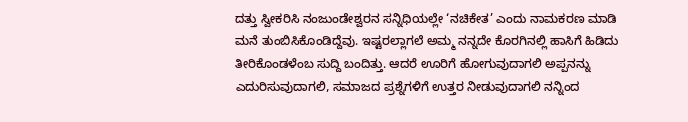ದತ್ತು ಸ್ವೀಕರಿಸಿ ನಂಜುಂಡೇಶ್ವರನ ಸನ್ನಿಧಿಯಲ್ಲೇ ‘ನಚಿಕೇತ’ ಎಂದು ನಾಮಕರಣ ಮಾಡಿ ಮನೆ ತುಂಬಿಸಿಕೊಂಡಿದ್ದೆವು. ಇಷ್ಟರಲ್ಲಾಗಲೆ ಅಮ್ಮ ನನ್ನದೇ ಕೊರಗಿನಲ್ಲಿ ಹಾಸಿಗೆ ಹಿಡಿದು ತೀರಿಕೊಂಡಳೆಂಬ ಸುದ್ದಿ ಬಂದಿತ್ತು. ಆದರೆ ಊರಿಗೆ ಹೋಗುವುದಾಗಲಿ ಅಪ್ಪನನ್ನು ಎದುರಿಸುವುದಾಗಲಿ, ಸಮಾಜದ ಪ್ರಶ್ನೆಗಳಿಗೆ ಉತ್ತರ ನೀಡುವುದಾಗಲಿ ನನ್ನಿಂದ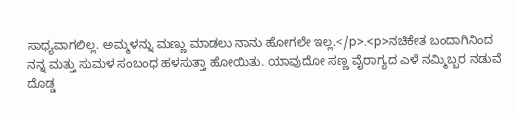ಸಾಧ್ಯವಾಗಲಿಲ್ಲ. ಅಮ್ಮಳನ್ನು ಮಣ್ಣು ಮಾಡಲು ನಾನು ಹೋಗಲೇ ಇಲ್ಲ.</p>.<p>ನಚಿಕೇತ ಬಂದಾಗಿನಿಂದ ನನ್ನ ಮತ್ತು ಸುಮಳ ಸಂಬಂಧ ಹಳಸುತ್ತಾ ಹೋಯಿತು. ಯಾವುದೋ ಸಣ್ಣ ವೈರಾಗ್ಯದ ಎಳೆ ನಮ್ಮಿಬ್ಬರ ನಡುವೆ ದೊಡ್ಡ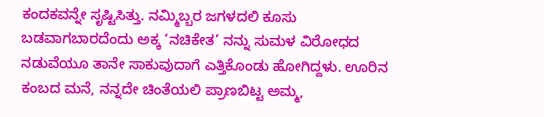ಕಂದಕವನ್ನೇ ಸೃಷ್ಟಿಸಿತ್ತು. ನಮ್ಮಿಬ್ಬರ ಜಗಳದಲಿ ಕೂಸು ಬಡವಾಗಬಾರದೆಂದು ಅಕ್ಕ ‘ನಚಿಕೇತ’ ನನ್ನು ಸುಮಳ ವಿರೋಧದ ನಡುವೆಯೂ ತಾನೇ ಸಾಕುವುದಾಗೆ ಎತ್ತಿಕೊಂಡು ಹೋಗಿದ್ದಳು. ಊರಿನ ಕಂಬದ ಮನೆ, ನನ್ನದೇ ಚಿಂತೆಯಲಿ ಪ್ರಾಣಬಿಟ್ಟ ಅಮ್ಮ,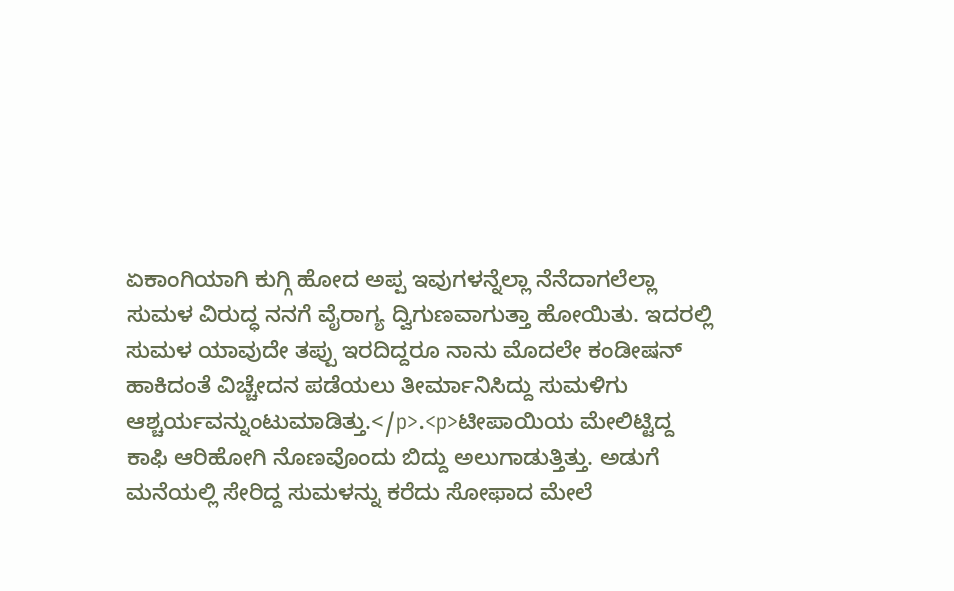ಏಕಾಂಗಿಯಾಗಿ ಕುಗ್ಗಿ ಹೋದ ಅಪ್ಪ ಇವುಗಳನ್ನೆಲ್ಲಾ ನೆನೆದಾಗಲೆಲ್ಲಾ ಸುಮಳ ವಿರುದ್ಧ ನನಗೆ ವೈರಾಗ್ಯ ದ್ವಿಗುಣವಾಗುತ್ತಾ ಹೋಯಿತು. ಇದರಲ್ಲಿ ಸುಮಳ ಯಾವುದೇ ತಪ್ಪು ಇರದಿದ್ದರೂ ನಾನು ಮೊದಲೇ ಕಂಡೀಷನ್ ಹಾಕಿದಂತೆ ವಿಚ್ಚೇದನ ಪಡೆಯಲು ತೀರ್ಮಾನಿಸಿದ್ದು ಸುಮಳಿಗು ಆಶ್ಚರ್ಯವನ್ನುಂಟುಮಾಡಿತ್ತು.</p>.<p>ಟೀಪಾಯಿಯ ಮೇಲಿಟ್ಟಿದ್ದ ಕಾಫಿ ಆರಿಹೋಗಿ ನೊಣವೊಂದು ಬಿದ್ದು ಅಲುಗಾಡುತ್ತಿತ್ತು. ಅಡುಗೆ ಮನೆಯಲ್ಲಿ ಸೇರಿದ್ದ ಸುಮಳನ್ನು ಕರೆದು ಸೋಫಾದ ಮೇಲೆ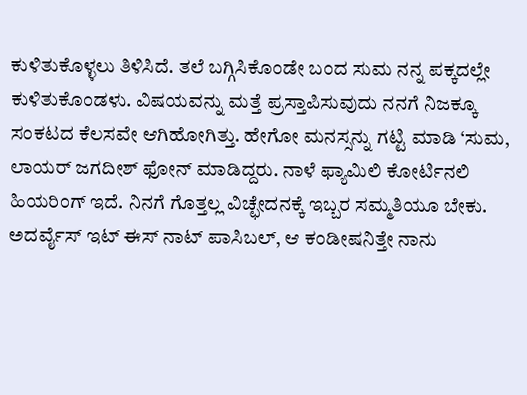ಕುಳಿತುಕೊಳ್ಳಲು ತಿಳಿಸಿದೆ. ತಲೆ ಬಗ್ಗಿಸಿಕೊಂಡೇ ಬಂದ ಸುಮ ನನ್ನ ಪಕ್ಕದಲ್ಲೇ ಕುಳಿತುಕೊಂಡಳು. ವಿಷಯವನ್ನು ಮತ್ತೆ ಪ್ರಸ್ತಾಪಿಸುವುದು ನನಗೆ ನಿಜಕ್ಕೂ ಸಂಕಟದ ಕೆಲಸವೇ ಆಗಿಹೋಗಿತ್ತು. ಹೇಗೋ ಮನಸ್ಸನ್ನು ಗಟ್ಟಿ ಮಾಡಿ ‘ಸುಮ, ಲಾಯರ್ ಜಗದೀಶ್ ಫೋನ್ ಮಾಡಿದ್ದರು. ನಾಳೆ ಫ್ಯಾಮಿಲಿ ಕೋರ್ಟಿನಲಿ ಹಿಯರಿಂಗ್ ಇದೆ. ನಿನಗೆ ಗೊತ್ತಲ್ಲ ವಿಚ್ಛೇದನಕ್ಕೆ ಇಬ್ಬರ ಸಮ್ಮತಿಯೂ ಬೇಕು. ಅದರ್ವೈಸ್ ಇಟ್ ಈಸ್ ನಾಟ್ ಪಾಸಿಬಲ್, ಆ ಕಂಡೀಷನಿತ್ತೇ ನಾನು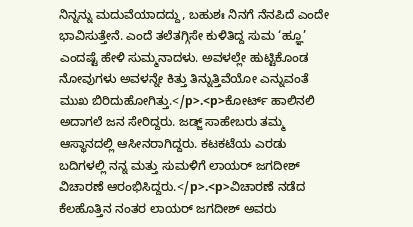ನಿನ್ನನ್ನು ಮದುವೆಯಾದದ್ದು, ಬಹುಶಃ ನಿನಗೆ ನೆನಪಿದೆ ಎಂದೇ ಭಾವಿಸುತ್ತೇನೆ. ಎಂದೆ ತಲೆತಗ್ಗಿಸೇ ಕುಳಿತಿದ್ದ ಸುಮ ‘ಹ್ಞೂ’ ಎಂದಷ್ಟೆ ಹೇಳಿ ಸುಮ್ಮನಾದಳು. ಅವಳಲ್ಲೇ ಹುಟ್ಟಿಕೊಂಡ ನೋವುಗಳು ಅವಳನ್ನೇ ಕಿತ್ತು ತಿನ್ನುತ್ತಿವೆಯೋ ಎನ್ನುವಂತೆ ಮುಖ ಬಿರಿದುಹೋಗಿತ್ತು.</p>.<p>ಕೋರ್ಟ್ ಹಾಲಿನಲಿ ಅದಾಗಲೆ ಜನ ಸೇರಿದ್ದರು. ಜಡ್ಜ್ ಸಾಹೇಬರು ತಮ್ಮ ಆಸ್ಥಾನದಲ್ಲಿ ಆಸೀನರಾಗಿದ್ದರು. ಕಟಕಟೆಯ ಎರಡು ಬದಿಗಳಲ್ಲಿ ನನ್ನ ಮತ್ತು ಸುಮಳಿಗೆ ಲಾಯರ್ ಜಗದೀಶ್ ವಿಚಾರಣೆ ಆರಂಭಿಸಿದ್ದರು.</p>.<p>ವಿಚಾರಣೆ ನಡೆದ ಕೆಲಹೊತ್ತಿನ ನಂತರ ಲಾಯರ್ ಜಗದೀಶ್ ಅವರು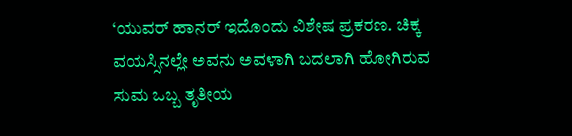‘ಯುವರ್ ಹಾನರ್ ಇದೊಂದು ವಿಶೇಷ ಪ್ರಕರಣ. ಚಿಕ್ಕ ವಯಸ್ಸಿನಲ್ಲೇ ಅವನು ಅವಳಾಗಿ ಬದಲಾಗಿ ಹೋಗಿರುವ ಸುಮ ಒಬ್ಬ ತೃತೀಯ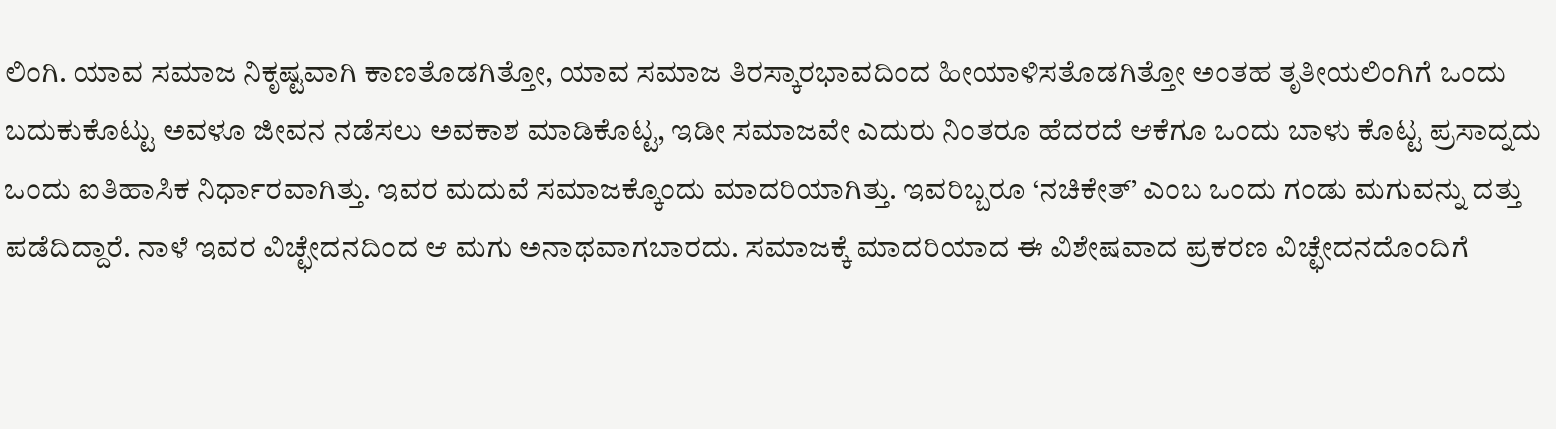ಲಿಂಗಿ. ಯಾವ ಸಮಾಜ ನಿಕೃಷ್ಟವಾಗಿ ಕಾಣತೊಡಗಿತ್ತೋ, ಯಾವ ಸಮಾಜ ತಿರಸ್ಕಾರಭಾವದಿಂದ ಹೀಯಾಳಿಸತೊಡಗಿತ್ತೋ ಅಂತಹ ತೃತೀಯಲಿಂಗಿಗೆ ಒಂದು ಬದುಕುಕೊಟ್ಟು ಅವಳೂ ಜೀವನ ನಡೆಸಲು ಅವಕಾಶ ಮಾಡಿಕೊಟ್ಟ, ಇಡೀ ಸಮಾಜವೇ ಎದುರು ನಿಂತರೂ ಹೆದರದೆ ಆಕೆಗೂ ಒಂದು ಬಾಳು ಕೊಟ್ಟ ಪ್ರಸಾದ್ನದು ಒಂದು ಐತಿಹಾಸಿಕ ನಿರ್ಧಾರವಾಗಿತ್ತು. ಇವರ ಮದುವೆ ಸಮಾಜಕ್ಕೊಂದು ಮಾದರಿಯಾಗಿತ್ತು. ಇವರಿಬ್ಬರೂ ‘ನಚಿಕೇತ್’ ಎಂಬ ಒಂದು ಗಂಡು ಮಗುವನ್ನು ದತ್ತು ಪಡೆದಿದ್ದಾರೆ. ನಾಳೆ ಇವರ ವಿಚ್ಛೇದನದಿಂದ ಆ ಮಗು ಅನಾಥವಾಗಬಾರದು. ಸಮಾಜಕ್ಕೆ ಮಾದರಿಯಾದ ಈ ವಿಶೇಷವಾದ ಪ್ರಕರಣ ವಿಚ್ಛೇದನದೊಂದಿಗೆ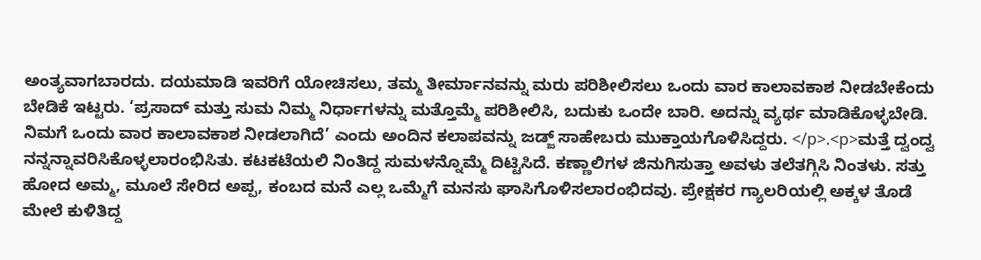ಅಂತ್ಯವಾಗಬಾರದು. ದಯಮಾಡಿ ಇವರಿಗೆ ಯೋಚಿಸಲು, ತಮ್ಮ ತೀರ್ಮಾನವನ್ನು ಮರು ಪರಿಶೀಲಿಸಲು ಒಂದು ವಾರ ಕಾಲಾವಕಾಶ ನೀಡಬೇಕೆಂದು ಬೇಡಿಕೆ ಇಟ್ಟರು. ‘ಪ್ರಸಾದ್ ಮತ್ತು ಸುಮ ನಿಮ್ಮ ನಿರ್ಧಾಗಳನ್ನು ಮತ್ತೊಮ್ಮೆ ಪರಿಶೀಲಿಸಿ, ಬದುಕು ಒಂದೇ ಬಾರಿ. ಅದನ್ನು ವ್ಯರ್ಥ ಮಾಡಿಕೊಳ್ಳಬೇಡಿ. ನಿಮಗೆ ಒಂದು ವಾರ ಕಾಲಾವಕಾಶ ನೀಡಲಾಗಿದೆ’ ಎಂದು ಅಂದಿನ ಕಲಾಪವನ್ನು ಜಡ್ಜ್ ಸಾಹೇಬರು ಮುಕ್ತಾಯಗೊಳಿಸಿದ್ದರು. </p>.<p>ಮತ್ತೆ ದ್ವಂದ್ವ ನನ್ನನ್ನಾವರಿಸಿಕೊಳ್ಳಲಾರಂಭಿಸಿತು. ಕಟಕಟೆಯಲಿ ನಿಂತಿದ್ದ ಸುಮಳನ್ನೊಮ್ಮೆ ದಿಟ್ಟಿಸಿದೆ. ಕಣ್ಣಾಲಿಗಳ ಜಿನುಗಿಸುತ್ತಾ ಅವಳು ತಲೆತಗ್ಗಿಸಿ ನಿಂತಳು. ಸತ್ತು ಹೋದ ಅಮ್ಮ, ಮೂಲೆ ಸೇರಿದ ಅಪ್ಪ, ಕಂಬದ ಮನೆ ಎಲ್ಲ ಒಮ್ಮೆಗೆ ಮನಸು ಘಾಸಿಗೊಳಿಸಲಾರಂಭಿದವು. ಪ್ರೇಕ್ಷಕರ ಗ್ಯಾಲರಿಯಲ್ಲಿ ಅಕ್ಕಳ ತೊಡೆ ಮೇಲೆ ಕುಳಿತಿದ್ದ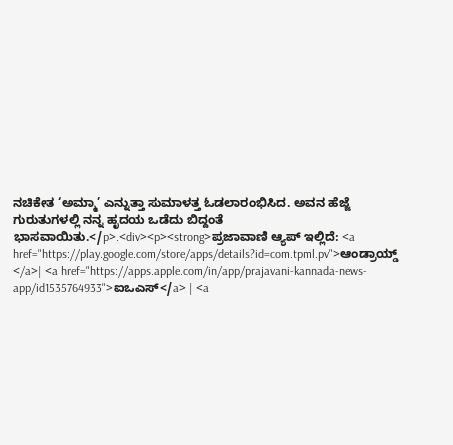ನಚಿಕೇತ ‘ಅಮ್ಮಾ’ ಎನ್ನುತ್ತಾ ಸುಮಾಳತ್ತ ಓಡಲಾರಂಭಿಸಿದ. ಅವನ ಹೆಜ್ಜೆ ಗುರುತುಗಳಲ್ಲಿ ನನ್ನ ಹೃದಯ ಒಡೆದು ಬಿದ್ದಂತೆ ಭಾಸವಾಯಿತು.</p>.<div><p><strong>ಪ್ರಜಾವಾಣಿ ಆ್ಯಪ್ ಇಲ್ಲಿದೆ: <a href="https://play.google.com/store/apps/details?id=com.tpml.pv">ಆಂಡ್ರಾಯ್ಡ್ </a>| <a href="https://apps.apple.com/in/app/prajavani-kannada-news-app/id1535764933">ಐಒಎಸ್</a> | <a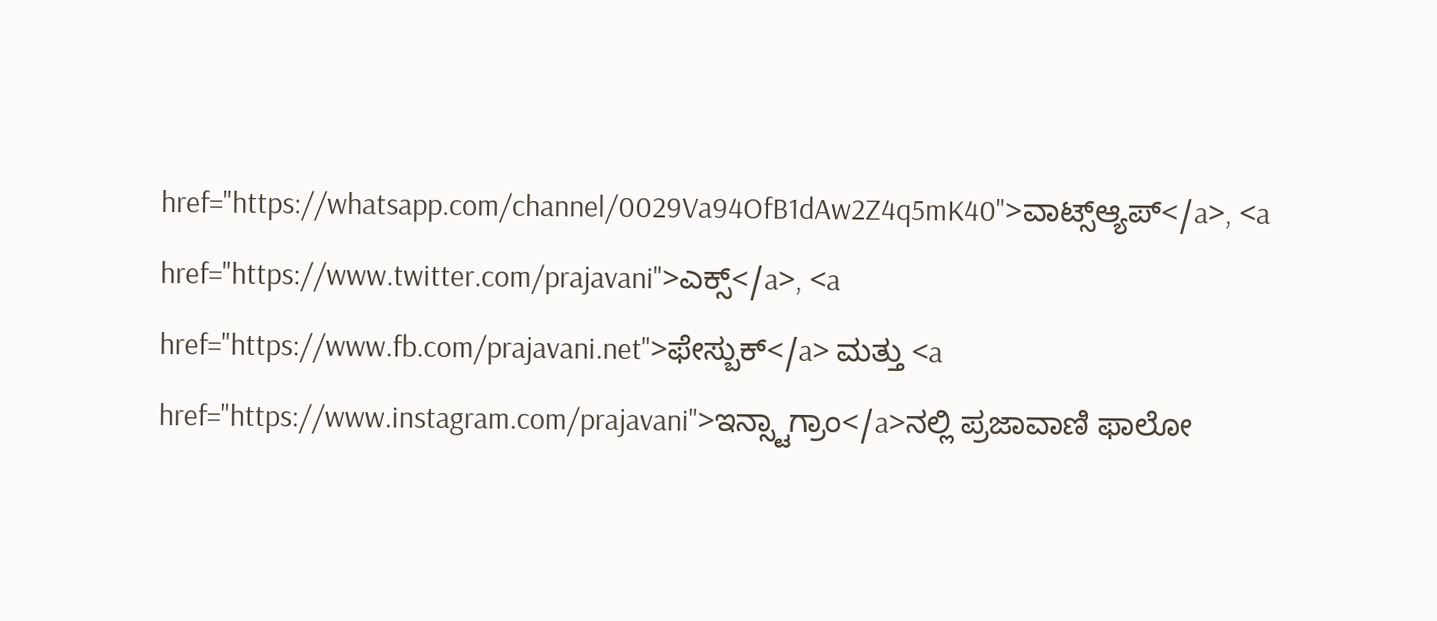href="https://whatsapp.com/channel/0029Va94OfB1dAw2Z4q5mK40">ವಾಟ್ಸ್ಆ್ಯಪ್</a>, <a href="https://www.twitter.com/prajavani">ಎಕ್ಸ್</a>, <a href="https://www.fb.com/prajavani.net">ಫೇಸ್ಬುಕ್</a> ಮತ್ತು <a href="https://www.instagram.com/prajavani">ಇನ್ಸ್ಟಾಗ್ರಾಂ</a>ನಲ್ಲಿ ಪ್ರಜಾವಾಣಿ ಫಾಲೋ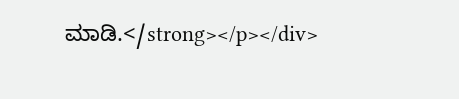ಮಾಡಿ.</strong></p></div>